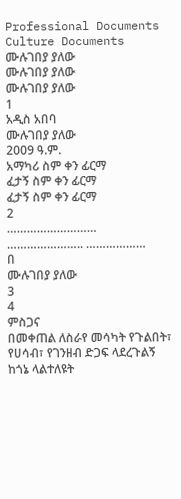Professional Documents
Culture Documents
ሙሉገበያ ያለው
ሙሉገበያ ያለው
ሙሉገበያ ያለው
1
አዲስ አበባ
ሙሉገበያ ያለው
2009 ዓ.ም.
አማካሪ ስም ቀን ፊርማ
ፈታኝ ስም ቀን ፊርማ
ፈታኝ ስም ቀን ፊርማ
2
……………………… ………………….. ………………
በ
ሙሉገበያ ያለው
3
4
ምስጋና
በመቀጠል ለስራየ መሳካት የጉልበት፣ የሀሳብ፣ የገንዘብ ድጋፍ ላደረጉልኝ ከጎኔ ላልተለዩት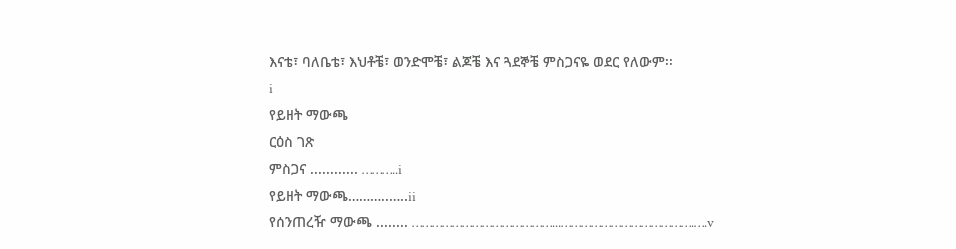እናቴ፣ ባለቤቴ፣ እህቶቼ፣ ወንድሞቼ፣ ልጆቼ እና ጓደኞቼ ምስጋናዬ ወደር የለውም፡፡
i
የይዘት ማውጫ
ርዕስ ገጽ
ምስጋና ............ ………..i
የይዘት ማውጫ………..…..ii
የሰንጠረዥ ማውጫ ........ ……………………………………...………………………………….….v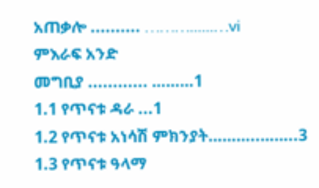አጠቃሎ .......... ………......…vi
ምእራፍ አንድ
መግቢያ ............ ………1
1.1 የጥናቱ ዳራ ...1
1.2 የጥናቱ አነሳሽ ምክንያት………..……..3
1.3 የጥናቱ ዓላማ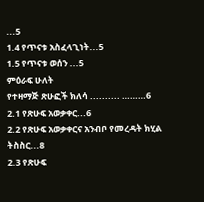...5
1.4 የጥናቱ አስፈላጊነት...5
1.5 የጥናቱ ወሰን ...5
ምዕራፍ ሁለት
የተዛማጅ ጽሁፎች ክለሳ .......... ………6
2.1 የጽሁፍ አወቃቀር...6
2.2 የጽሁፍ አወቃቀርና አንብቦ የመረዳት ክሂል ትስስር...8
2.3 የጽሁፍ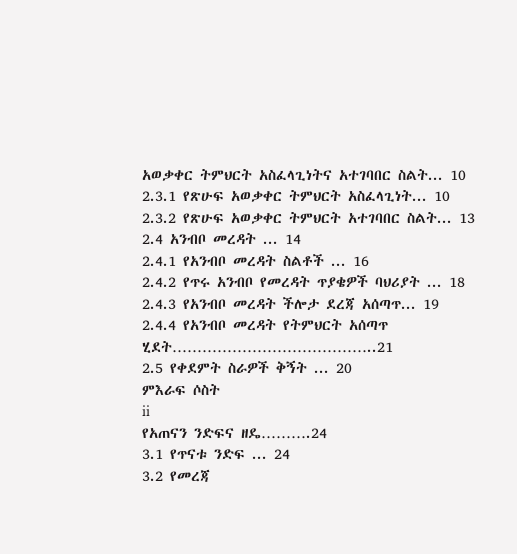አወቃቀር ትምህርት አስፈላጊነትና አተገባበር ስልት... 10
2.3.1 የጽሁፍ አወቃቀር ትምህርት አስፈላጊነት... 10
2.3.2 የጽሁፍ አወቃቀር ትምህርት አተገባበር ስልት... 13
2.4 አንብቦ መረዳት ... 14
2.4.1 የአንብቦ መረዳት ስልቶች ... 16
2.4.2 የጥሩ አንብቦ የመረዳት ጥያቄዎች ባህሪያት ... 18
2.4.3 የአንብቦ መረዳት ችሎታ ደረጃ አሰጣጥ... 19
2.4.4 የአንብቦ መረዳት የትምህርት አሰጣጥ ሂደት…………………………………..21
2.5 የቀደምት ስራዎች ቅኝት ... 20
ምእራፍ ሶስት
ii
የአጠናን ንድፍና ዘዴ……….24
3.1 የጥናቱ ንድፍ ... 24
3.2 የመረጃ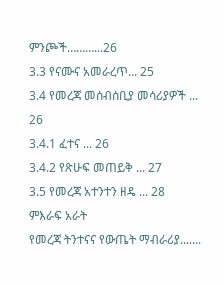ምንጮች………...26
3.3 የናሙና አመራረጥ... 25
3.4 የመረጃ መሰብሰቢያ መሳሪያዎች ... 26
3.4.1 ፈተና ... 26
3.4.2 የጽሁፍ መጠይቅ ... 27
3.5 የመረጃ አተንተን ዘዴ ... 28
ምእራፍ አራት
የመረጃ ትንተናና የውጤት ማብራሪያ.......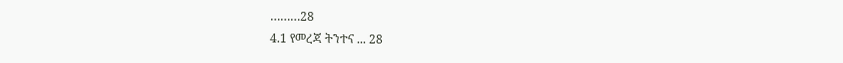………28
4.1 የመረጃ ትንተና ... 28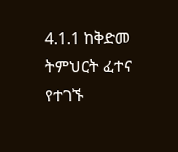4.1.1 ከቅድመ ትምህርት ፈተና የተገኙ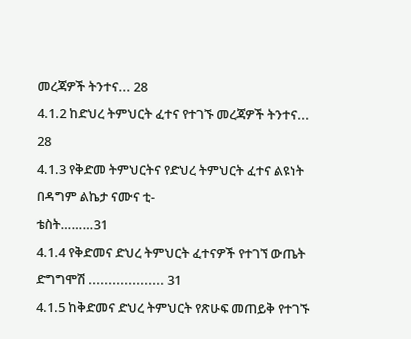መረጃዎች ትንተና... 28
4.1.2 ከድህረ ትምህርት ፈተና የተገኙ መረጃዎች ትንተና... 28
4.1.3 የቅድመ ትምህርትና የድህረ ትምህርት ፈተና ልዩነት በዳግም ልኬታ ናሙና ቲ-
ቴስት………31
4.1.4 የቅድመና ድህረ ትምህርት ፈተናዎች የተገኘ ውጤት ድግግሞሽ ................... 31
4.1.5 ከቅድመና ድህረ ትምህርት የጽሁፍ መጠይቅ የተገኙ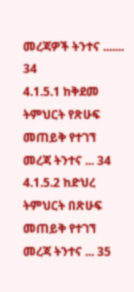መረጃዎች ትንተና ....... 34
4.1.5.1 ከቅደመ ትምህርት የጽሁፍ መጠይቅ የተገኘ መረጃ ትንተና ... 34
4.1.5.2 ከድህረ ትምህርት በጽሁፍ መጠይቅ የተገኘ መረጃ ትንተና ... 35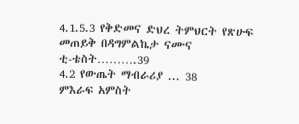4.1.5.3 የቅድመና ድህረ ትምህርት የጽሁፍ መጠይቅ በዳግምልኬታ ናሙና
ቲ-ቴስት……….39
4.2 የውጤት ማብራሪያ ... 38
ምእራፍ አምስት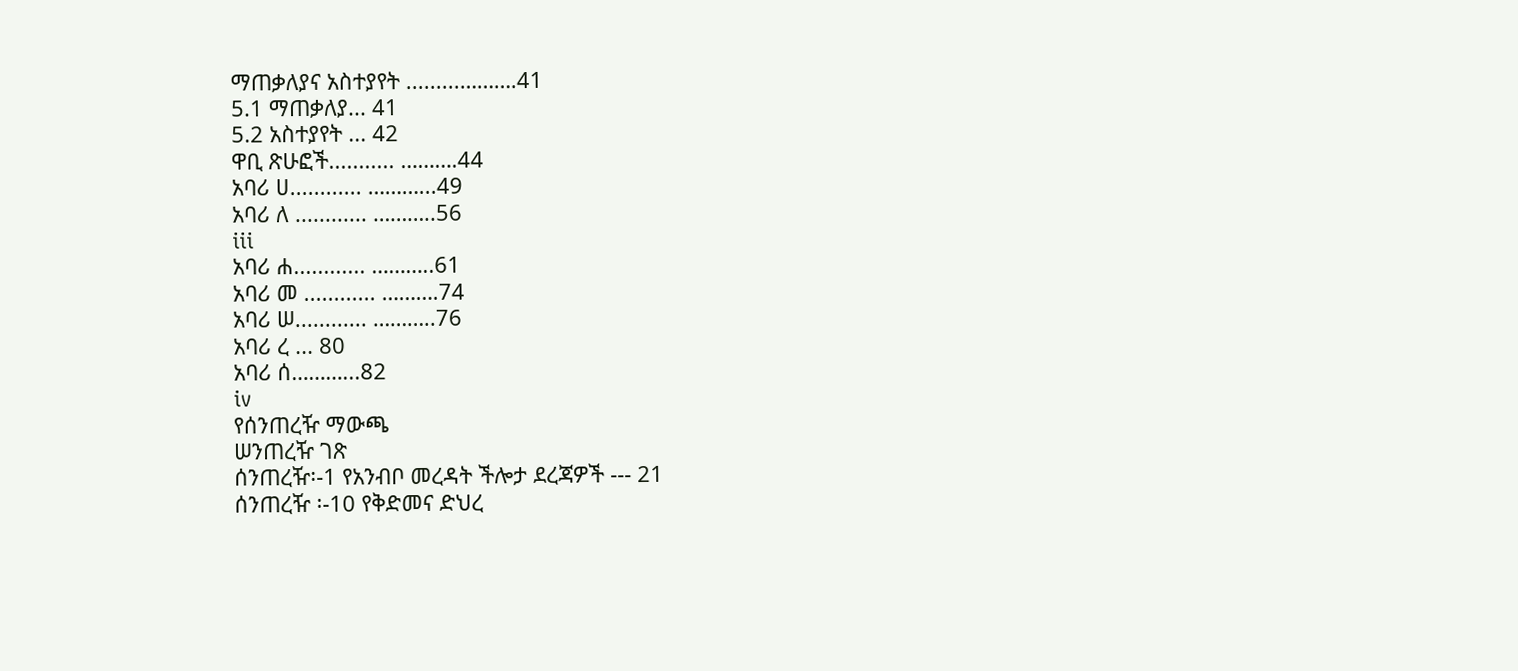ማጠቃለያና አስተያየት .........……….41
5.1 ማጠቃለያ... 41
5.2 አስተያየት ... 42
ዋቢ ጽሁፎች........... ……….44
አባሪ ሀ............ ………...49
አባሪ ለ ............ ………..56
iii
አባሪ ሐ............ ………..61
አባሪ መ ............ ……….74
አባሪ ሠ............ ………..76
አባሪ ረ ... 80
አባሪ ሰ………...82
iv
የሰንጠረዥ ማውጫ
ሠንጠረዥ ገጽ
ሰንጠረዥ፡-1 የአንብቦ መረዳት ችሎታ ደረጃዎች --- 21
ሰንጠረዥ ፡-10 የቅድመና ድህረ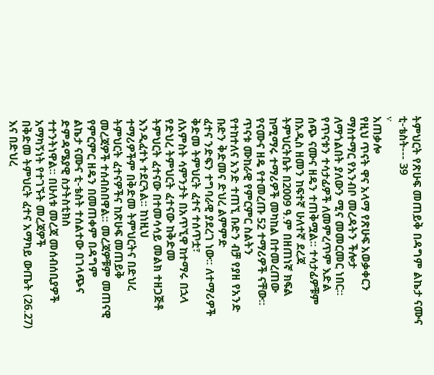ትምህርት የጽሁፍ መጠይቅ በዳግም ልኬታ ናሙና
ቲ-ቴስት--- 39
v
አጠቃሎ
የዚህ ጥናት ዋና አላማ የጽሁፍ አወቃቀርን ማስተማር የአንብቦ መረዳትን ችሎታ
ለማጎልበት ያለውን ሚና መመርመር ነበር፡፡ የጥናቱን ተሳታፊዎች ለመምረጥም እድል
ሰጭ ናሙና ዘዴን ተጠቅሟል፡፡ ተሳታፊዎቹም በአዲስ ዘመን ከፍተኛ ሁለተኛ ደረጃ
ትምህርትቤት በ2009 ዓ.ም በዘጠነኛ ክፍል ከሚማሩ ተማሪዎች መካከል በተመረጠው
የናሙና ዘዴ የተመረጡ 52 ተማሪዎች ናቸው፡፡ ጥናቱ ሙከራዊ የምርምር ስልትን
የተከተለና አንድ ተጠኚ ቡድን ብቻ የያዘ የአንድ ቡድን ቅድመና ድህረ ልምምድ
ፈተና ንድፍን ተግባራዊ ያደረገ ነው፡፡ ለተማሪዎች ቅድመ ትምህርት ፈተና ተሰጥቷ፣
ለአምስት ሳምንታት በአጥኚዋ ከተማሩ በኋላ የድህረ ትምህርት ፈተናው ከቅድመ
ትምህርት ፈተናው በተመሳሳይ መልክ ተዘጋጅቶ እንዲፈተኑ ተደርጓል፡፡ ከነዚህ
ተማሪዎችም በቅድመ ትምህርትና በድህረ ትምህርት ፈተናዎችና ከጽሁፍ መጠይቅ
መረጃዎች ተሰብስበዋል፡፡ መረጃዎቹም መጠናዊ የምርምር ዘዴን በመጠቀም በዳግም
ልኬታ ናሙና ቲ-ቴስት ተሰልተው በገላጭና ድምዳሜያዊ ስታትስቲክስ
ተተንትነዋል፡፡ በሁለቱ መረጃ መሰብሰቢያዎች አማካኝነት የተገኙት መረጃዎች
በቅድመ ትምህርት ፈተና አማካይ ውጤት (26.27) እና በድህረ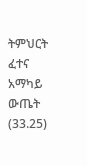ትምህርት ፈተና
አማካይ ውጤት (33.25)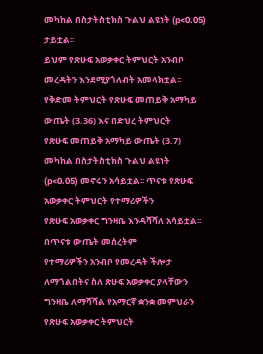መካከል በስታትስቲክስ ጉልህ ልዩነት (p<0.05) ታይቷል፡፡
ይህም የጽሁፍ አወቃቀር ትምህርት አንብቦ መረዳትን እንደሚያጎለብት አመላክቷል፡፡
የቅድመ ትምህርት የጽሁፍ መጠይቅ አማካይ ውጤት (3.36) እና በድህረ ትምህርት
የጽሁፍ መጠይቅ አማካይ ውጤት (3.7) መካከል በስታትስቲክስ ጉልህ ልዩነት
(p<0.05) መኖሩን አሳይቷል፡፡ ጥናቱ የጽሁፍ አወቃቀር ትምህርት የተማሪዎችን
የጽሁፍ አወቃቀር ግንዛቤ እንዳሻሻለ አሳይቷል፡፡ በጥናቱ ውጤት መሰረትም
የተማሪዎችን አንብቦ የመረዳት ችሎታ ለማጎልበትና ስለ ጽሁፍ አወቃቀር ያላቸውን
ግንዛቤ ለማሻሻል የአማርኛ ቋንቋ መምህራን የጽሁፍ አወቃቀር ትምህርት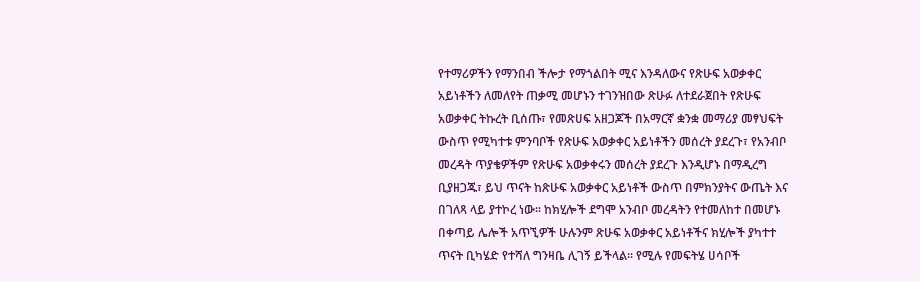የተማሪዎችን የማንበብ ችሎታ የማጎልበት ሚና እንዳለውና የጽሁፍ አወቃቀር
አይነቶችን ለመለየት ጠቃሚ መሆኑን ተገንዝበው ጽሁፉ ለተደራጀበት የጽሁፍ
አወቃቀር ትኩረት ቢሰጡ፣ የመጽሀፍ አዘጋጆች በአማርኛ ቋንቋ መማሪያ መፃህፍት
ውስጥ የሚካተቱ ምንባቦች የጽሁፍ አወቃቀር አይነቶችን መሰረት ያደረጉ፣ የአንብቦ
መረዳት ጥያቄዎችም የጽሁፍ አወቃቀሩን መሰረት ያደረጉ እንዲሆኑ በማዲረግ
ቢያዘጋጁ፣ ይህ ጥናት ከጽሁፍ አወቃቀር አይነቶች ውስጥ በምክንያትና ውጤት እና
በገለጻ ላይ ያተኮረ ነው፡፡ ከክሂሎች ደግሞ አንብቦ መረዳትን የተመለከተ በመሆኑ
በቀጣይ ሌሎች አጥኚዎች ሁሉንም ጽሁፍ አወቃቀር አይነቶችና ክሂሎች ያካተተ
ጥናት ቢካሄድ የተሻለ ግንዛቤ ሊገኝ ይችላል፡፡ የሚሉ የመፍትሄ ሀሳቦች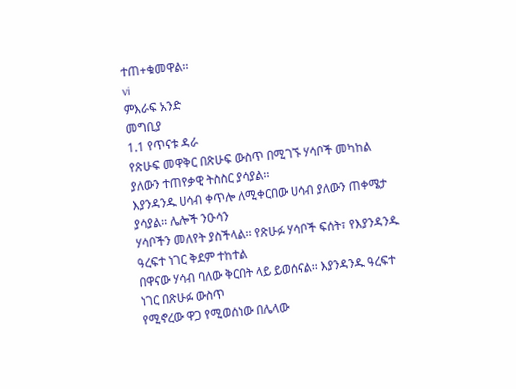ተጠ+ቁመዋል፡፡
vi
ምእራፍ አንድ
መግቢያ
1.1 የጥናቱ ዳራ
የጽሁፍ መዋቅር በጽሁፍ ውስጥ በሚገኙ ሃሳቦች መካከል ያለውን ተጠየቃዊ ትስስር ያሳያል፡፡
እያንዳንዱ ሀሳብ ቀጥሎ ለሚቀርበው ሀሳብ ያለውን ጠቀሜታ ያሳያል፡፡ ሌሎች ንዑሳን
ሃሳቦችን መለየት ያስችላል፡፡ የጽሁፉ ሃሳቦች ፍሰት፣ የእያንዳንዱ ዓረፍተ ነገር ቅደም ተከተል
በዋናው ሃሳብ ባለው ቅርበት ላይ ይወሰናል፡፡ እያንዳንዱ ዓረፍተ ነገር በጽሁፉ ውስጥ
የሚኖረው ዋጋ የሚወሰነው በሌላው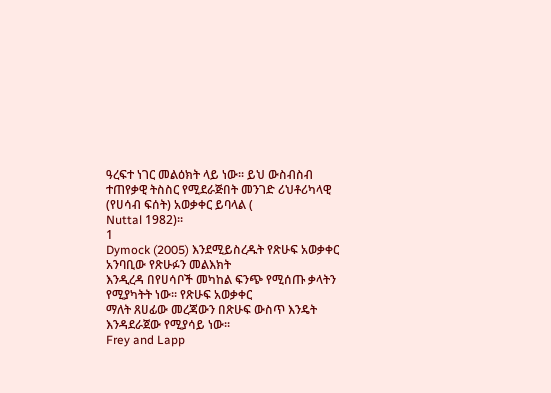ዓረፍተ ነገር መልዕክት ላይ ነው፡፡ ይህ ውስብስብ
ተጠየቃዊ ትስስር የሚደራጅበት መንገድ ሪህቶሪካላዊ (የሀሳብ ፍሰት) አወቃቀር ይባላል (
Nuttal 1982)፡፡
1
Dymock (2005) እንደሚይስረዱት የጽሁፍ አወቃቀር አንባቢው የጽሁፉን መልእክት
እንዲረዳ በየሀሳቦች መካከል ፍንጭ የሚሰጡ ቃላትን የሚያካትት ነው፡፡ የጽሁፍ አወቃቀር
ማለት ጸሀፊው መረጃውን በጽሁፍ ውስጥ እንዴት እንዳደራጀው የሚያሳይ ነው፡፡
Frey and Lapp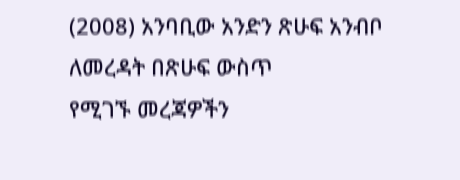(2008) አንባቢው አንድን ጽሁፍ አንብቦ ለመረዳት በጽሁፍ ውስጥ
የሚገኙ መረጃዎችን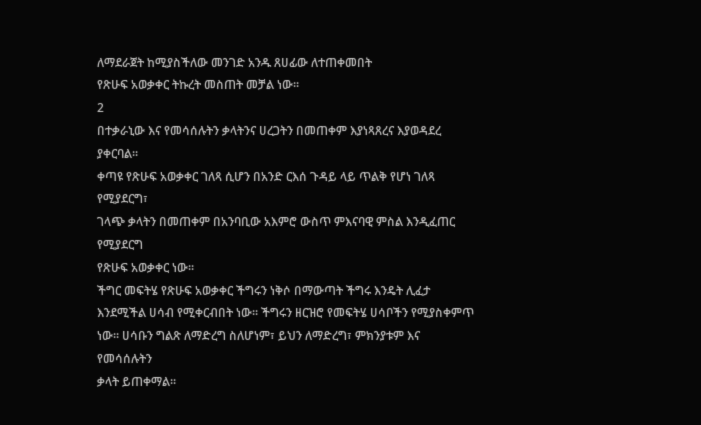ለማደራጀት ከሚያስችለው መንገድ አንዱ ጸሀፊው ለተጠቀመበት
የጽሁፍ አወቃቀር ትኩረት መስጠት መቻል ነው፡፡
2
በተቃራኒው እና የመሳሰሉትን ቃላትንና ሀረጋትን በመጠቀም እያነጻጸረና እያወዳደረ
ያቀርባል፡፡
ቀጣዩ የጽሁፍ አወቃቀር ገለጻ ሲሆን በአንድ ርእሰ ጉዳይ ላይ ጥልቅ የሆነ ገለጻ የሚያደርግ፣
ገላጭ ቃላትን በመጠቀም በአንባቢው አእምሮ ውስጥ ምእናባዊ ምስል እንዲፈጠር የሚያደርግ
የጽሁፍ አወቃቀር ነው፡፡
ችግር መፍትሄ የጽሁፍ አወቃቀር ችግሩን ነቅሶ በማውጣት ችግሩ እንዴት ሊፈታ
እንደሚችል ሀሳብ የሚቀርብበት ነው፡፡ ችግሩን ዘርዝሮ የመፍትሄ ሀሳቦችን የሚያስቀምጥ
ነው፡፡ ሀሳቡን ግልጽ ለማድረግ ስለሆነም፣ ይህን ለማድረግ፣ ምክንያቱም እና የመሳሰሉትን
ቃላት ይጠቀማል፡፡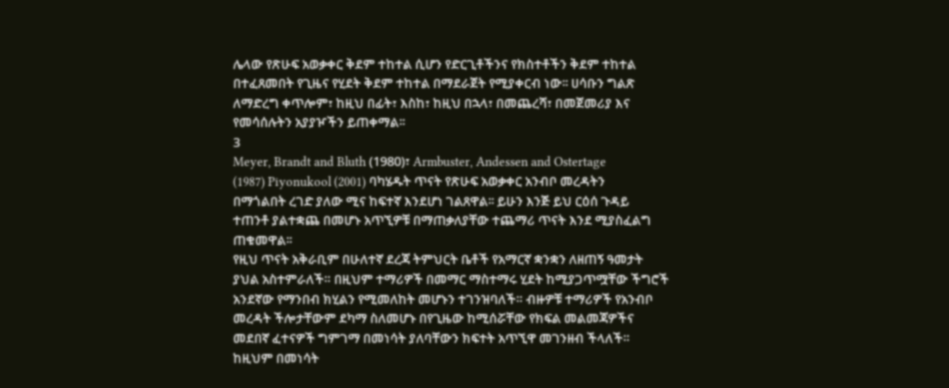ሌላው የጽሁፍ አወቃቀር ቅደም ተከተል ሲሆን የድርጊቶችንና የክስተቶችን ቅደም ተከተል
በተፈጸመበት የጊዜና የሂደት ቅደም ተከተል በማደራጀት የሚያቀርብ ነው፡፡ ሀሳቡን ግልጽ
ለማድረግ ቀጥሎም፣ ከዚህ በፊት፣ እስከ፣ ከዚህ በኋላ፣ በመጨረሻ፣ በመጀመሪያ እና
የመሳሰሉትን አያያዦችን ይጠቀማል፡፡
3
Meyer, Brandt and Bluth (1980)፣ Armbuster, Andessen and Ostertage
(1987) Piyonukool (2001) ባካሄዱት ጥናት የጽሁፍ አወቃቀር አንብቦ መረዳትን
በማጎልበት ረገድ ያለው ሚና ከፍተኛ እንደሆነ ገልጸዋል፡፡ ይሁን እንጅ ይህ ርዕሰ ጉዳይ
ተጠንቶ ያልተቋጨ በመሆኑ አጥኚዎቹ በማጠቃለያቸው ተጨማሪ ጥናት እንደ ሚያስፈልግ
ጠቁመዋል፡፡
የዚህ ጥናት አቅራቢም በሁለተኛ ደረጃ ትምህርት ቤቶች የአማርኛ ቋንቋን ለዘጠኝ ዓመታት
ያህል አስተምራለች። በዚህም ተማሪዎች በመማር ማስተማሩ ሂደት ከሚያጋጥሟቸው ችግሮች
አንደኛው የማንበብ ክሂልን የሚመለከት መሆኑን ተገንዝባለች። ብዙዎቹ ተማሪዎች የአንብቦ
መረዳት ችሎታቸውም ደካማ ስለመሆኑ በየጊዜው ከሚሰሯቸው የክፍል መልመጃዎችና
መደበኛ ፈተናዎች ግምገማ በመነሳት ያለባቸውን ክፍተት አጥኚዋ መገንዘብ ችላለች።
ከዚህም በመነሳት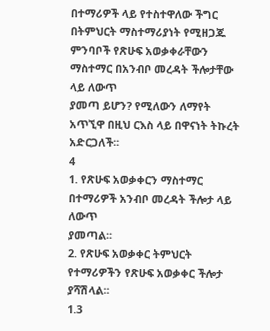በተማሪዎች ላይ የተስተዋለው ችግር በትምህርት ማስተማሪያነት የሚዘጋጁ
ምንባቦች የጽሁፍ አወቃቀራቸውን ማስተማር በአንብቦ መረዳት ችሎታቸው ላይ ለውጥ
ያመጣ ይሆን? የሚለውን ለማየት አጥኚዋ በዚህ ርእስ ላይ በዋናነት ትኩረት አድርጋለች፡፡
4
1. የጽሁፍ አወቃቀርን ማስተማር በተማሪዎች አንብቦ መረዳት ችሎታ ላይ ለውጥ
ያመጣል፡፡
2. የጽሁፍ አወቃቀር ትምህርት የተማሪዎችን የጽሁፍ አወቃቀር ችሎታ ያሻሽላል፡፡
1.3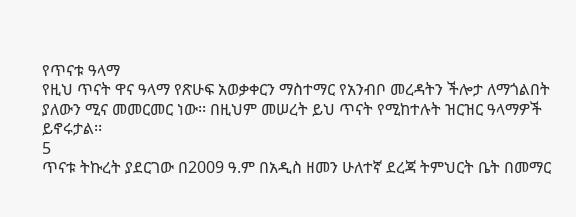የጥናቱ ዓላማ
የዚህ ጥናት ዋና ዓላማ የጽሁፍ አወቃቀርን ማስተማር የአንብቦ መረዳትን ችሎታ ለማጎልበት
ያለውን ሚና መመርመር ነው፡፡ በዚህም መሠረት ይህ ጥናት የሚከተሉት ዝርዝር ዓላማዎች
ይኖሩታል፡፡
5
ጥናቱ ትኩረት ያደርገው በ2009 ዓ.ም በአዲስ ዘመን ሁለተኛ ደረጃ ትምህርት ቤት በመማር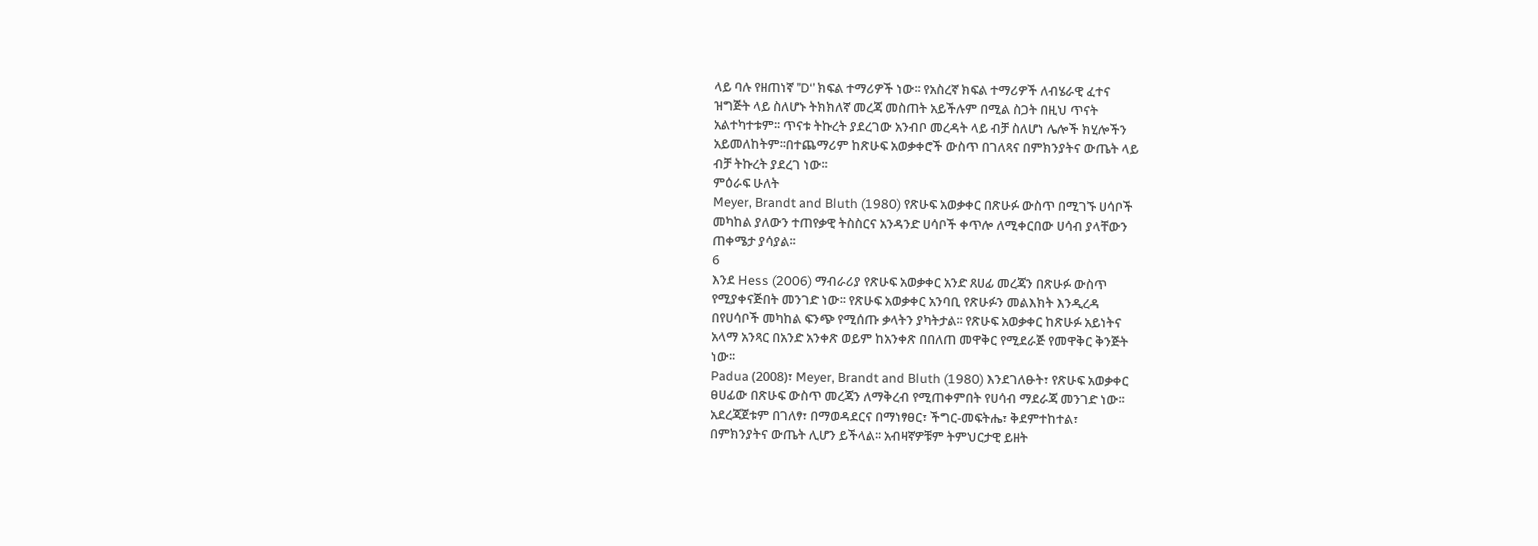ላይ ባሉ የዘጠነኛ ’’D‘’ ክፍል ተማሪዎች ነው፡፡ የአስረኛ ክፍል ተማሪዎች ለብሄራዊ ፈተና
ዝግጅት ላይ ስለሆኑ ትክክለኛ መረጃ መስጠት አይችሉም በሚል ስጋት በዚህ ጥናት
አልተካተቱም፡፡ ጥናቱ ትኩረት ያደረገው አንብቦ መረዳት ላይ ብቻ ስለሆነ ሌሎች ክሂሎችን
አይመለከትም፡፡በተጨማሪም ከጽሁፍ አወቃቀሮች ውስጥ በገለጻና በምክንያትና ውጤት ላይ
ብቻ ትኩረት ያደረገ ነው፡፡
ምዕራፍ ሁለት
Meyer, Brandt and Bluth (1980) የጽሁፍ አወቃቀር በጽሁፉ ውስጥ በሚገኙ ሀሳቦች
መካከል ያለውን ተጠየቃዊ ትስስርና አንዳንድ ሀሳቦች ቀጥሎ ለሚቀርበው ሀሳብ ያላቸውን
ጠቀሜታ ያሳያል፡፡
6
እንደ Hess (2006) ማብራሪያ የጽሁፍ አወቃቀር አንድ ጸሀፊ መረጃን በጽሁፉ ውስጥ
የሚያቀናጅበት መንገድ ነው፡፡ የጽሁፍ አወቃቀር አንባቢ የጽሁፉን መልእክት እንዲረዳ
በየሀሳቦች መካከል ፍንጭ የሚሰጡ ቃላትን ያካትታል፡፡ የጽሁፍ አወቃቀር ከጽሁፉ አይነትና
አላማ አንጻር በአንድ አንቀጽ ወይም ከአንቀጽ በበለጠ መዋቅር የሚደራጅ የመዋቅር ቅንጅት
ነው፡፡
Padua (2008)፣ Meyer, Brandt and Bluth (1980) እንደገለፁት፣ የጽሁፍ አወቃቀር
ፀሀፊው በጽሁፍ ውስጥ መረጃን ለማቅረብ የሚጠቀምበት የሀሳብ ማደራጃ መንገድ ነው፡፡
አደረጃጀቱም በገለፃ፣ በማወዳደርና በማነፃፀር፣ ችግር-መፍትሔ፣ ቅደምተከተል፣
በምክንያትና ውጤት ሊሆን ይችላል፡፡ አብዛኛዎቹም ትምህርታዊ ይዘት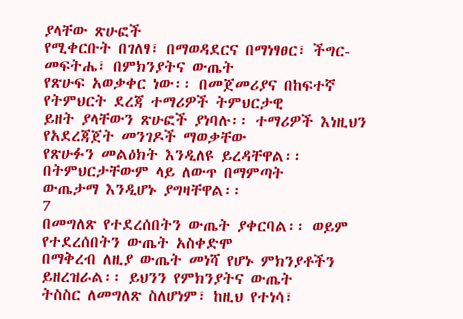ያላቸው ጽሁፎች
የሚቀርቡት በገለፃ፣ በማወዳደርና በማነፃፀር፣ ችግር-መፍትሔ፣ በምክንያትና ውጤት
የጽሁፍ አወቃቀር ነው፡፡ በመጀመሪያና በከፍተኛ የትምህርት ደረጃ ተማሪዎች ትምህርታዊ
ይዘት ያላቸውን ጽሁፎች ያነባሉ፡፡ ተማሪዎች እነዚህን የአደረጃጀት መንገዶች ማወቃቸው
የጽሁፉን መልዕክት እንዲለዩ ይረዳቸዋል፡፡ በትምህርታቸውም ላይ ለውጥ በማምጣት
ውጤታማ እንዲሆኑ ያግዛቸዋል፡፡
7
በመግለጽ የተደረሰበትን ውጤት ያቀርባል፡፡ ወይም የተደረሰበትን ውጤት አስቀድሞ
በማቅረብ ለዚያ ውጤት መነሻ የሆኑ ምክንያቶችን ይዘረዝራል፡፡ ይህንን የምክንያትና ውጤት
ትስስር ለመግለጽ ስለሆነም፣ ከዚህ የተነሳ፣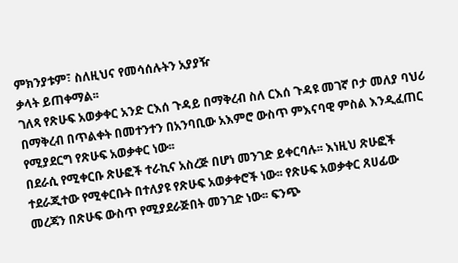ምክንያቱም፣ ስለዚህና የመሳሰሉትን አያያዥ
ቃላት ይጠቀማል፡፡
ገለጻ የጽሁፍ አወቃቀር አንድ ርእሰ ጉዳይ በማቅረብ ስለ ርእሰ ጉዳዩ መገኛ ቦታ መለያ ባህሪ
በማቅረብ በጥልቀት በመተንተን በአንባቢው አእምሮ ውስጥ ምእናባዊ ምስል እንዲፈጠር
የሚያደርግ የጽሁፍ አወቃቀር ነው፡፡
በደራሲ የሚቀርቡ ጽሁፎች ተራኪና አስረጅ በሆነ መንገድ ይቀርባሉ፡፡ እነዚህ ጽሁፎች
ተደራጂተው የሚቀርቡት በተለያዩ የጽሁፍ አወቃቀሮች ነው፡፡ የጽሁፍ አወቃቀር ጸሀፊው
መረጃን በጽሁፍ ውስጥ የሚያደራጅበት መንገድ ነው፡፡ ፍንጭ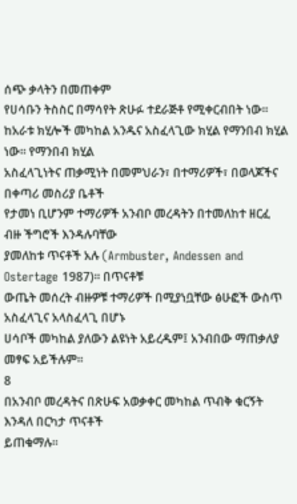ሰጭ ቃላትን በመጠቀም
የሀሳቡን ትስስር በማሳየት ጽሁፉ ተደራጅቶ የሚቀርብበት ነው፡፡
ከአራቱ ክሂሎች መካከል አንዱና አስፈላጊው ክሂል የማንበብ ክሂል ነው። የማንበብ ክሂል
አስፈላጊነትና ጠቃሚነት በመምህራን፣ በተማሪዎች፣ በወላጆችና በቀጣሪ መስሪያ ቤቶች
የታመነ ቢሆንም ተማሪዎች አንብቦ መረዳትን በተመለከተ ዘርፈ ብዙ ችግሮች እንዳሉባቸው
ያመለከቱ ጥናቶች አሉ (Armbuster, Andessen and Ostertage 1987)፡፡ በጥናቶቹ
ውጤት መሰረት ብዙዎቹ ተማሪዎች በሚያነቧቸው ፅሁፎች ውስጥ አስፈላጊና አላስፈላጊ በሆኑ
ሀሳቦች መካከል ያለውን ልዩነት አይረዱም፤ አንብበው ማጠቃለያ መፃፍ አይችሉም።
8
በአንብቦ መረዳትና በጽሁፍ አወቃቀር መካከል ጥብቅ ቁርኝት እንዳለ በርካታ ጥናቶች
ይጠቁማሉ፡፡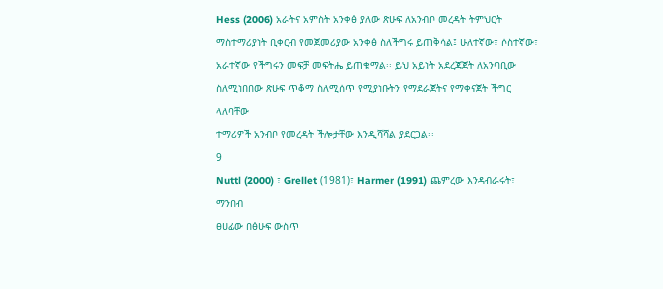Hess (2006) አራትና አምስት አንቀፅ ያለው ጽሁፍ ለአንብቦ መረዳት ትምህርት
ማስተማሪያነት ቢቀርብ የመጀመሪያው አንቀፅ ስለችግሩ ይጠቅሳል፤ ሁለተኛው፣ ሶስተኛው፣
አራተኛው የችግሩን መፍቻ መፍትሔ ይጠቁማል፡፡ ይህ አይነት አደረጃጀት ለአንባቢው
ስለሚነበበው ጽሁፍ ጥቆማ ስለሚሰጥ የሚያነቡትን የማደራጀትና የማቀናጀት ችግር ላለባቸው
ተማሪዎች አንብቦ የመረዳት ችሎታቸው እንዲሻሻል ያደርጋል፡፡
9
Nuttl (2000) ፣ Grellet (1981)፣ Harmer (1991) ጨምረው እንዳብራሩት፣ ማንበብ
ፀሀፊው በፅሁፍ ውስጥ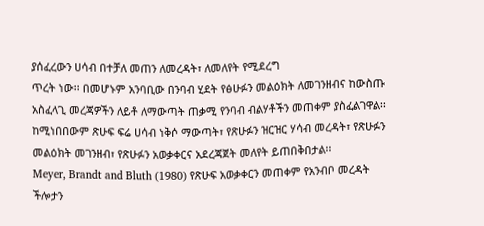ያሰፈረውን ሀሳብ በተቻለ መጠን ለመረዳት፣ ለመለየት የሚደረግ
ጥረት ነው፡፡ በመሆኑም አንባቢው በንባብ ሂደት የፅሁፉን መልዕክት ለመገንዘብና ከውስጡ
አስፈላጊ መረጃዎችን ለይቶ ለማውጣት ጠቃሚ የንባብ ብልሃቶችን መጠቀም ያስፈልገዋል፡፡
ከሚነበበውም ጽሁፍ ፍሬ ሀሳብ ነቅሶ ማውጣት፣ የጽሁፉን ዝርዝር ሃሳብ መረዳት፣ የጽሁፉን
መልዕክት መገንዘብ፣ የጽሁፉን አወቃቀርና አደረጃጀት መለየት ይጠበቅበታል፡፡
Meyer, Brandt and Bluth (1980) የጽሁፍ አወቃቀርን መጠቀም የአንብቦ መረዳት
ችሎታን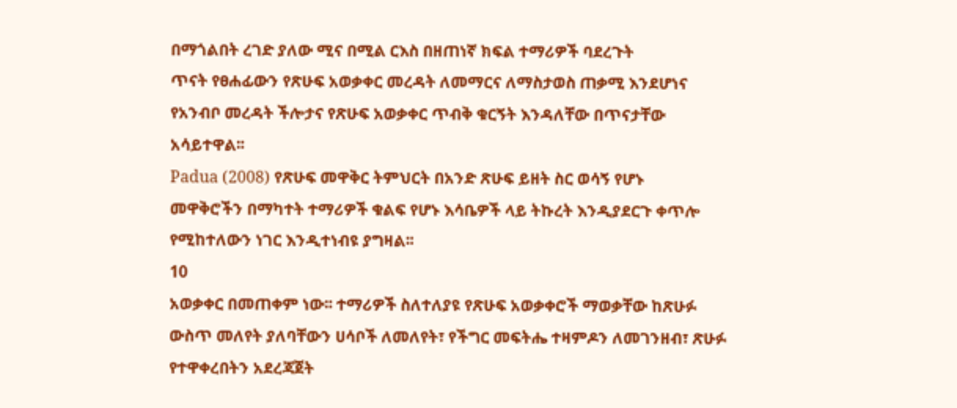በማጎልበት ረገድ ያለው ሚና በሚል ርእስ በዘጠነኛ ክፍል ተማሪዎች ባደረጉት
ጥናት የፀሐፊውን የጽሁፍ አወቃቀር መረዳት ለመማርና ለማስታወስ ጠቃሚ እንደሆነና
የአንብቦ መረዳት ችሎታና የጽሁፍ አወቃቀር ጥብቅ ቁርኝት እንዳለቸው በጥናታቸው
አሳይተዋል፡፡
Padua (2008) የጽሁፍ መዋቅር ትምህርት በአንድ ጽሁፍ ይዘት ስር ወሳኝ የሆኑ
መዋቅሮችን በማካተት ተማሪዎች ቁልፍ የሆኑ እሳቤዎች ላይ ትኩረት እንዲያደርጉ ቀጥሎ
የሚከተለውን ነገር እንዲተነብዩ ያግዛል፡፡
10
አወቃቀር በመጠቀም ነው፡፡ ተማሪዎች ስለተለያዩ የጽሁፍ አወቃቀሮች ማወቃቸው ከጽሁፉ
ውስጥ መለየት ያለባቸውን ሀሳቦች ለመለየት፣ የችግር መፍትሔ ተዛምዶን ለመገንዘብ፣ ጽሁፉ
የተዋቀረበትን አደረጃጀት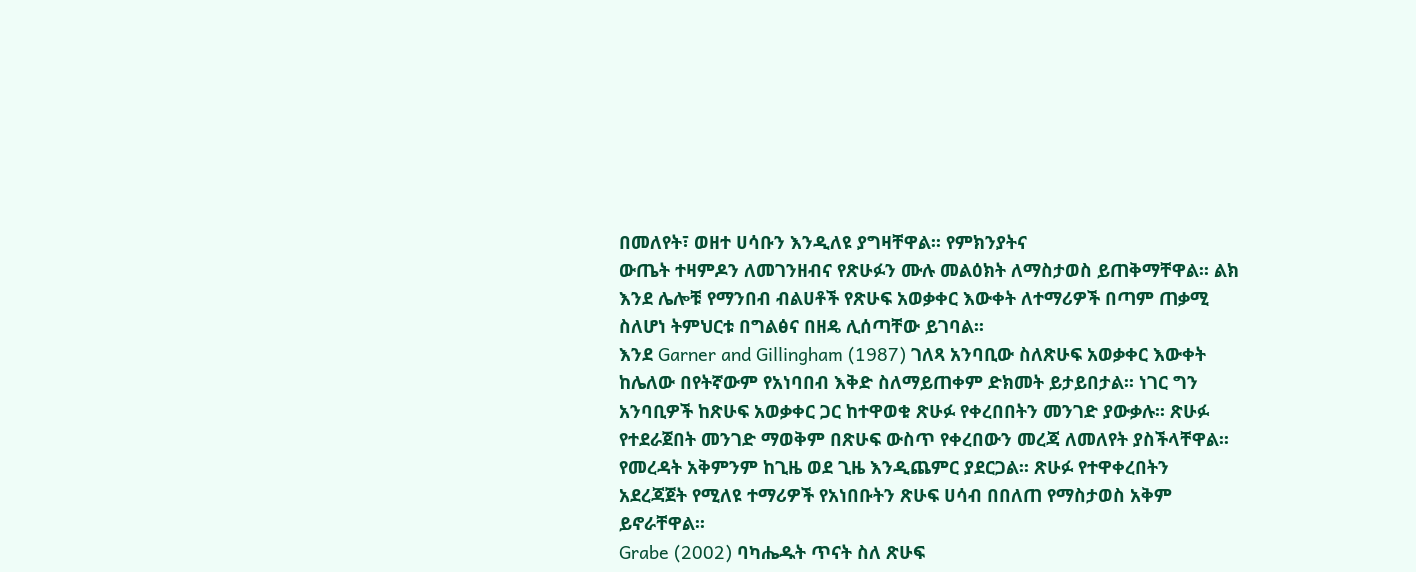በመለየት፣ ወዘተ ሀሳቡን እንዲለዩ ያግዛቸዋል፡፡ የምክንያትና
ውጤት ተዛምዶን ለመገንዘብና የጽሁፉን ሙሉ መልዕክት ለማስታወስ ይጠቅማቸዋል፡፡ ልክ
እንደ ሌሎቹ የማንበብ ብልሀቶች የጽሁፍ አወቃቀር እውቀት ለተማሪዎች በጣም ጠቃሚ
ስለሆነ ትምህርቱ በግልፅና በዘዴ ሊሰጣቸው ይገባል፡፡
እንደ Garner and Gillingham (1987) ገለጻ አንባቢው ስለጽሁፍ አወቃቀር እውቀት
ከሌለው በየትኛውም የአነባበብ እቅድ ስለማይጠቀም ድክመት ይታይበታል፡፡ ነገር ግን
አንባቢዎች ከጽሁፍ አወቃቀር ጋር ከተዋወቁ ጽሁፉ የቀረበበትን መንገድ ያውቃሉ፡፡ ጽሁፉ
የተደራጀበት መንገድ ማወቅም በጽሁፍ ውስጥ የቀረበውን መረጃ ለመለየት ያስችላቸዋል፡፡
የመረዳት አቅምንም ከጊዜ ወደ ጊዜ እንዲጨምር ያደርጋል፡፡ ጽሁፉ የተዋቀረበትን
አደረጃጀት የሚለዩ ተማሪዎች የአነበቡትን ጽሁፍ ሀሳብ በበለጠ የማስታወስ አቅም
ይኖራቸዋል፡፡
Grabe (2002) ባካሔዱት ጥናት ስለ ጽሁፍ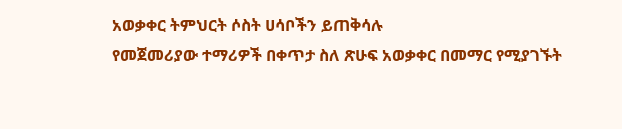አወቃቀር ትምህርት ሶስት ሀሳቦችን ይጠቅሳሉ
የመጀመሪያው ተማሪዎች በቀጥታ ስለ ጽሁፍ አወቃቀር በመማር የሚያገኙት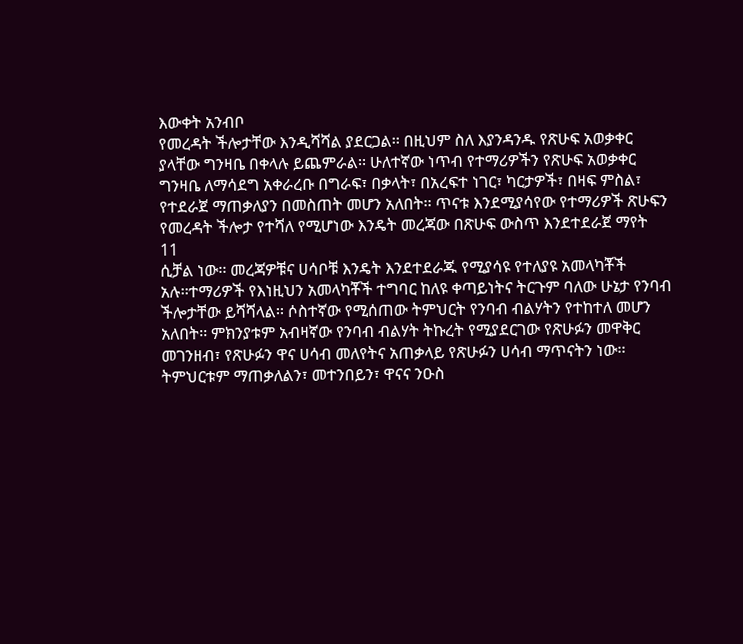እውቀት አንብቦ
የመረዳት ችሎታቸው እንዲሻሻል ያደርጋል፡፡ በዚህም ስለ እያንዳንዱ የጽሁፍ አወቃቀር
ያላቸው ግንዛቤ በቀላሉ ይጨምራል፡፡ ሁለተኛው ነጥብ የተማሪዎችን የጽሁፍ አወቃቀር
ግንዛቤ ለማሳደግ አቀራረቡ በግራፍ፣ በቃላት፣ በአረፍተ ነገር፣ ካርታዎች፣ በዛፍ ምስል፣
የተደራጀ ማጠቃለያን በመስጠት መሆን አለበት፡፡ ጥናቱ እንደሚያሳየው የተማሪዎች ጽሁፍን
የመረዳት ችሎታ የተሻለ የሚሆነው እንዴት መረጃው በጽሁፍ ውስጥ እንደተደራጀ ማየት
11
ሲቻል ነው፡፡ መረጃዎቹና ሀሳቦቹ እንዴት እንደተደራጁ የሚያሳዩ የተለያዩ አመላካቾች
አሉ፡፡ተማሪዎች የእነዚህን አመላካቾች ተግባር ከለዩ ቀጣይነትና ትርጉም ባለው ሁኔታ የንባብ
ችሎታቸው ይሻሻላል፡፡ ሶስተኛው የሚሰጠው ትምህርት የንባብ ብልሃትን የተከተለ መሆን
አለበት፡፡ ምክንያቱም አብዛኛው የንባብ ብልሃት ትኩረት የሚያደርገው የጽሁፉን መዋቅር
መገንዘብ፣ የጽሁፉን ዋና ሀሳብ መለየትና አጠቃላይ የጽሁፉን ሀሳብ ማጥናትን ነው፡፡
ትምህርቱም ማጠቃለልን፣ መተንበይን፣ ዋናና ንዑስ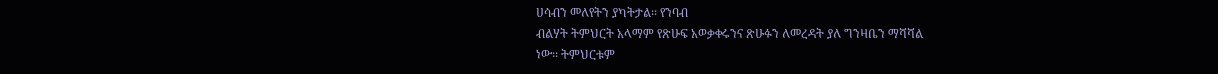ሀሳብን መለየትን ያካትታል፡፡ የንባብ
ብልሃት ትምህርት አላማም የጽሁፍ አወቃቀሩንና ጽሁፉን ለመረዳት ያለ ግንዛቤን ማሻሻል
ነው፡፡ ትምህርቱም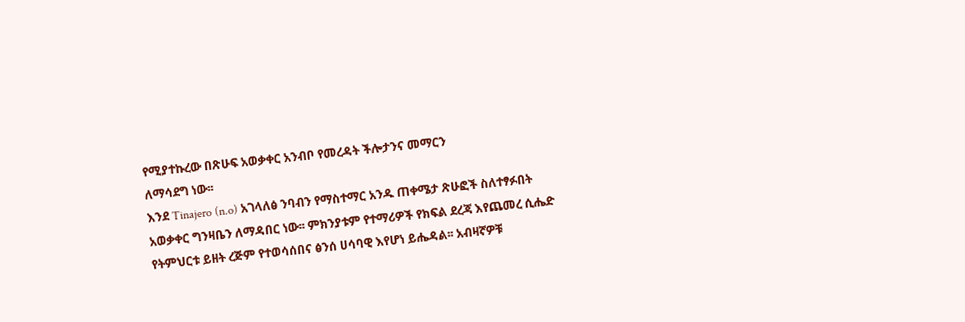የሚያተኩረው በጽሁፍ አወቃቀር አንብቦ የመረዳት ችሎታንና መማርን
ለማሳደግ ነው፡፡
እንደ Tinajero (n.o) አገላለፅ ንባብን የማስተማር አንዱ ጠቀሜታ ጽሁፎች ስለተፃፉበት
አወቃቀር ግንዛቤን ለማዳበር ነው፡፡ ምክንያቱም የተማሪዎች የክፍል ደረጃ እየጨመረ ሲሔድ
የትምህርቱ ይዘት ረጅም የተወሳሰበና ፅንሰ ሀሳባዊ እየሆነ ይሔዳል፡፡ አብዛኛዎቹ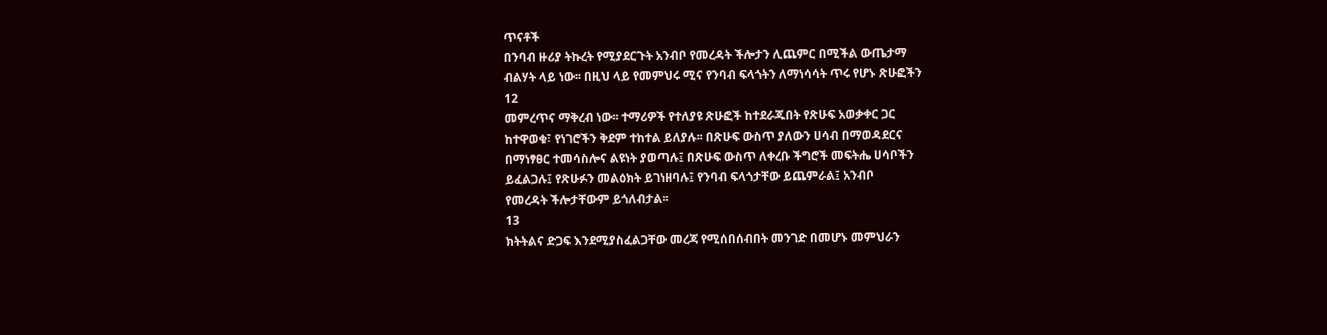ጥናቶች
በንባብ ዙሪያ ትኩረት የሚያደርጉት አንብቦ የመረዳት ችሎታን ሊጨምር በሚችል ውጤታማ
ብልሃት ላይ ነው፡፡ በዚህ ላይ የመምህሩ ሚና የንባብ ፍላጎትን ለማነሳሳት ጥሩ የሆኑ ጽሁፎችን
12
መምረጥና ማቅረብ ነው፡፡ ተማሪዎች የተለያዩ ጽሁፎች ከተደራጁበት የጽሁፍ አወቃቀር ጋር
ከተዋወቁ፣ የነገሮችን ቅደም ተከተል ይለያሉ፡፡ በጽሁፍ ውስጥ ያለውን ሀሳብ በማወዳደርና
በማነፃፀር ተመሳስሎና ልዩነት ያወጣሉ፤ በጽሁፍ ውስጥ ለቀረቡ ችግሮች መፍትሔ ሀሳቦችን
ይፈልጋሉ፤ የጽሁፉን መልዕክት ይገነዘባሉ፤ የንባብ ፍላጎታቸው ይጨምራል፤ አንብቦ
የመረዳት ችሎታቸውም ይጎለብታል፡፡
13
ክትትልና ድጋፍ እንደሚያስፈልጋቸው መረጃ የሚሰበሰብበት መንገድ በመሆኑ መምህራን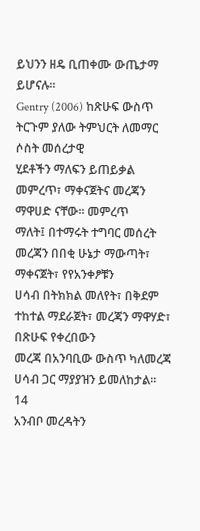ይህንን ዘዴ ቢጠቀሙ ውጤታማ ይሆናሉ፡፡
Gentry (2006) ከጽሁፍ ውስጥ ትርጉም ያለው ትምህርት ለመማር ሶስት መሰረታዊ
ሂደቶችን ማለፍን ይጠይቃል መምረጥ፣ ማቀናጀትና መረጃን ማዋሀድ ናቸው፡፡ መምረጥ
ማለት፤ በተማሩት ተግባር መሰረት መረጃን በበቂ ሁኔታ ማውጣት፣ ማቀናጀት፣ የየአንቀፆቹን
ሀሳብ በትክክል መለየት፣ በቅደም ተከተል ማደራጀት፣ መረጃን ማዋሃድ፣ በጽሁፍ የቀረበውን
መረጃ በአንባቢው ውስጥ ካለመረጃ ሀሳብ ጋር ማያያዝን ይመለከታል፡፡
14
አንብቦ መረዳትን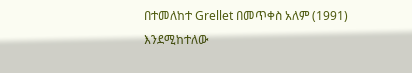በተመለከተ Grellet በመጥቀስ አለም (1991) እንደሚከተለው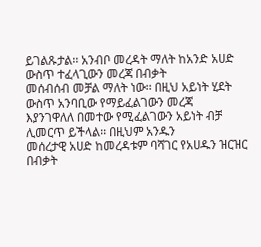ይገልጹታል፡፡ አንብቦ መረዳት ማለት ከአንድ አሀድ ውስጥ ተፈላጊውን መረጃ በብቃት
መሰብሰብ መቻል ማለት ነው፡፡ በዚህ አይነት ሂደት ውስጥ አንባቢው የማይፈልገውን መረጃ
እያንገዋለለ በመተው የሚፈልገውን አይነት ብቻ ሊመርጥ ይችላል፡፡ በዚህም አንዱን
መሰረታዊ አሀድ ከመረዳቱም ባሻገር የአሀዱን ዝርዝር በብቃት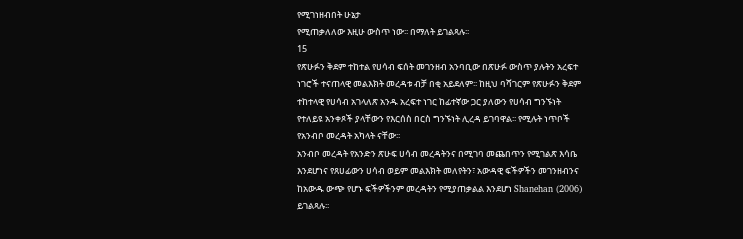የሚገነዘብበት ሁኔታ
የሚጠቃለለው እዚሁ ውስጥ ነው፡፡ በማለት ይገልጻሉ፡፡
15
የጽሁፉን ቅደም ተከተል የሀሳብ ፍሰት መገንዘብ አንባቢው በጽሁፉ ውስጥ ያሉትን አረፍተ
ነገሮች ተናጠላዊ መልእክት መረዳቱ ብቻ በቂ አይደለም፡፡ ከዚህ ባሻገርም የጽሁፉን ቅደም
ተከተላዊ የሀሳብ አገላለጽ አንዱ አረፍተ ነገር ከፊተኛው ጋር ያለውን የሀሳብ ግንኙነት
የተለይዩ አንቀጾች ያላቸውን የእርሰስ በርስ ግንኙነት ሊረዳ ይገባዋል፡፡ የሚሉት ነጥቦች
የአንብቦ መረዳት አካላት ናቸው፡፡
አንብቦ መረዳት የአንድን ጽሁፍ ሀሳብ መረዳትንና በሚገባ መጨበጥን የሚገልጽ እሳቤ
እንደሆነና የጸሀፊውን ሀሳብ ወይም መልእክት መለየትን፣ አውዳዊ ፍችዎችን መገንዘብንና
ከአውዱ ውጭ የሆኑ ፍችዎችንም መረዳትን የሚያጠቃልል እንደሆነ Shanehan (2006)
ይገልጻሉ፡፡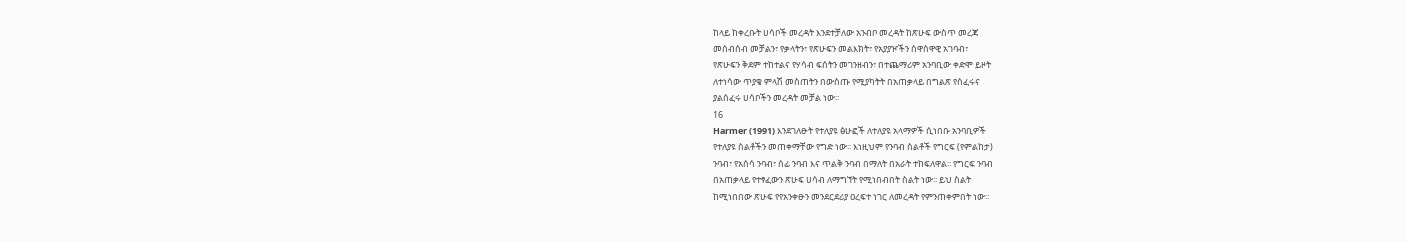ከላይ ከቀረቡት ሀሳቦች መረዳት እንደተቻለው አንብቦ መረዳት ከጽሁፍ ውስጥ መረጃ
መሰብሰብ መቻልን፣ የቃላትን፣ የጽሁፍን መልእክት፣ የአያያዦችን ሰዋስዋዊ አገባብ፣
የጽሁፍን ቅደም ተከተልና የሃሳብ ፍሰትን መገንዘብን፣ በተጨማሪም አንባቢው ቀድሞ ይዞት
ለተነሳው ጥያቄ ምላሽ መስጠትን በውስጡ የሚያካትት በአጠቃላይ በግልጽ የሰፈሩና
ያልሰፈሩ ሀሳቦችን መረዳት መቻል ነው፡፡
16
Harmer (1991) እንደገለፁት የተለያዩ ፅሁፎች ለተለያዩ አላማዎች ሲነበቡ አንባቢዎች
የተለያዩ ስልቶችን መጠቀማቸው የግድ ነው፡፡ እነዚህም የንባብ ስልቶች የግርፍ (የምልከታ)
ንባብ፣ የአሰሳ ንባብ፣ ሰፊ ንባብ እና ጥልቅ ንባብ በማለት በአራት ተከፍለዋል፡፡ የግርፍ ንባብ
በአጠቃላይ የተፃፈውን ጽሁፍ ሀሳብ ለማግኘት የሚነበብበት ስልት ነው፡፡ ይህ ስልት
ከሚነበበው ጽሁፍ የየአንቀፁን መንደርደሪያ ዐረፍተ ነገር ለመረዳት የምንጠቀምበት ነው፡፡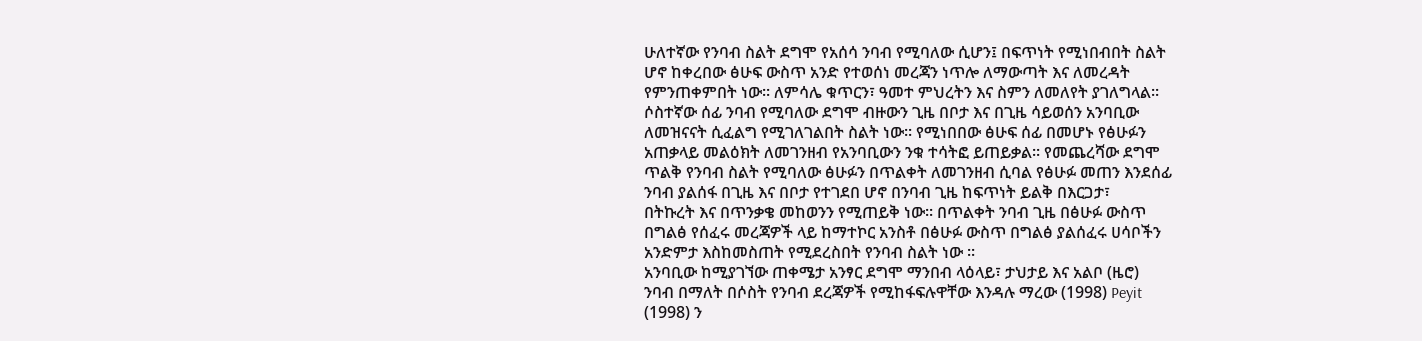ሁለተኛው የንባብ ስልት ደግሞ የአሰሳ ንባብ የሚባለው ሲሆን፤ በፍጥነት የሚነበብበት ስልት
ሆኖ ከቀረበው ፅሁፍ ውስጥ አንድ የተወሰነ መረጃን ነጥሎ ለማውጣት እና ለመረዳት
የምንጠቀምበት ነው፡፡ ለምሳሌ ቁጥርን፣ ዓመተ ምህረትን እና ስምን ለመለየት ያገለግላል፡፡
ሶስተኛው ሰፊ ንባብ የሚባለው ደግሞ ብዙውን ጊዜ በቦታ እና በጊዜ ሳይወሰን አንባቢው
ለመዝናናት ሲፈልግ የሚገለገልበት ስልት ነው፡፡ የሚነበበው ፅሁፍ ሰፊ በመሆኑ የፅሁፉን
አጠቃላይ መልዕክት ለመገንዘብ የአንባቢውን ንቁ ተሳትፎ ይጠይቃል፡፡ የመጨረሻው ደግሞ
ጥልቅ የንባብ ስልት የሚባለው ፅሁፉን በጥልቀት ለመገንዘብ ሲባል የፅሁፉ መጠን እንደሰፊ
ንባብ ያልሰፋ በጊዜ እና በቦታ የተገደበ ሆኖ በንባብ ጊዜ ከፍጥነት ይልቅ በእርጋታ፣
በትኩረት እና በጥንቃቄ መከወንን የሚጠይቅ ነው፡፡ በጥልቀት ንባብ ጊዜ በፅሁፉ ውስጥ
በግልፅ የሰፈሩ መረጃዎች ላይ ከማተኮር አንስቶ በፅሁፉ ውስጥ በግልፅ ያልሰፈሩ ሀሳቦችን
አንድምታ እስከመስጠት የሚደረስበት የንባብ ስልት ነው ፡፡
አንባቢው ከሚያገኘው ጠቀሜታ አንፃር ደግሞ ማንበብ ላዕላይ፣ ታህታይ እና አልቦ (ዜሮ)
ንባብ በማለት በሶስት የንባብ ደረጃዎች የሚከፋፍሉዋቸው እንዳሉ ማረው (1998) Peyit
(1998) ን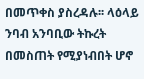በመጥቀስ ያስረዳሉ፡፡ ላዕላይ ንባብ አንባቢው ትኩረት በመስጠት የሚያነብበት ሆኖ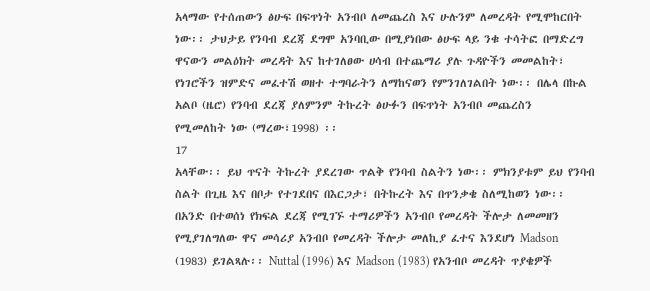አላማው የተሰጠውን ፅሁፍ በፍጥነት አንብቦ ለመጨረስ እና ሁሉንም ለመረዳት የሚሞከርበት
ነው፡፡ ታህታይ የንባብ ደረጃ ደግሞ አንባቢው በሚያነበው ፅሁፍ ላይ ንቁ ተሳትፎ በማድረግ
ዋናውን መልዕክት መረዳት እና ከተገለፀው ሀሳብ በተጨማሪ ያሉ ጉዳዮችን መመልከት፣
የነገሮችን ዝምድና መፈተሽ ወዘተ ተግባራትን ለማከናወን የምንገለገልበት ነው፡፡ በሌላ በኩል
አልቦ (ዜሮ) የንባብ ደረጃ ያለምንም ትኩረት ፅሁፉን በፍጥነት አንብቦ መጨረስን
የሚመለከት ነው (ማረው፣1998) ፡፡
17
አላቸው፡፡ ይህ ጥናት ትኩረት ያደረገው ጥልቅ የንባብ ስልትን ነው፡፡ ምክንያቱም ይህ የንባብ
ስልት በጊዜ እና በቦታ የተገደበና በእርጋታ፣ በትኩረት እና በጥንቃቄ ስለሚከወን ነው፡፡
በአንድ በተወሰነ የክፍል ደረጃ የሚገኙ ተማሪዎችን አንብቦ የመረዳት ችሎታ ለመመዘን
የሚያገለግለው ዋና መሳሪያ አንብቦ የመረዳት ችሎታ መለኪያ ፈተና እንደሆነ Madson
(1983) ይገልጻሉ፡፡ Nuttal (1996) እና Madson (1983) የአንብቦ መረዳት ጥያቄዎች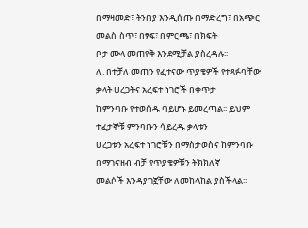በማዛመድ፣ ትንበያ እንዲሰጡ በማድረግ፣ በአጭር መልስ ስጥ፣ በፃፍ፣ በምርጫ፣ በክፍት
ቦታ ሙላ መጠየቅ እንደሚቻል ያስረዳሉ፡፡
ለ. በተቻለ መጠን የፈተናው ጥያቄዎች የተጻፉባቸው ቃላት ሀረጋትና አረፍተ ነገሮች በቀጥታ
ከምንባቡ የተወሰዱ ባይሆኑ ይመረጣል፡፡ ይህም ተፈታኞቹ ምንባቡን ሳይረዱ ቃላቱን
ሀረጋቱን አረፍተ ነገሮቹን በማስታወስና ከምንባቡ በማገናዘብ ብቻ የጥያቄዎቹን ትክክለኛ
መልሶች እንዳያገኟቸው ለመከላከል ያስችላል፡፡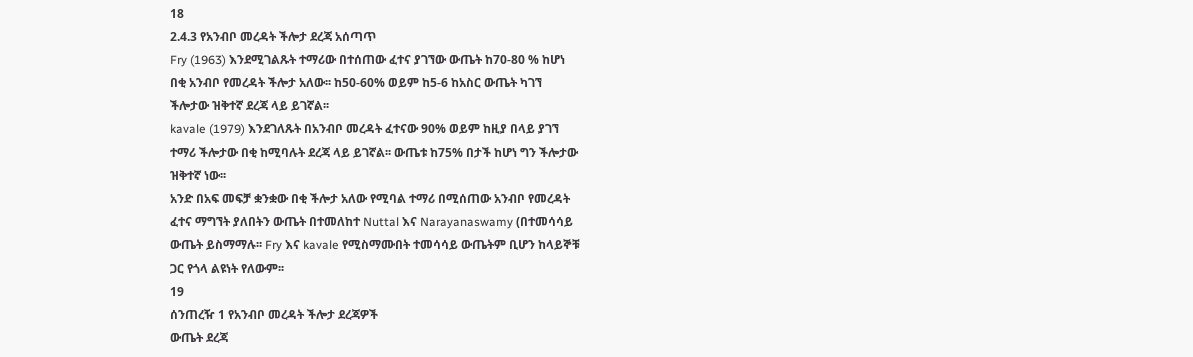18
2.4.3 የአንብቦ መረዳት ችሎታ ደረጃ አሰጣጥ
Fry (1963) እንደሚገልጹት ተማሪው በተሰጠው ፈተና ያገኘው ውጤት ከ70-80 % ከሆነ
በቂ አንብቦ የመረዳት ችሎታ አለው፡፡ ከ50-60% ወይም ከ5-6 ከአስር ውጤት ካገኘ
ችሎታው ዝቅተኛ ደረጃ ላይ ይገኛል፡፡
kavale (1979) እንደገለጹት በአንብቦ መረዳት ፈተናው 90% ወይም ከዚያ በላይ ያገኘ
ተማሪ ችሎታው በቂ ከሚባሉት ደረጃ ላይ ይገኛል፡፡ ውጤቱ ከ75% በታች ከሆነ ግን ችሎታው
ዝቅተኛ ነው፡፡
አንድ በአፍ መፍቻ ቋንቋው በቂ ችሎታ አለው የሚባል ተማሪ በሚሰጠው አንብቦ የመረዳት
ፈተና ማግኘት ያለበትን ውጤት በተመለከተ Nuttal እና Narayanaswamy (በተመሳሳይ
ውጤት ይስማማሉ፡፡ Fry እና kavale የሚስማሙበት ተመሳሳይ ውጤትም ቢሆን ከላይኞቹ
ጋር የጎላ ልዩነት የለውም፡፡
19
ሰንጠረዥ 1 የአንብቦ መረዳት ችሎታ ደረጃዎች
ውጤት ደረጃ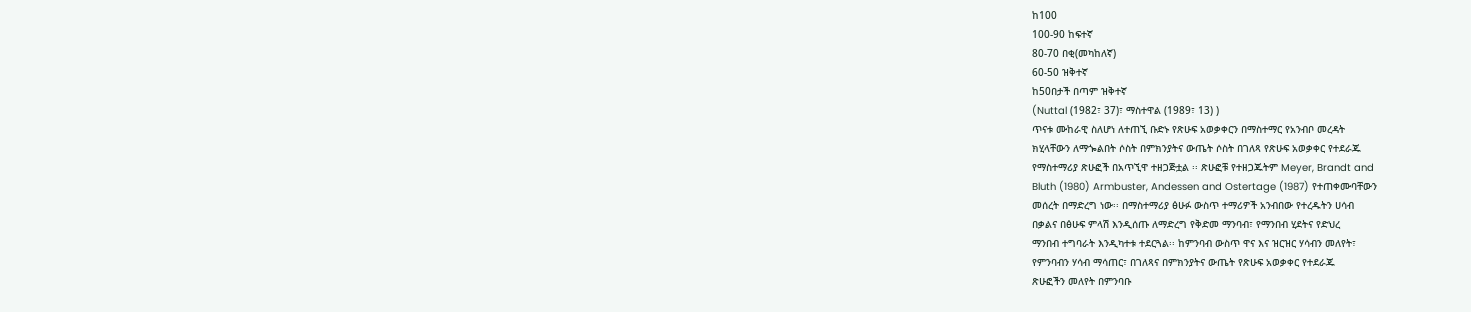ከ100
100-90 ከፍተኛ
80-70 በቂ(መካከለኛ)
60-50 ዝቅተኛ
ከ50በታች በጣም ዝቅተኛ
(Nuttal (1982፣ 37)፣ ማስተዋል (1989፣ 13) )
ጥናቱ ሙከራዊ ስለሆነ ለተጠኚ ቡድኑ የጽሁፍ አወቃቀርን በማስተማር የአንብቦ መረዳት
ክሂላቸውን ለማጐልበት ሶስት በምክንያትና ውጤት ሶስት በገለጻ የጽሁፍ አወቃቀር የተደራጁ
የማስተማሪያ ጽሁፎች በአጥኚዋ ተዘጋጅቷል ፡፡ ጽሁፎቹ የተዘጋጁትም Meyer, Brandt and
Bluth (1980) Armbuster, Andessen and Ostertage (1987) የተጠቀሙባቸውን
መሰረት በማድረግ ነው፡፡ በማስተማሪያ ፅሁፉ ውስጥ ተማሪዎች አንብበው የተረዱትን ሀሳብ
በቃልና በፅሁፍ ምላሽ እንዲሰጡ ለማድረግ የቅድመ ማንባብ፣ የማንበብ ሂደትና የድህረ
ማንበብ ተግባራት እንዲካተቱ ተደርጓል፡፡ ከምንባብ ውስጥ ዋና እና ዝርዝር ሃሳብን መለየት፣
የምንባብን ሃሳብ ማሳጠር፣ በገለጻና በምክንያትና ውጤት የጽሁፍ አወቃቀር የተደራጁ
ጽሁፎችን መለየት በምንባቡ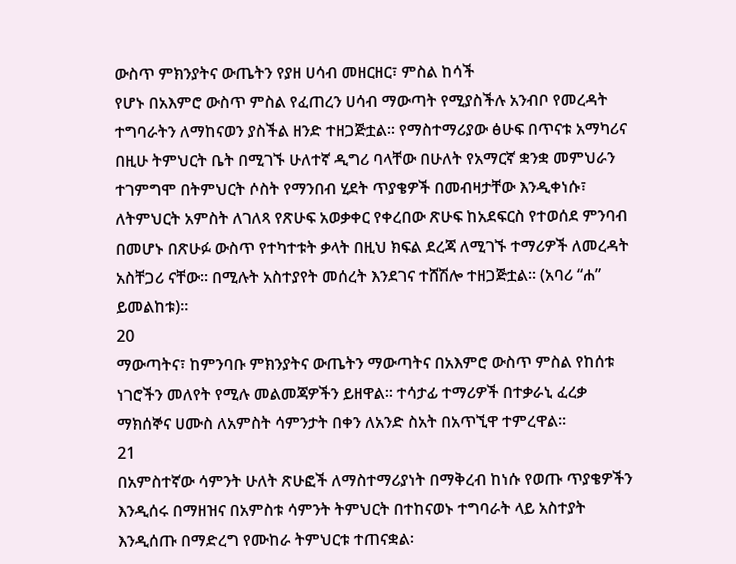ውስጥ ምክንያትና ውጤትን የያዘ ሀሳብ መዘርዘር፣ ምስል ከሳች
የሆኑ በአእምሮ ውስጥ ምስል የፈጠረን ሀሳብ ማውጣት የሚያስችሉ አንብቦ የመረዳት
ተግባራትን ለማከናወን ያስችል ዘንድ ተዘጋጅቷል፡፡ የማስተማሪያው ፅሁፍ በጥናቱ አማካሪና
በዚሁ ትምህርት ቤት በሚገኙ ሁለተኛ ዲግሪ ባላቸው በሁለት የአማርኛ ቋንቋ መምህራን
ተገምግሞ በትምህርት ሶስት የማንበብ ሂደት ጥያቄዎች በመብዛታቸው እንዲቀነሱ፣
ለትምህርት አምስት ለገለጻ የጽሁፍ አወቃቀር የቀረበው ጽሁፍ ከአደፍርስ የተወሰደ ምንባብ
በመሆኑ በጽሁፉ ውስጥ የተካተቱት ቃላት በዚህ ክፍል ደረጃ ለሚገኙ ተማሪዎች ለመረዳት
አስቸጋሪ ናቸው፡፡ በሚሉት አስተያየት መሰረት እንደገና ተሸሽሎ ተዘጋጅቷል፡፡ (አባሪ “ሐ”
ይመልከቱ)፡፡
20
ማውጣትና፣ ከምንባቡ ምክንያትና ውጤትን ማውጣትና በአእምሮ ውስጥ ምስል የከሰቱ
ነገሮችን መለየት የሚሉ መልመጃዎችን ይዘዋል፡፡ ተሳታፊ ተማሪዎች በተቃራኒ ፈረቃ
ማክሰኞና ሀሙስ ለአምስት ሳምንታት በቀን ለአንድ ስአት በአጥኚዋ ተምረዋል፡፡
21
በአምስተኛው ሳምንት ሁለት ጽሁፎች ለማስተማሪያነት በማቅረብ ከነሱ የወጡ ጥያቄዎችን
እንዲሰሩ በማዘዝና በአምስቱ ሳምንት ትምህርት በተከናወኑ ተግባራት ላይ አስተያት
እንዲሰጡ በማድረግ የሙከራ ትምህርቱ ተጠናቋል፡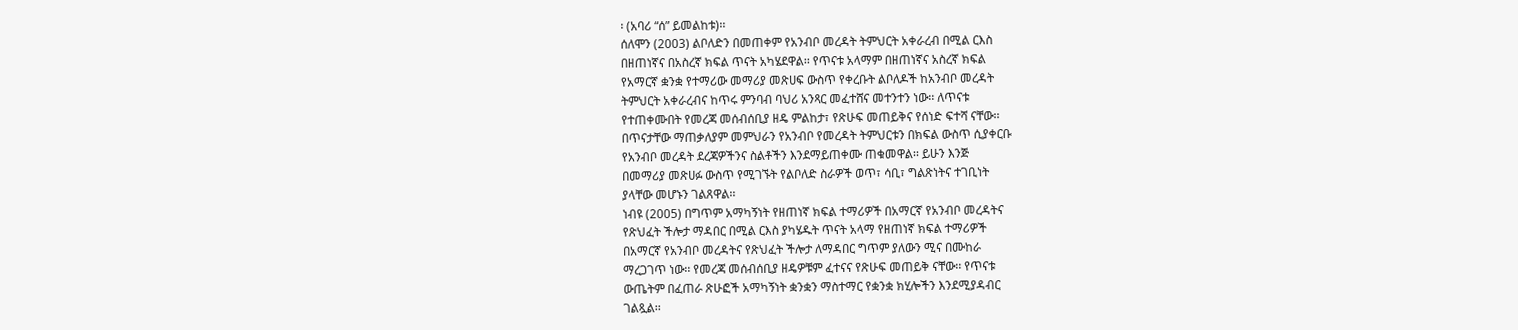፡ (አባሪ “ሰ” ይመልከቱ)፡፡
ሰለሞን (2003) ልቦለድን በመጠቀም የአንብቦ መረዳት ትምህርት አቀራረብ በሚል ርእስ
በዘጠነኛና በአስረኛ ክፍል ጥናት አካሄደዋል፡፡ የጥናቱ አላማም በዘጠነኛና አስረኛ ክፍል
የአማርኛ ቋንቋ የተማሪው መማሪያ መጽሀፍ ውስጥ የቀረቡት ልቦለዶች ከአንብቦ መረዳት
ትምህርት አቀራረብና ከጥሩ ምንባብ ባህሪ አንጻር መፈተሸና መተንተን ነው፡፡ ለጥናቱ
የተጠቀሙበት የመረጃ መሰብሰቢያ ዘዴ ምልከታ፣ የጽሁፍ መጠይቅና የሰነድ ፍተሻ ናቸው፡፡
በጥናታቸው ማጠቃለያም መምህራን የአንብቦ የመረዳት ትምህርቱን በክፍል ውስጥ ሲያቀርቡ
የአንብቦ መረዳት ደረጃዎችንና ስልቶችን እንደማይጠቀሙ ጠቁመዋል፡፡ ይሁን እንጅ
በመማሪያ መጽሀፉ ውስጥ የሚገኙት የልቦለድ ስራዎች ወጥ፣ ሳቢ፣ ግልጽነትና ተገቢነት
ያላቸው መሆኑን ገልጸዋል፡፡
ነብዩ (2005) በግጥም አማካኝነት የዘጠነኛ ክፍል ተማሪዎች በአማርኛ የአንብቦ መረዳትና
የጽህፈት ችሎታ ማዳበር በሚል ርእስ ያካሄዱት ጥናት አላማ የዘጠነኛ ክፍል ተማሪዎች
በአማርኛ የአንብቦ መረዳትና የጽህፈት ችሎታ ለማዳበር ግጥም ያለውን ሚና በሙከራ
ማረጋገጥ ነው፡፡ የመረጃ መሰብሰቢያ ዘዴዎቹም ፈተናና የጽሁፍ መጠይቅ ናቸው፡፡ የጥናቱ
ውጤትም በፈጠራ ጽሁፎች አማካኝነት ቋንቋን ማስተማር የቋንቋ ክሂሎችን እንደሚያዳብር
ገልጿል፡፡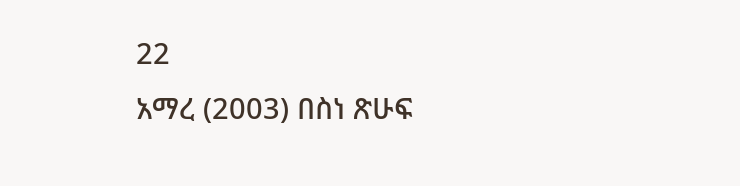22
አማረ (2003) በስነ ጽሁፍ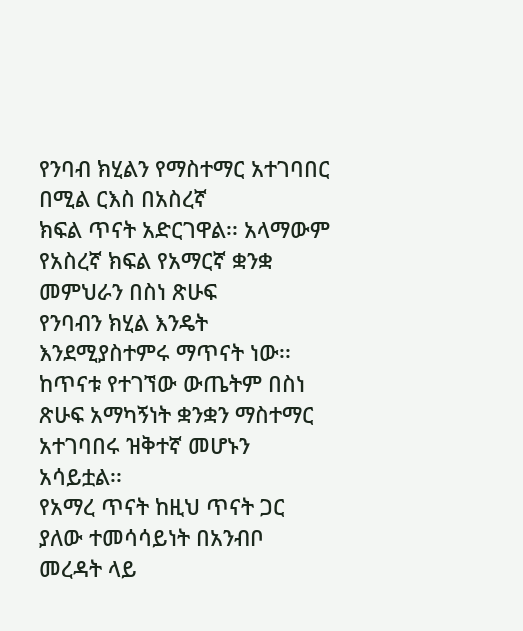የንባብ ክሂልን የማስተማር አተገባበር በሚል ርእስ በአስረኛ
ክፍል ጥናት አድርገዋል፡፡ አላማውም የአስረኛ ክፍል የአማርኛ ቋንቋ መምህራን በስነ ጽሁፍ
የንባብን ክሂል እንዴት እንደሚያስተምሩ ማጥናት ነው፡፡ ከጥናቱ የተገኘው ውጤትም በስነ
ጽሁፍ አማካኝነት ቋንቋን ማስተማር አተገባበሩ ዝቅተኛ መሆኑን አሳይቷል፡፡
የአማረ ጥናት ከዚህ ጥናት ጋር ያለው ተመሳሳይነት በአንብቦ መረዳት ላይ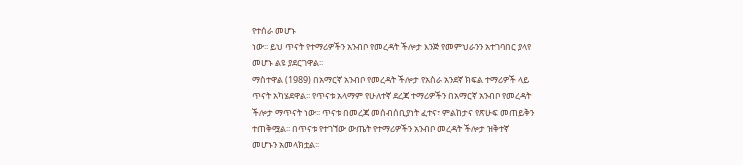የተሰራ መሆኑ
ነው፡፡ ይህ ጥናት የተማሪዎችን አንብቦ የመረዳት ችሎታ እንጅ የመምህራንን አተገባበር ያላየ
መሆኑ ልዩ ያደርገዋል፡፡
ማስተዋል (1989) በአማርኛ አንብቦ የመረዳት ችሎታ የአስራ አንደኛ ክፍል ተማሪዎች ላይ
ጥናት አካሄደዋል፡፡ የጥናቱ አላማም የሁለተኛ ደረጃ ተማሪዎችን በአማርኛ አንብቦ የመረዳት
ችሎታ ማጥናት ነው፡፡ ጥናቱ በመረጃ መሰብሰቢያነት ፈተና፣ ምልከታና የጽሁፍ መጠይቅን
ተጠቅሟል፡፡ በጥናቱ የተገኘው ውጤት የተማሪዎችን አንብቦ መረዳት ችሎታ ዝቅተኛ
መሆኑን አመላክቷል፡፡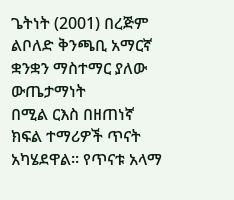ጌትነት (2001) በረጅም ልቦለድ ቅንጫቢ አማርኛ ቋንቋን ማስተማር ያለው ውጤታማነት
በሚል ርእስ በዘጠነኛ ክፍል ተማሪዎች ጥናት አካሄደዋል፡፡ የጥናቱ አላማ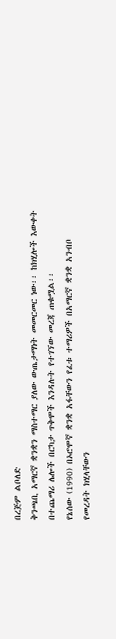በረጅም ልቦለድ
ቅንጫቢ አማርኛ ቋንቋን ማስተማር ያለው ውጤታማነት መመርመር ነው፡፡ ከክሂሎች እውቀት
በተጨማሪ ሌሎች በርካታ ጥቅሞች እንዳሉት የተገኘው መረጃ ጠቁሟል፡፡
የኔሰው (1990) በኦሮሞኛ ቋንቋ አፋቸውን የፈቱ ተማሪዎች በአማርኛ ቋንቋ አንብቦ
የመረዳት ክሂላቸውን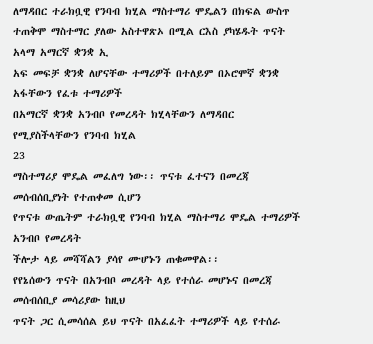ለማዳበር ተራክቧዊ የንባብ ክሂል ማስተማሪ ሞዴልን በክፍል ውስጥ
ተጠቅሞ ማስተማር ያለው አስተዋጽኦ በሚል ርእስ ያካሄዱት ጥናት አላማ አማርኛ ቋንቋ ኢ
አፍ መፍቻ ቋንቋ ለሆናቸው ተማሪዎች በተለይም በኦሮሞኛ ቋንቋ አፋቸውን የፈቱ ተማሪዎች
በአማርኛ ቋንቋ አንብቦ የመረዳት ክሂላቸውን ለማዳበር የሚያስችላቸውን የንባብ ክሂል
23
ማስተማሪያ ሞዴል መፈለግ ነው፡፡ ጥናቱ ፈተናን በመረጃ መሰብሰቢያነት የተጠቀመ ሲሆን
የጥናቱ ውጤትም ተራክቧዊ የንባብ ክሂል ማስተማሪ ሞዴል ተማሪዎች አንብቦ የመረዳት
ችሎታ ላይ መሻሻልን ያሳየ ሙሆኑን ጠቁመዋል፡፡
የየኔሰውን ጥናት በአንብቦ መረዳት ላይ የተሰራ መሆኑና በመረጃ መሰብሰቢያ መሳሪያው ከዚህ
ጥናት ጋር ሲመሳሰል ይህ ጥናት በአፈፈት ተማሪዎች ላይ የተሰራ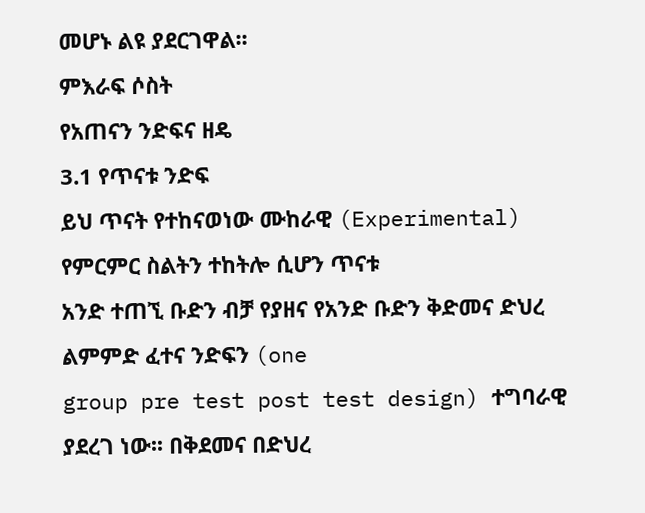መሆኑ ልዩ ያደርገዋል፡፡
ምእራፍ ሶስት
የአጠናን ንድፍና ዘዴ
3.1 የጥናቱ ንድፍ
ይህ ጥናት የተከናወነው ሙከራዊ (Experimental) የምርምር ስልትን ተከትሎ ሲሆን ጥናቱ
አንድ ተጠኚ ቡድን ብቻ የያዘና የአንድ ቡድን ቅድመና ድህረ ልምምድ ፈተና ንድፍን (one
group pre test post test design) ተግባራዊ ያደረገ ነው፡፡ በቅደመና በድህረ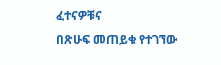ፈተናዎቹና
በጽሁፍ መጠይቁ የተገኘው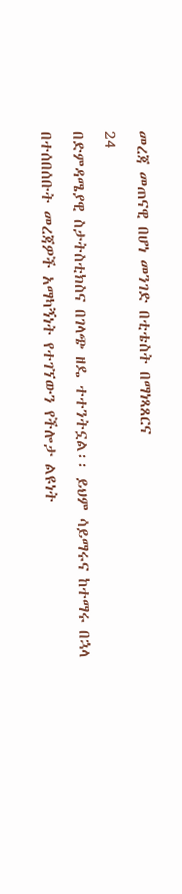መረጃ መጠናዊ በሆነ መንገድ በቲቴስት በማነጻጸርና
24
በድምዳሜያዊ ስታትስቲክስና በገላጭ ዘዴ ተተንትኗል፡፡ ይህም ሳይማሩና ከተማሩ በኋላ
በተሰበሰቡት መረጃዎች አማካኝነት የተገኘውን የችሎታ ልዩነት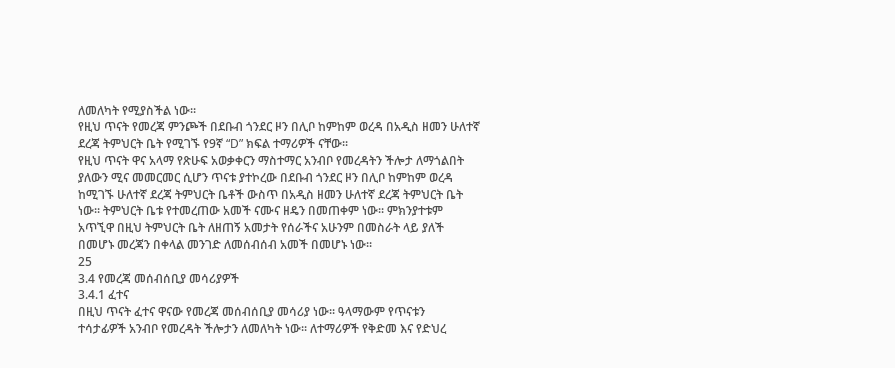ለመለካት የሚያስችል ነው፡፡
የዚህ ጥናት የመረጃ ምንጮች በደቡብ ጎንደር ዞን በሊቦ ከምከም ወረዳ በአዲስ ዘመን ሁለተኛ
ደረጃ ትምህርት ቤት የሚገኙ የ9ኛ “D” ክፍል ተማሪዎች ናቸው፡፡
የዚህ ጥናት ዋና አላማ የጽሁፍ አወቃቀርን ማስተማር አንብቦ የመረዳትን ችሎታ ለማጎልበት
ያለውን ሚና መመርመር ሲሆን ጥናቱ ያተኮረው በደቡብ ጎንደር ዞን በሊቦ ከምከም ወረዳ
ከሚገኙ ሁለተኛ ደረጃ ትምህርት ቤቶች ውስጥ በአዲስ ዘመን ሁለተኛ ደረጃ ትምህርት ቤት
ነው፡፡ ትምህርት ቤቱ የተመረጠው አመች ናሙና ዘዴን በመጠቀም ነው፡፡ ምክንያተቱም
አጥኚዋ በዚህ ትምህርት ቤት ለዘጠኝ አመታት የሰራችና አሁንም በመስራት ላይ ያለች
በመሆኑ መረጃን በቀላል መንገድ ለመሰብሰብ አመች በመሆኑ ነው፡፡
25
3.4 የመረጃ መሰብሰቢያ መሳሪያዎች
3.4.1 ፈተና
በዚህ ጥናት ፈተና ዋናው የመረጃ መሰብሰቢያ መሳሪያ ነው፡፡ ዓላማውም የጥናቱን
ተሳታፊዎች አንብቦ የመረዳት ችሎታን ለመለካት ነው፡፡ ለተማሪዎች የቅድመ እና የድህረ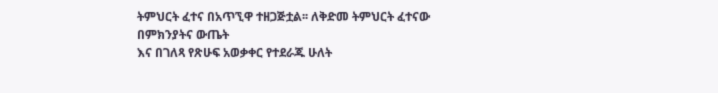ትምህርት ፈተና በአጥኚዋ ተዘጋጅቷል፡፡ ለቅድመ ትምህርት ፈተናው በምክንያትና ውጤት
እና በገለጻ የጽሁፍ አወቃቀር የተደራጁ ሁለት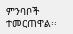ምንባቦች ተመርጠዋል፡፡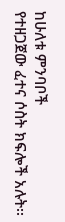ከሁለቱ ምንባቦች
የተዘጋጀው ፈተና ሶስት ክፍሎች አሉት፡፡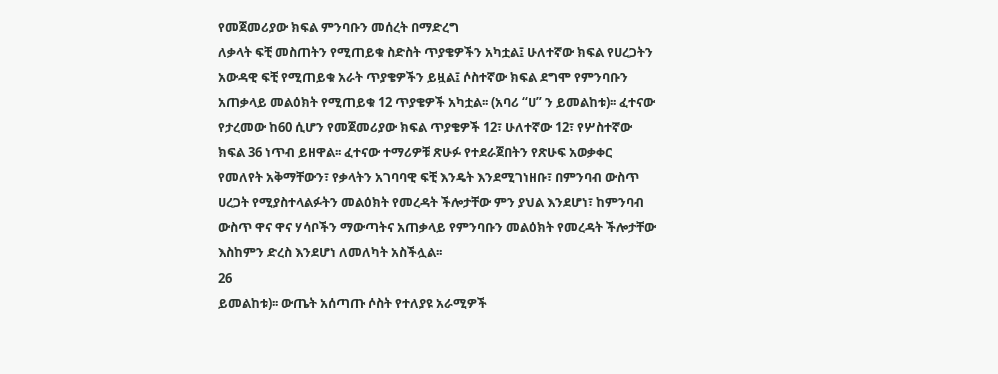የመጀመሪያው ክፍል ምንባቡን መሰረት በማድረግ
ለቃላት ፍቺ መስጠትን የሚጠይቁ ስድስት ጥያቄዎችን አካቷል፤ ሁለተኛው ክፍል የሀረጋትን
አውዳዊ ፍቺ የሚጠይቁ አራት ጥያቄዎችን ይዟል፤ ሶስተኛው ክፍል ደግሞ የምንባቡን
አጠቃላይ መልዕክት የሚጠይቁ 12 ጥያቄዎች አካቷል፡፡ (አባሪ “ሀ” ን ይመልከቱ)፡፡ ፈተናው
የታረመው ከ60 ሲሆን የመጀመሪያው ክፍል ጥያቄዎች 12፣ ሁለተኛው 12፣ የሦስተኛው
ክፍል 36 ነጥብ ይዘዋል፡፡ ፈተናው ተማሪዎቹ ጽሁፉ የተደራጀበትን የጽሁፍ አወቃቀር
የመለየት አቅማቸውን፣ የቃላትን አገባባዊ ፍቺ እንዴት እንደሚገነዘቡ፣ በምንባብ ውስጥ
ሀረጋት የሚያስተላልፉትን መልዕክት የመረዳት ችሎታቸው ምን ያህል እንደሆነ፣ ከምንባብ
ውስጥ ዋና ዋና ሃሳቦችን ማውጣትና አጠቃላይ የምንባቡን መልዕክት የመረዳት ችሎታቸው
እስከምን ድረስ እንደሆነ ለመለካት አስችሏል፡፡
26
ይመልከቱ)፡፡ ውጤት አሰጣጡ ሶስት የተለያዩ አራሚዎች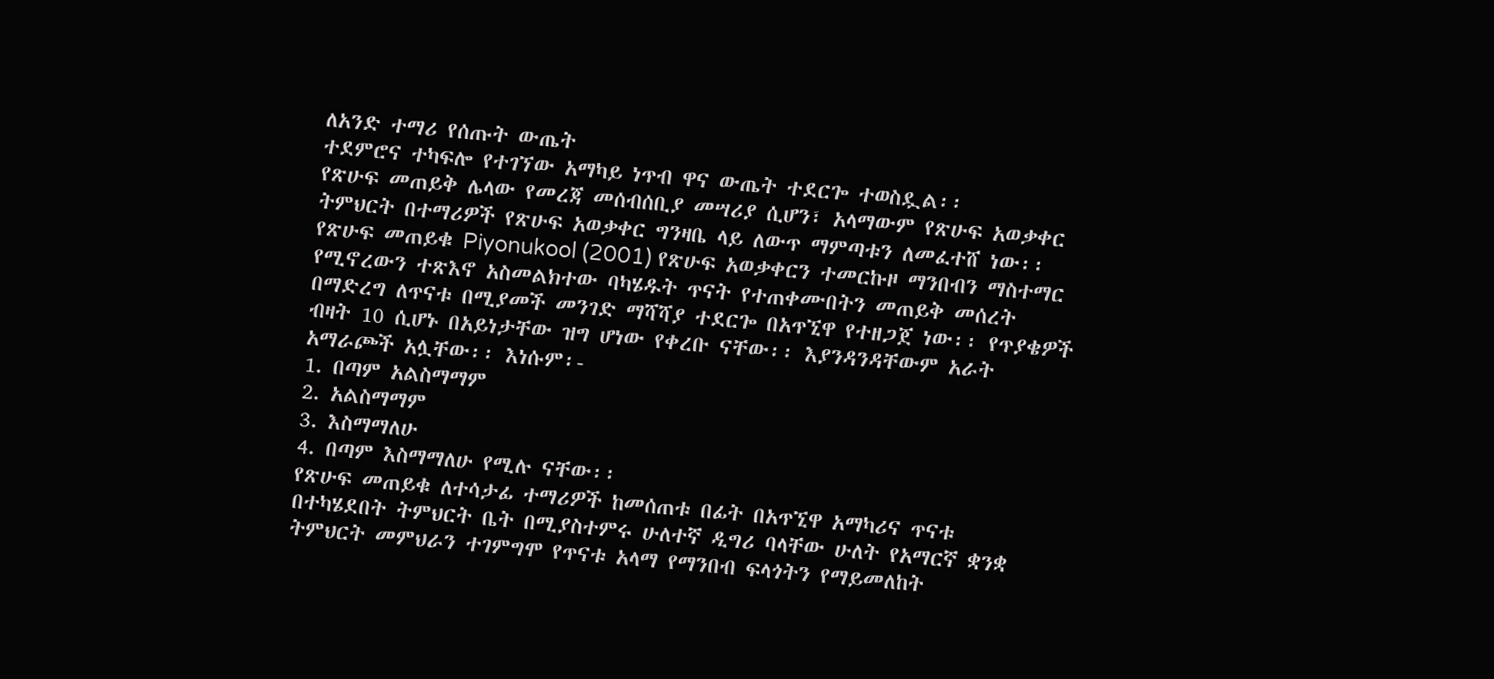ለአንድ ተማሪ የሰጡት ውጤት
ተደምሮና ተካፍሎ የተገኘው አማካይ ነጥብ ዋና ውጤት ተደርጐ ተወስዷል፡፡
የጽሁፍ መጠይቅ ሌላው የመረጃ መሰብሰቢያ መሣሪያ ሲሆን፣ አላማውም የጽሁፍ አወቃቀር
ትምህርት በተማሪዎች የጽሁፍ አወቃቀር ግንዛቤ ላይ ለውጥ ማምጣቱን ለመፈተሸ ነው፡፡
የጽሁፍ መጠይቁ Piyonukool (2001) የጽሁፍ አወቃቀርን ተመርኩዞ ማንበብን ማስተማር
የሚኖረውን ተጽእኖ አስመልክተው ባካሄዱት ጥናት የተጠቀሙበትን መጠይቅ መሰረት
በማድረግ ለጥናቱ በሚያመች መንገድ ማሻሻያ ተደርጐ በአጥኚዋ የተዘጋጀ ነው፡፡ የጥያቄዎች
ብዛት 10 ሲሆኑ በአይነታቸው ዝግ ሆነው የቀረቡ ናቸው፡፡ እያንዳንዳቸውም አራት
አማራጮች አሏቸው፡፡ እነሱም፡-
1. በጣም አልስማማም
2. አልስማማም
3. እስማማለሁ
4. በጣም እስማማለሁ የሚሉ ናቸው፡፡
የጽሁፍ መጠይቁ ለተሳታፊ ተማሪዎች ከመሰጠቱ በፊት በአጥኚዋ አማካሪና ጥናቱ
በተካሄደበት ትምህርት ቤት በሚያስተምሩ ሁለተኛ ዲግሪ ባላቸው ሁለት የአማርኛ ቋንቋ
ትምህርት መምህራን ተገምግሞ የጥናቱ አላማ የማንበብ ፍላጎትን የማይመለከት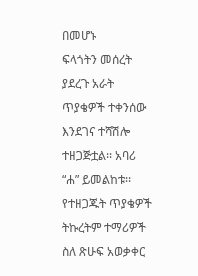በመሆኑ
ፍላጎትን መሰረት ያደረጉ አራት ጥያቄዎች ተቀንሰው እንደገና ተሻሽሎ ተዘጋጅቷል፡፡ አባሪ
“ሐ” ይመልከቱ፡፡ የተዘጋጁት ጥያቄዎች ትኩረትም ተማሪዎች ስለ ጽሁፍ አወቃቀር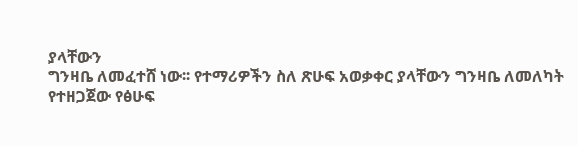ያላቸውን
ግንዛቤ ለመፈተሸ ነው፡፡ የተማሪዎችን ስለ ጽሁፍ አወቃቀር ያላቸውን ግንዛቤ ለመለካት
የተዘጋጀው የፅሁፍ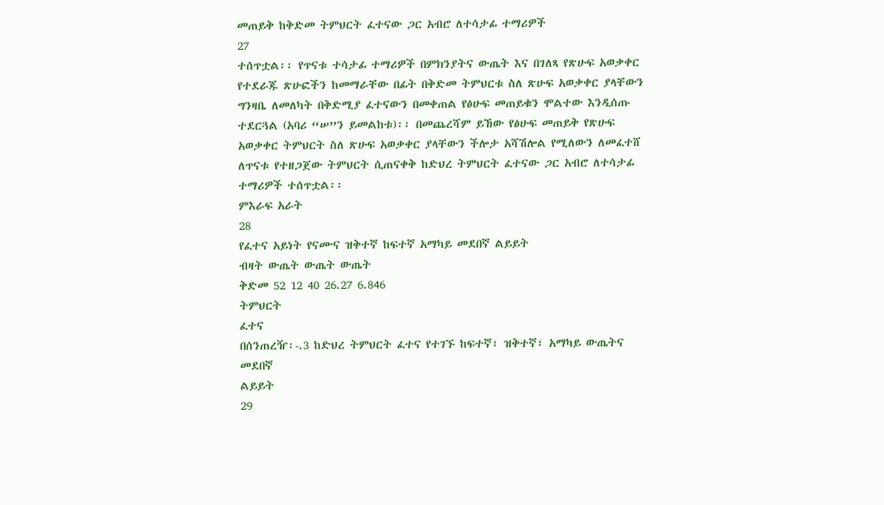መጠይቅ ከቅድመ ትምህርት ፈተናው ጋር አብሮ ለተሳታፊ ተማሪዎች
27
ተሰጥቷል፡፡ የጥናቱ ተሳታፊ ተማሪዎች በምክንያትና ውጤት እና በገለጻ የጽሁፍ አወቃቀር
የተደራጁ ጽሁፎችን ከመማራቸው በፊት በቅድመ ትምህርቱ ስለ ጽሁፍ አወቃቀር ያላቸውን
ግንዛቤ ለመለካት በቅድሚያ ፈተናውን በመቀጠል የፅሁፍ መጠይቁን ሞልተው እንዲሰጡ
ተደርጓል (አባሪ “ሠ”ን ይመልከቱ)፡፡ በመጨረሻም ይኸው የፅሁፍ መጠይቅ የጽሁፍ
አወቃቀር ትምህርት ስለ ጽሁፍ አወቃቀር ያላቸውን ችሎታ አሻሽሎል የሚለውን ለመፈተሸ
ለጥናቱ የተዘጋጀው ትምህርት ሲጠናቀቅ ከድህረ ትምህርት ፈተናው ጋር አብሮ ለተሳታፊ
ተማሪዎች ተሰጥቷል፡፡
ምእራፍ አራት
28
የፈተና አይነት የናሙና ዝቅተኛ ከፍተኛ አማካይ መደበኛ ልይይት
ብዛት ውጤት ውጤት ውጤት
ቅድመ 52 12 40 26.27 6.846
ትምህርት
ፈተና
በሰንጠረዥ፡-.3 ከድህረ ትምህርት ፈተና የተገኙ ከፍተኛ፣ ዝቅተኛ፣ አማካይ ውጤትና መደበኛ
ልይይት
29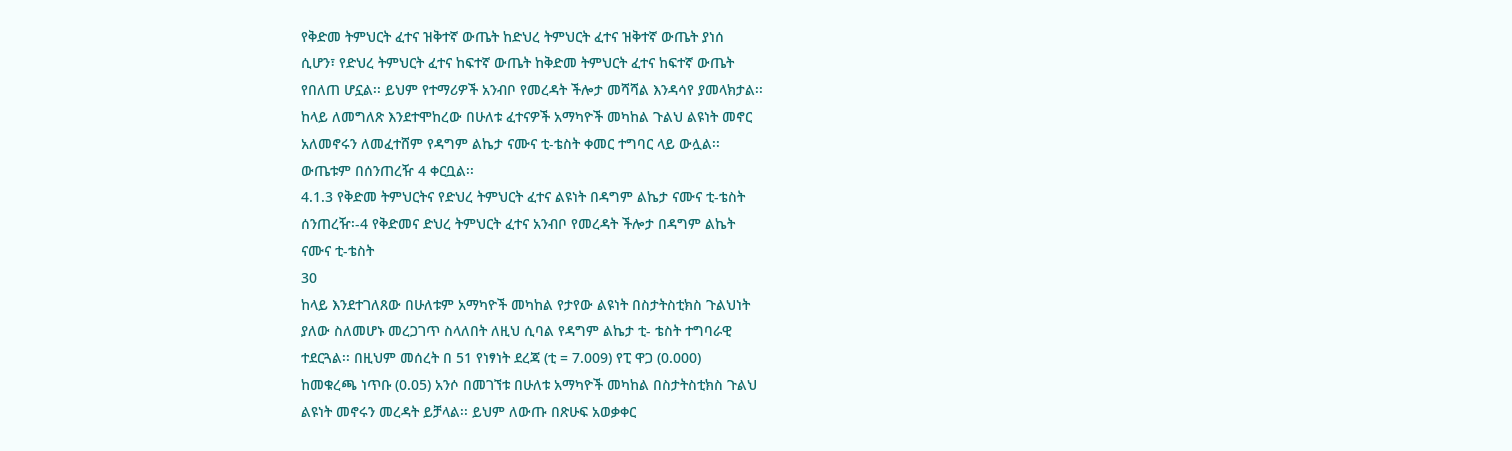የቅድመ ትምህርት ፈተና ዝቅተኛ ውጤት ከድህረ ትምህርት ፈተና ዝቅተኛ ውጤት ያነሰ
ሲሆን፣ የድህረ ትምህርት ፈተና ከፍተኛ ውጤት ከቅድመ ትምህርት ፈተና ከፍተኛ ውጤት
የበለጠ ሆኗል፡፡ ይህም የተማሪዎች አንብቦ የመረዳት ችሎታ መሻሻል እንዳሳየ ያመላክታል፡፡
ከላይ ለመግለጽ እንደተሞከረው በሁለቱ ፈተናዎች አማካዮች መካከል ጉልህ ልዩነት መኖር
አለመኖሩን ለመፈተሸም የዳግም ልኬታ ናሙና ቲ-ቴስት ቀመር ተግባር ላይ ውሏል፡፡
ውጤቱም በሰንጠረዥ 4 ቀርቧል፡፡
4.1.3 የቅድመ ትምህርትና የድህረ ትምህርት ፈተና ልዩነት በዳግም ልኬታ ናሙና ቲ-ቴስት
ሰንጠረዥ፡-4 የቅድመና ድህረ ትምህርት ፈተና አንብቦ የመረዳት ችሎታ በዳግም ልኬት
ናሙና ቲ-ቴስት
30
ከላይ እንደተገለጸው በሁለቱም አማካዮች መካከል የታየው ልዩነት በስታትስቲክስ ጉልህነት
ያለው ስለመሆኑ መረጋገጥ ስላለበት ለዚህ ሲባል የዳግም ልኬታ ቲ- ቴስት ተግባራዊ
ተደርጓል፡፡ በዚህም መሰረት በ 51 የነፃነት ደረጃ (ቲ = 7.009) የፒ ዋጋ (0.000)
ከመቁረጫ ነጥቡ (0.05) አንሶ በመገኘቱ በሁለቱ አማካዮች መካከል በስታትስቲክስ ጉልህ
ልዩነት መኖሩን መረዳት ይቻላል፡፡ ይህም ለውጡ በጽሁፍ አወቃቀር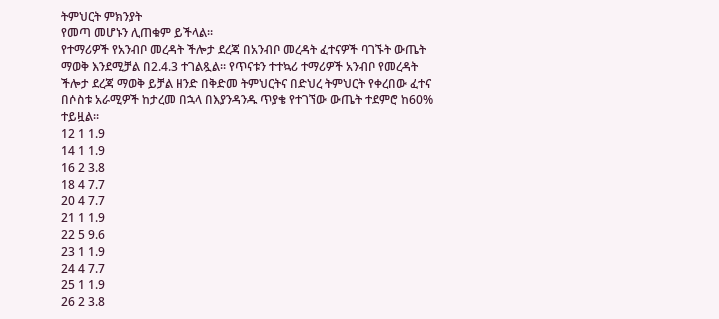ትምህርት ምክንያት
የመጣ መሆኑን ሊጠቁም ይችላል፡፡
የተማሪዎች የአንብቦ መረዳት ችሎታ ደረጃ በአንብቦ መረዳት ፈተናዎች ባገኙት ውጤት
ማወቅ እንደሚቻል በ2.4.3 ተገልጿል፡፡ የጥናቱን ተተኳሪ ተማሪዎች አንብቦ የመረዳት
ችሎታ ደረጃ ማወቅ ይቻል ዘንድ በቅድመ ትምህርትና በድህረ ትምህርት የቀረበው ፈተና
በሶስቱ አራሚዎች ከታረመ በኋላ በእያንዳንዱ ጥያቄ የተገኘው ውጤት ተደምሮ ከ60%
ተይዟል፡፡
12 1 1.9
14 1 1.9
16 2 3.8
18 4 7.7
20 4 7.7
21 1 1.9
22 5 9.6
23 1 1.9
24 4 7.7
25 1 1.9
26 2 3.8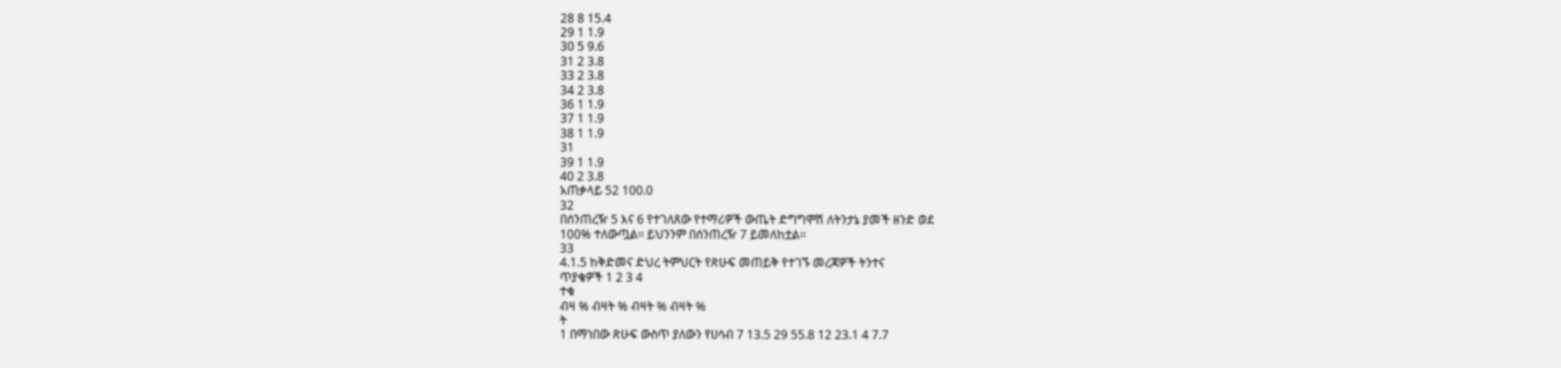28 8 15.4
29 1 1.9
30 5 9.6
31 2 3.8
33 2 3.8
34 2 3.8
36 1 1.9
37 1 1.9
38 1 1.9
31
39 1 1.9
40 2 3.8
አጠቃላይ 52 100.0
32
በሰንጠረዥ 5 እና 6 የተገለጸው የተማሪዎች ውጤት ድግግሞሽ ለትንታኔ ያመች ዘንድ ወደ
100% ተለውጧል፡፡ ይህንንም በሰንጠረዥ 7 ይመለከቷል፡፡
33
4.1.5 ከቅድመና ድህረ ትምህርት የጽሁፍ መጠይቅ የተገኙ መረጃዎች ትንተና
ጥያቄዎች 1 2 3 4
ተቁ
ብዛ % ብዛት % ብዛት % ብዛት %
ት
1 በማነበው ጽሁፍ ውስጥ ያለውን የሀሳብ 7 13.5 29 55.8 12 23.1 4 7.7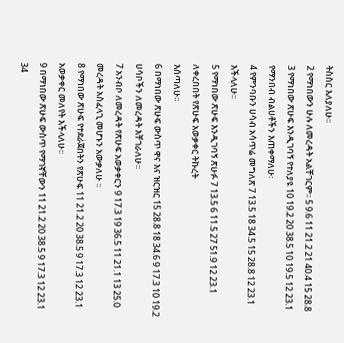ትስስር እለያለሁ፡፡
2 የማነበውን ሁሉ ለመረዳት አልቸገርም፡፡ 5 9.6 11 21.2 21 40.4 15 28.8
3 የማነበው ጽሁፍ እንዲገባኝ የተለያዩ 10 19.2 20 38.5 10 19.5 12 23.1
የማንበብ ብልሀቶችን እጠቀማለሁ፡
4 የምንባቡን ሀሳብ አሳጥሬ መግለጽ 7 13.5 18 34.5 15 28.8 12 23.1
እችላለሁ፡፡
5 የማነበው ጽሁፍ እንዲገባኝ ጽሁፉ 7 13.5 6 11.5 27 51.9 12 23.1
ለቀረበበት የጽሁፍ አወቃቀር ትኩረት
እሰጣለሁ፡፡
6 በማነበው ጽሁፍ ውስጥ ዋና እና ዝርዝር 15 28.8 18 34.6 9 17.3 10 19.2
ሀሳቦችን ለመረዳት እቸገራለሁ፡፡
7 አንብቦ ለመረዳት የጽሁፍ አወቃቀርን 9 17.3 19 36.5 11 21.1 13 25.0
መረዳት አስፈላጊ መሆኑን አውቃለሁ ፡፡
8 የማነበው ጽሁፍ የተደራጀበትን የጽሁፍ 11 21.2 20 38.5 9 17.3 12 23.1
አወቃቀር መለየት እችላለሁ፡፡
9 በማነበው ጽሁፍ ውስጥ የማገኛቸውን 11 21.2 20 38.5 9 17.3 12 23.1
34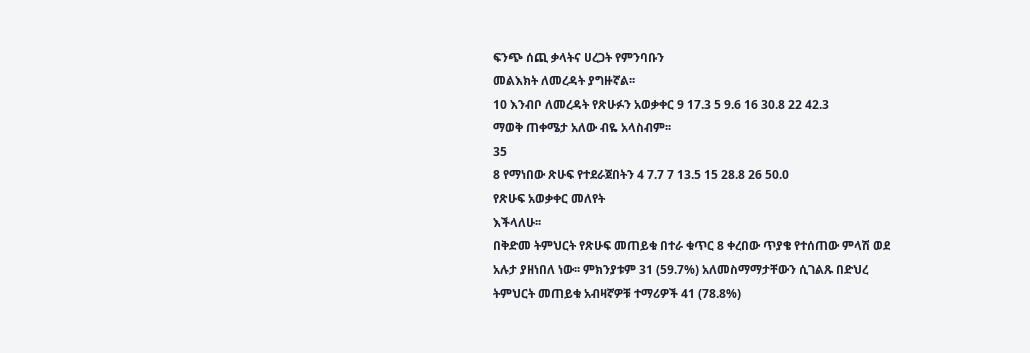ፍንጭ ሰጪ ቃላትና ሀረጋት የምንባቡን
መልእክት ለመረዳት ያግዙኛል፡፡
10 እንብቦ ለመረዳት የጽሁፉን አወቃቀር 9 17.3 5 9.6 16 30.8 22 42.3
ማወቅ ጠቀሜታ አለው ብዬ አላስብም፡፡
35
8 የማነበው ጽሁፍ የተደራጀበትን 4 7.7 7 13.5 15 28.8 26 50.0
የጽሁፍ አወቃቀር መለየት
እችላለሁ፡፡
በቅድመ ትምህርት የጽሁፍ መጠይቁ በተራ ቁጥር 8 ቀረበው ጥያቄ የተሰጠው ምላሽ ወደ
አሉታ ያዘነበለ ነው፡፡ ምክንያቱም 31 (59.7%) አለመስማማታቸውን ሲገልጹ በድህረ
ትምህርት መጠይቁ አብዛኛዎቹ ተማሪዎች 41 (78.8%)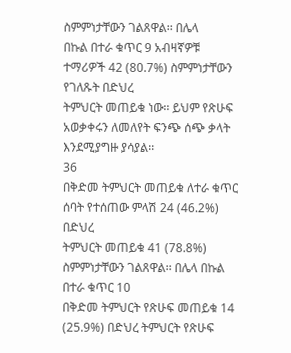ስምምነታቸውን ገልጸዋል፡፡ በሌላ
በኩል በተራ ቁጥር 9 አብዛኛዎቹ ተማሪዎች 42 (80.7%) ስምምነታቸውን የገለጹት በድህረ
ትምህርት መጠይቁ ነው፡፡ ይህም የጽሁፍ አወቃቀሩን ለመለየት ፍንጭ ሰጭ ቃላት
እንደሚያግዙ ያሳያል፡፡
36
በቅድመ ትምህርት መጠይቁ ለተራ ቁጥር ሰባት የተሰጠው ምላሽ 24 (46.2%) በድህረ
ትምህርት መጠይቁ 41 (78.8%) ስምምነታቸውን ገልጸዋል፡፡ በሌላ በኩል በተራ ቁጥር 10
በቅድመ ትምህርት የጽሁፍ መጠይቁ 14 (25.9%) በድህረ ትምህርት የጽሁፍ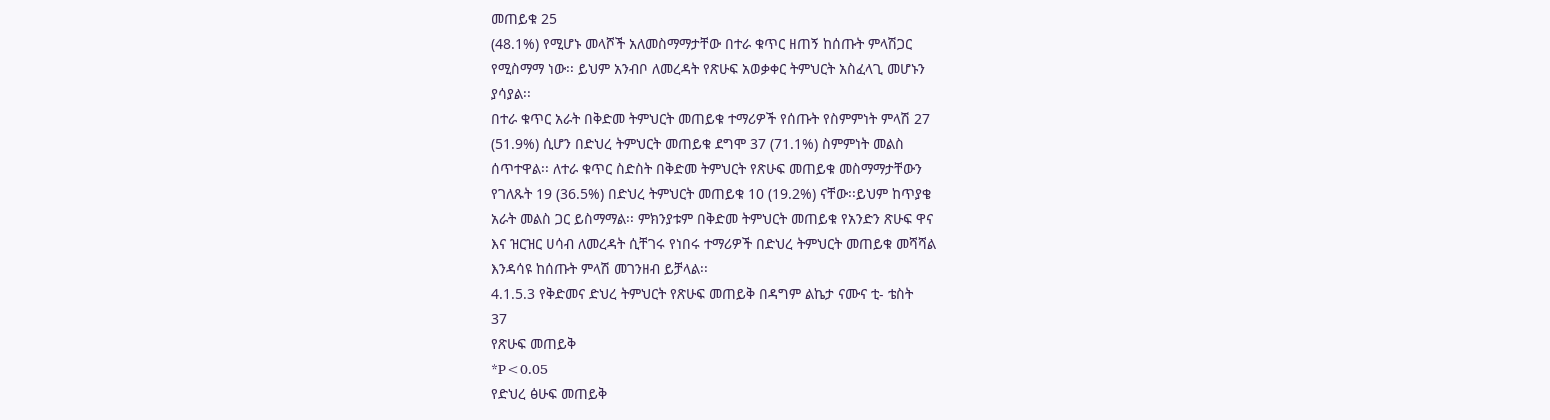መጠይቁ 25
(48.1%) የሚሆኑ መላሾች አለመስማማታቸው በተራ ቁጥር ዘጠኝ ከሰጡት ምላሽጋር
የሚስማማ ነው፡፡ ይህም አንብቦ ለመረዳት የጽሁፍ አወቃቀር ትምህርት አስፈላጊ መሆኑን
ያሳያል፡፡
በተራ ቁጥር አራት በቅድመ ትምህርት መጠይቁ ተማሪዎች የሰጡት የስምምነት ምላሽ 27
(51.9%) ሲሆን በድህረ ትምህርት መጠይቁ ደግሞ 37 (71.1%) ስምምነት መልስ
ሰጥተዋል፡፡ ለተራ ቁጥር ስድስት በቅድመ ትምህርት የጽሁፍ መጠይቁ መስማማታቸውን
የገለጹት 19 (36.5%) በድህረ ትምህርት መጠይቁ 10 (19.2%) ናቸው፡፡ይህም ከጥያቄ
አራት መልስ ጋር ይስማማል፡፡ ምክንያቱም በቅድመ ትምህርት መጠይቁ የአንድን ጽሁፍ ዋና
እና ዝርዝር ሀሳብ ለመረዳት ሲቸገሩ የነበሩ ተማሪዎች በድህረ ትምህርት መጠይቁ መሻሻል
እንዳሳዩ ከሰጡት ምላሽ መገንዘብ ይቻላል፡፡
4.1.5.3 የቅድመና ድህረ ትምህርት የጽሁፍ መጠይቅ በዳግም ልኬታ ናሙና ቲ- ቴስት
37
የጽሁፍ መጠይቅ
*P<0.05
የድህረ ፅሁፍ መጠይቅ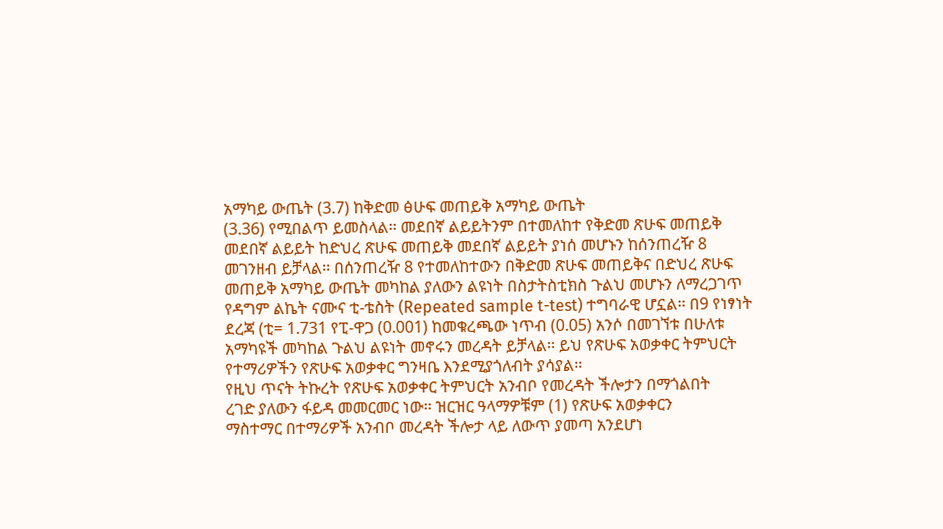አማካይ ውጤት (3.7) ከቅድመ ፅሁፍ መጠይቅ አማካይ ውጤት
(3.36) የሚበልጥ ይመስላል፡፡ መደበኛ ልይይትንም በተመለከተ የቅድመ ጽሁፍ መጠይቅ
መደበኛ ልይይት ከድህረ ጽሁፍ መጠይቅ መደበኛ ልይይት ያነሰ መሆኑን ከሰንጠረዥ 8
መገንዘብ ይቻላል፡፡ በሰንጠረዥ 8 የተመለከተውን በቅድመ ጽሁፍ መጠይቅና በድህረ ጽሁፍ
መጠይቅ አማካይ ውጤት መካከል ያለውን ልዩነት በስታትስቲክስ ጉልህ መሆኑን ለማረጋገጥ
የዳግም ልኬት ናሙና ቲ-ቴስት (Repeated sample t-test) ተግባራዊ ሆኗል፡፡ በ9 የነፃነት
ደረጃ (ቲ= 1.731 የፒ-ዋጋ (0.001) ከመቁረጫው ነጥብ (0.05) አንሶ በመገኘቱ በሁለቱ
አማካዩች መካከል ጉልህ ልዩነት መኖሩን መረዳት ይቻላል፡፡ ይህ የጽሁፍ አወቃቀር ትምህርት
የተማሪዎችን የጽሁፍ አወቃቀር ግንዛቤ እንደሚያጎለብት ያሳያል፡፡
የዚህ ጥናት ትኩረት የጽሁፍ አወቃቀር ትምህርት አንብቦ የመረዳት ችሎታን በማጎልበት
ረገድ ያለውን ፋይዳ መመርመር ነው፡፡ ዝርዝር ዓላማዎቹም (1) የጽሁፍ አወቃቀርን
ማስተማር በተማሪዎች አንብቦ መረዳት ችሎታ ላይ ለውጥ ያመጣ አንደሆነ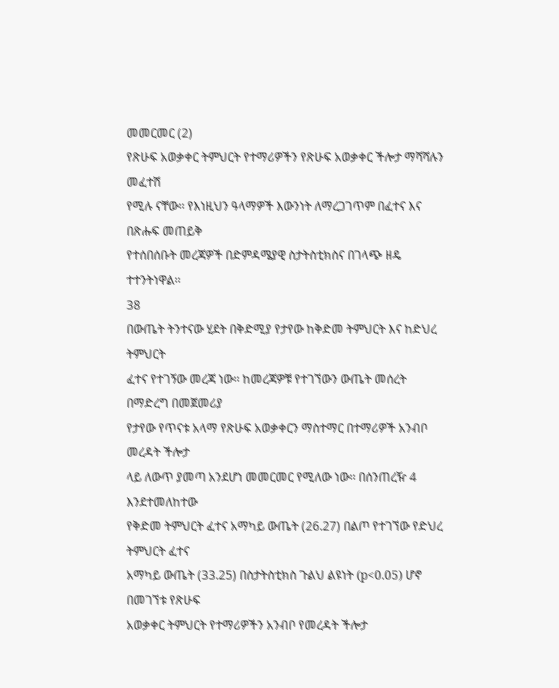መመርመር (2)
የጽሁፍ አወቃቀር ትምህርት የተማሪዎችን የጽሁፍ አወቃቀር ችሎታ ማሻሻሉን መፈተሽ
የሚሉ ናቸው፡፡ የእነዚህን ዓላማዎች እውንነት ለማረጋገጥም በፈተና እና በጽሑፍ መጠይቅ
የተሰበሰቡት መረጃዎች በድምዳሜያዊ ስታትስቲክስና በገላጭ ዘዴ ተተንትነዋል፡፡
38
በውጤት ትንተናው ሂደት በቅድሚያ የታየው ከቅድመ ትምህርት እና ከድህረ ትምህርት
ፈተና የተገኝው መረጃ ነው፡፡ ከመረጃዎቹ የተገኘውን ውጤት መሰረት በማድረግ በመጀመሪያ
የታየው የጥናቱ አላማ የጽሁፍ አወቃቀርን ማስተማር በተማሪዎች አንብቦ መረዳት ችሎታ
ላይ ለውጥ ያመጣ አንደሆነ መመርመር የሚለው ነው፡፡ በሰንጠረዥ 4 እንደተመለከተው
የቅድመ ትምህርት ፈተና አማካይ ውጤት (26.27) በልጦ የተገኘው የድህረ ትምህርት ፈተና
አማካይ ውጤት (33.25) በስታትስቲክስ ጉልህ ልዩነት (p<0.05) ሆኖ በመገኘቱ የጽሁፍ
አወቃቀር ትምህርት የተማሪዎችን አንብቦ የመረዳት ችሎታ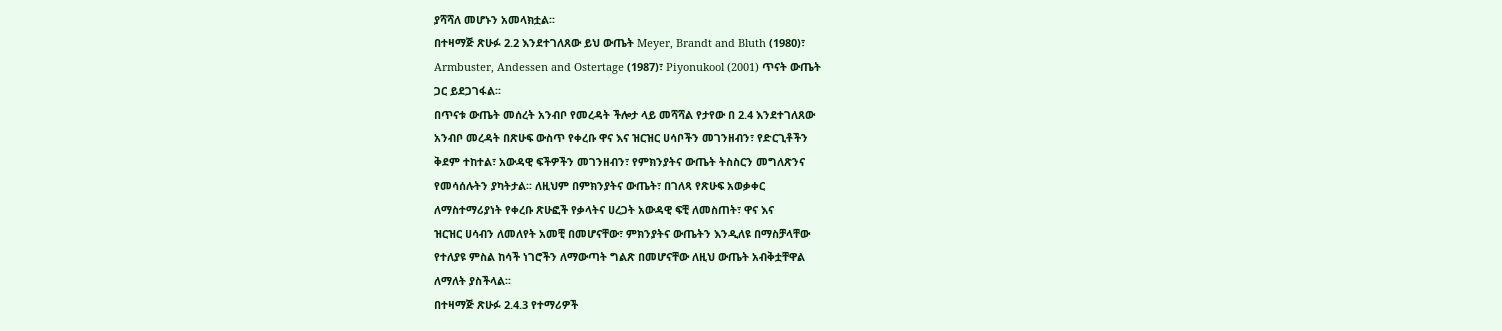ያሻሻለ መሆኑን አመላክቷል፡፡
በተዛማጅ ጽሁፉ 2.2 እንደተገለጸው ይህ ውጤት Meyer, Brandt and Bluth (1980)፣
Armbuster, Andessen and Ostertage (1987)፣ Piyonukool (2001) ጥናት ውጤት
ጋር ይደጋገፋል፡፡
በጥናቱ ውጤት መሰረት አንብቦ የመረዳት ችሎታ ላይ መሻሻል የታየው በ 2.4 እንደተገለጸው
አንብቦ መረዳት በጽሁፍ ውስጥ የቀረቡ ዋና እና ዝርዝር ሀሳቦችን መገንዘብን፣ የድርጊቶችን
ቅደም ተከተል፣ አውዳዊ ፍችዎችን መገንዘብን፣ የምክንያትና ውጤት ትስስርን መግለጽንና
የመሳሰሉትን ያካትታል፡፡ ለዚህም በምክንያትና ውጤት፣ በገለጻ የጽሁፍ አወቃቀር
ለማስተማሪያነት የቀረቡ ጽሁፎች የቃላትና ሀረጋት አውዳዊ ፍቺ ለመስጠት፣ ዋና እና
ዝርዝር ሀሳብን ለመለየት አመቺ በመሆናቸው፣ ምክንያትና ውጤትን እንዲለዩ በማስቻላቸው
የተለያዩ ምስል ከሳች ነገሮችን ለማውጣት ግልጽ በመሆናቸው ለዚህ ውጤት አብቅቷቸዋል
ለማለት ያስችላል፡፡
በተዛማጅ ጽሁፉ 2.4.3 የተማሪዎች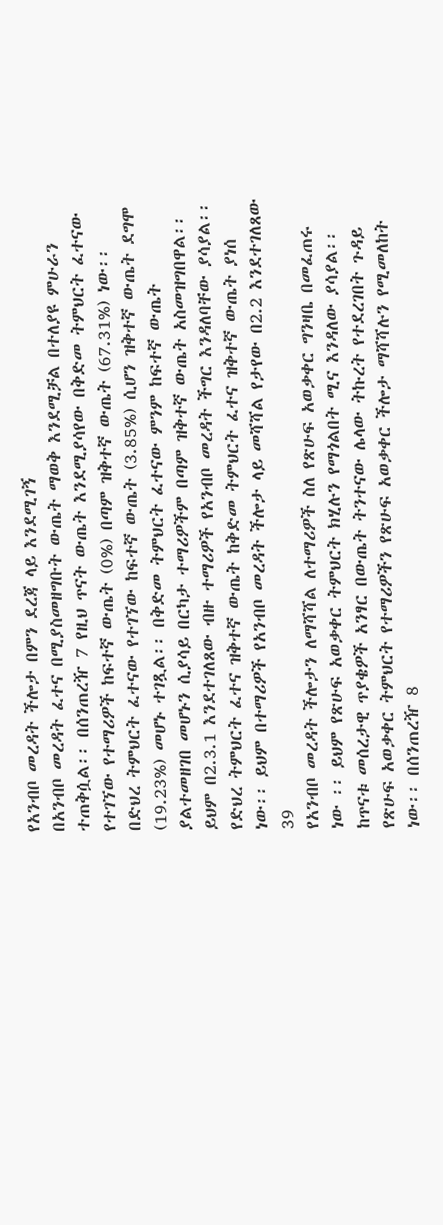የአንብቦ መረዳት ችሎታ በምን ደረጃ ላይ እንደሚገኝ
በአንብቦ መረዳት ፈተና በሚያስመዘግቡት ውጤት ማወቅ እንደሚቻል በተለያዩ ምሁራን
ተጠቅሷል፡፡ በሰንጠረዥ 7 የዚህ ጥናት ውጤት እንደሚያሳየው በቅድመ ትምህርት ፈተናው
የተገኘው የተማሪዎች ከፍተኛ ውጤት (0%) በጣም ዝቅተኛ ውጤት (67.31%) ነው፡፡
በድህረ ትምህርት ፈተናው የተገኘው ከፍተኛ ውጤት (3.85%) ሲሆን ዝቅተኛ ውጤት ደግሞ
(19.23%) መሆኑ ተገጿል፡፡ በቅድመ ትምህርት ፈተናው ምንም ከፍተኛ ውጤት
ያልተመዘገበ መሆኑን ሲያሳይ በርካታ ተማሪዎችም በጣም ዝቅተኛ ውጤት አስመዝግበዋል፡፡
ይህም በ2.3.1 እንደተገለጸው ብዙ ተማሪዎች የአንብቦ መረዳት ችግር እንዳለባቸው ያሳያል፡፡
የድህረ ትምህርት ፈተና ዝቅተኛ ውጤት ከቅድመ ትምህርት ፈተና ዝቅተኛ ውጤት ያነሰ
ነው፡፡ ይህም በተማሪዎች የአንብቦ መረዳት ችሎታ ላይ መሻሻል የታየው በ2.2 እንደተገለጸው
39
የአንብቦ መረዳት ችሎታን ለማሻሻል ለተማሪዎች ስለ የጽሁፍ አወቃቀር ግንዛቤ በመፈጠሩ
ነው ፡፡ ይህም የጽሁፍ አወቃቀር ትምህርት ክሂሉን የማጎልበት ሚና እንዳለው ያሳያል፡፡
ከጥናቱ መሰረታዊ ጥያቄዎች አንፃር በውጤት ትንተናው ሌላው ትኩረት የተደረገበት ጉዳይ
የጽሁፍ አወቃቀር ትምህርት የተማሪዎችን የጽሁፍ አወቃቀር ችሎታ ማሻሻሉን የሚመለከት
ነው፡፡ በሰንጠረዥ 8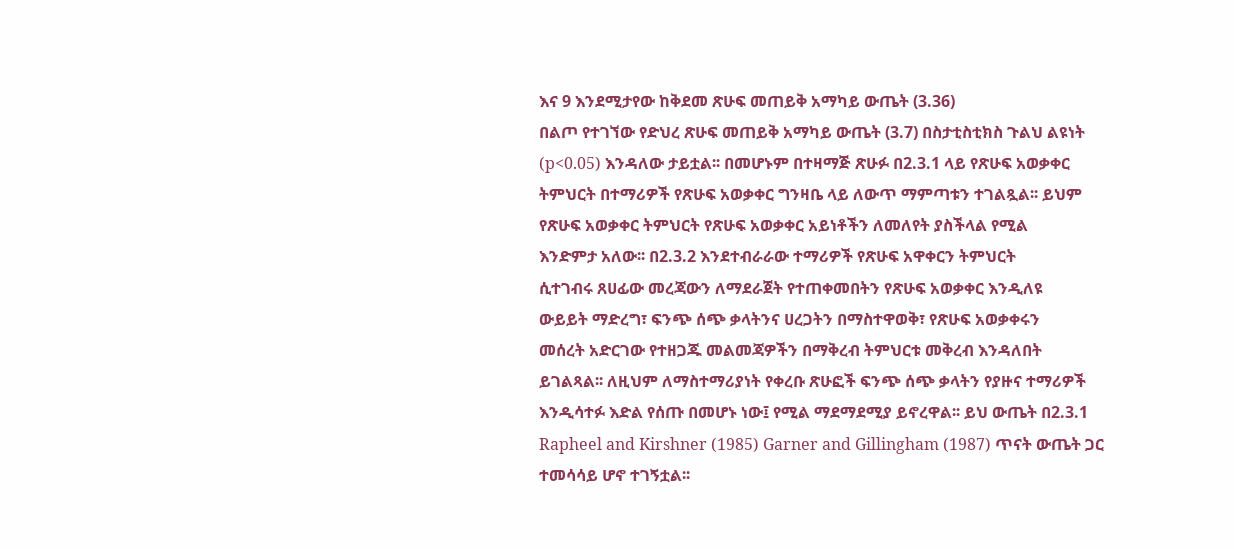እና 9 እንደሚታየው ከቅደመ ጽሁፍ መጠይቅ አማካይ ውጤት (3.36)
በልጦ የተገኘው የድህረ ጽሁፍ መጠይቅ አማካይ ውጤት (3.7) በስታቲስቲክስ ጉልህ ልዩነት
(p<0.05) እንዳለው ታይቷል፡፡ በመሆኑም በተዛማጅ ጽሁፉ በ2.3.1 ላይ የጽሁፍ አወቃቀር
ትምህርት በተማሪዎች የጽሁፍ አወቃቀር ግንዛቤ ላይ ለውጥ ማምጣቱን ተገልጿል፡፡ ይህም
የጽሁፍ አወቃቀር ትምህርት የጽሁፍ አወቃቀር አይነቶችን ለመለየት ያስችላል የሚል
እንድምታ አለው፡፡ በ2.3.2 እንደተብራራው ተማሪዎች የጽሁፍ አዋቀርን ትምህርት
ሲተገብሩ ጸሀፊው መረጃውን ለማደራጀት የተጠቀመበትን የጽሁፍ አወቃቀር እንዲለዩ
ውይይት ማድረግ፣ ፍንጭ ሰጭ ቃላትንና ሀረጋትን በማስተዋወቅ፣ የጽሁፍ አወቃቀሩን
መሰረት አድርገው የተዘጋጁ መልመጃዎችን በማቅረብ ትምህርቱ መቅረብ እንዳለበት
ይገልጻል፡፡ ለዚህም ለማስተማሪያነት የቀረቡ ጽሁፎች ፍንጭ ሰጭ ቃላትን የያዙና ተማሪዎች
እንዲሳተፉ እድል የሰጡ በመሆኑ ነው፤ የሚል ማደማደሚያ ይኖረዋል፡፡ ይህ ውጤት በ2.3.1
Rapheel and Kirshner (1985) Garner and Gillingham (1987) ጥናት ውጤት ጋር
ተመሳሳይ ሆኖ ተገኝቷል፡፡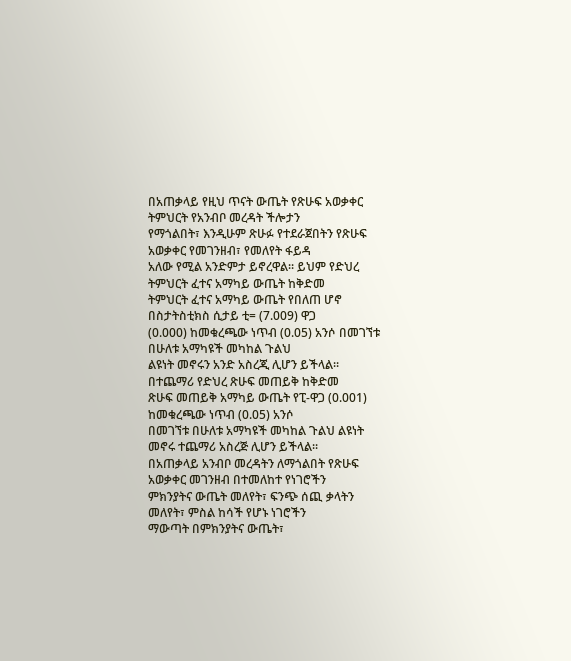በአጠቃላይ የዚህ ጥናት ውጤት የጽሁፍ አወቃቀር ትምህርት የአንብቦ መረዳት ችሎታን
የማጎልበት፣ እንዲሁም ጽሁፉ የተደራጀበትን የጽሁፍ አወቃቀር የመገንዘብ፣ የመለየት ፋይዳ
አለው የሚል አንድምታ ይኖረዋል፡፡ ይህም የድህረ ትምህርት ፈተና አማካይ ውጤት ከቅድመ
ትምህርት ፈተና አማካይ ውጤት የበለጠ ሆኖ በስታትስቲክስ ሲታይ ቲ= (7.009) ዋጋ
(0.000) ከመቁረጫው ነጥብ (0.05) አንሶ በመገኘቱ በሁለቱ አማካዩች መካከል ጉልህ
ልዩነት መኖሩን አንድ አስረጂ ሊሆን ይችላል፡፡ በተጨማሪ የድህረ ጽሁፍ መጠይቅ ከቅድመ
ጽሁፍ መጠይቅ አማካይ ውጤት የፒ-ዋጋ (0.001) ከመቁረጫው ነጥብ (0.05) አንሶ
በመገኘቱ በሁለቱ አማካዩች መካከል ጉልህ ልዩነት መኖሩ ተጨማሪ አስረጅ ሊሆን ይችላል፡፡
በአጠቃላይ አንብቦ መረዳትን ለማጎልበት የጽሁፍ አወቃቀር መገንዘብ በተመለከተ የነገሮችን
ምክንያትና ውጤት መለየት፣ ፍንጭ ሰጪ ቃላትን መለየት፣ ምስል ከሳች የሆኑ ነገሮችን
ማውጣት በምክንያትና ውጤት፣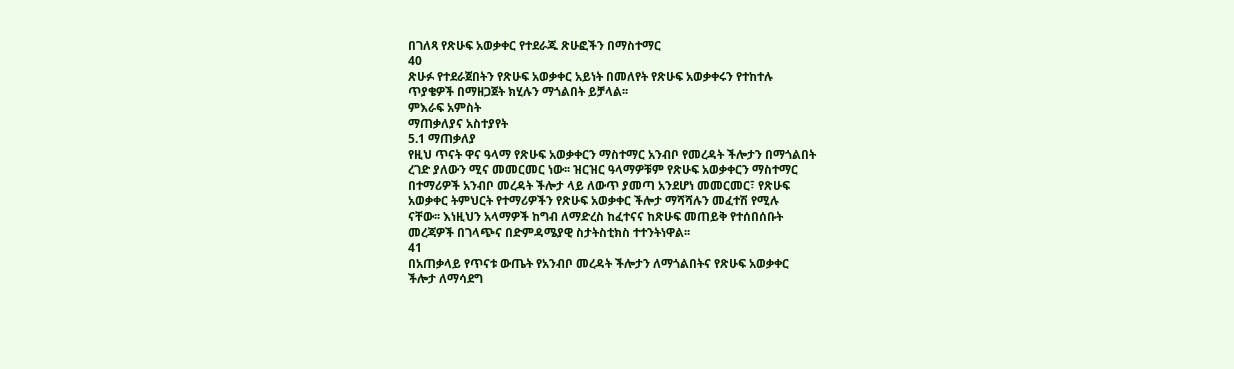በገለጻ የጽሁፍ አወቃቀር የተደራጁ ጽሁፎችን በማስተማር
40
ጽሁፉ የተደራጀበትን የጽሁፍ አወቃቀር አይነት በመለየት የጽሁፍ አወቃቀሩን የተከተሉ
ጥያቄዎች በማዘጋጀት ክሂሉን ማጎልበት ይቻላል፡፡
ምእራፍ አምስት
ማጠቃለያና አስተያየት
5.1 ማጠቃለያ
የዚህ ጥናት ዋና ዓላማ የጽሁፍ አወቃቀርን ማስተማር አንብቦ የመረዳት ችሎታን በማጎልበት
ረገድ ያለውን ሚና መመርመር ነው፡፡ ዝርዝር ዓላማዎቹም የጽሁፍ አወቃቀርን ማስተማር
በተማሪዎች አንብቦ መረዳት ችሎታ ላይ ለውጥ ያመጣ አንደሆነ መመርመር፣ የጽሁፍ
አወቃቀር ትምህርት የተማሪዎችን የጽሁፍ አወቃቀር ችሎታ ማሻሻሉን መፈተሽ የሚሉ
ናቸው፡፡ እነዚህን አላማዎች ከግብ ለማድረስ ከፈተናና ከጽሁፍ መጠይቅ የተሰበሰቡት
መረጃዎች በገላጭና በድምዳሜያዊ ስታትስቲክስ ተተንትነዋል፡፡
41
በአጠቃላይ የጥናቱ ውጤት የአንብቦ መረዳት ችሎታን ለማጎልበትና የጽሁፍ አወቃቀር
ችሎታ ለማሳደግ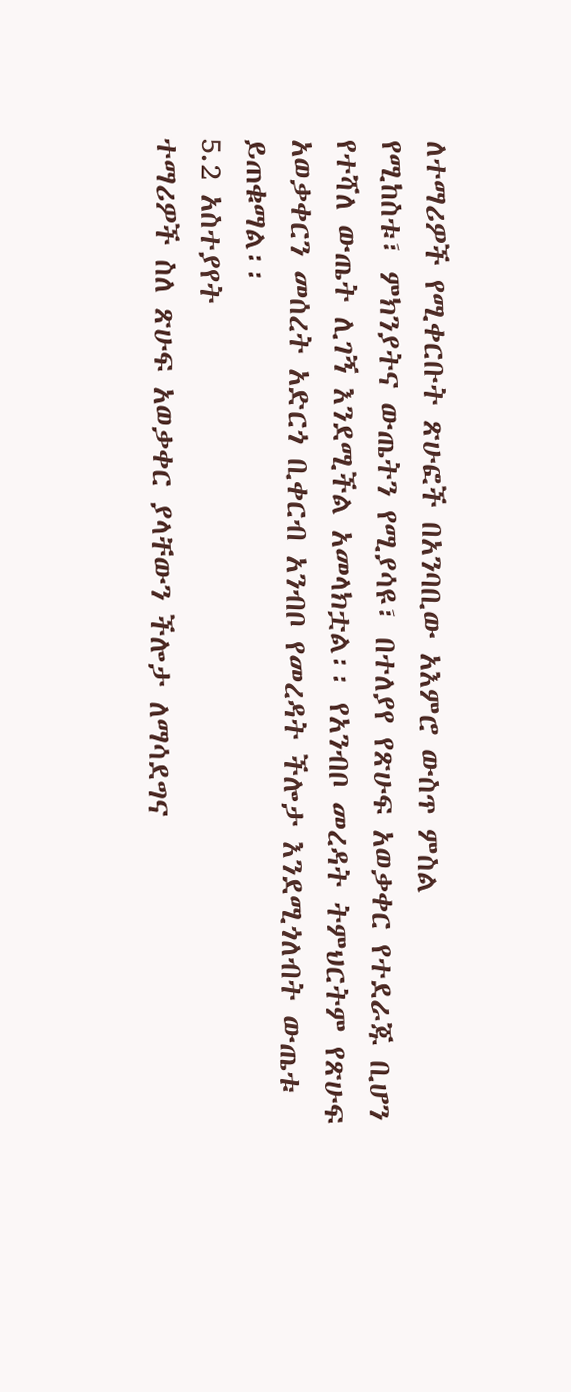ለተማሪዎች የሚቀርቡት ጽሁፎች በአንባቢው አእምሮ ውስጥ ምስል
የሚከስቱ፣ ምክንያትና ውጤትን የሚያሳዩ፣ በተለያየ የጽሁፍ አወቃቀር የተደራጁ ቢሆን
የተሻለ ውጤት ሊገኝ እንደሚችል አመላክቷል፡፡ የአንብቦ መረዳት ትምህርትም የጽሁፍ
አወቃቀርን መሰረት አድርጎ ቢቀርብ አንብቦ የመረዳት ችሎታ እንደሚጎለብት ውጤቱ
ይጠቁማል፡፡
5.2 አስተያየት
ተማሪዎች ስለ ጽሁፍ አወቃቀር ያላቸውን ችሎታ ለማሳደግና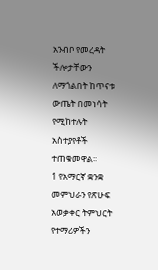አንብቦ የመረዳት
ችሎታቸውን ለማጎልበት ከጥናቱ ውጤት በመነሳት የሚከተሉት አስተያየቶች
ተጠቁመዋል፡፡
1 የአማርኛ ቋንቋ መምህራን የጽሁፍ አወቃቀር ትምህርት የተማሪዎችን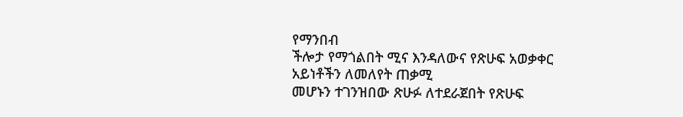የማንበብ
ችሎታ የማጎልበት ሚና እንዳለውና የጽሁፍ አወቃቀር አይነቶችን ለመለየት ጠቃሚ
መሆኑን ተገንዝበው ጽሁፉ ለተደራጀበት የጽሁፍ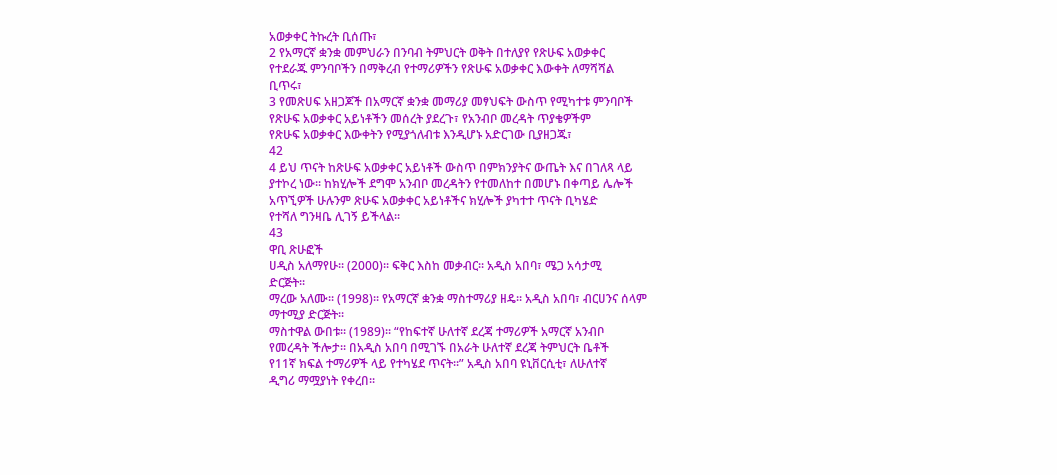አወቃቀር ትኩረት ቢሰጡ፣
2 የአማርኛ ቋንቋ መምህራን በንባብ ትምህርት ወቅት በተለያየ የጽሁፍ አወቃቀር
የተደራጁ ምንባቦችን በማቅረብ የተማሪዎችን የጽሁፍ አወቃቀር እውቀት ለማሻሻል
ቢጥሩ፣
3 የመጽሀፍ አዘጋጆች በአማርኛ ቋንቋ መማሪያ መፃህፍት ውስጥ የሚካተቱ ምንባቦች
የጽሁፍ አወቃቀር አይነቶችን መሰረት ያደረጉ፣ የአንብቦ መረዳት ጥያቄዎችም
የጽሁፍ አወቃቀር እውቀትን የሚያጎለብቱ እንዲሆኑ አድርገው ቢያዘጋጁ፣
42
4 ይህ ጥናት ከጽሁፍ አወቃቀር አይነቶች ውስጥ በምክንያትና ውጤት እና በገለጻ ላይ
ያተኮረ ነው፡፡ ከክሂሎች ደግሞ አንብቦ መረዳትን የተመለከተ በመሆኑ በቀጣይ ሌሎች
አጥኚዎች ሁሉንም ጽሁፍ አወቃቀር አይነቶችና ክሂሎች ያካተተ ጥናት ቢካሄድ
የተሻለ ግንዛቤ ሊገኝ ይችላል፡፡
43
ዋቢ ጽሁፎች
ሀዲስ አለማየሁ፡፡ (2000)፡፡ ፍቅር እስከ መቃብር፡፡ አዲስ አበባ፣ ሜጋ አሳታሚ
ድርጅት፡፡
ማረው አለሙ፡፡ (1998)፡፡ የአማርኛ ቋንቋ ማስተማሪያ ዘዴ፡፡ አዲስ አበባ፣ ብርሀንና ሰላም
ማተሚያ ድርጅት፡፡
ማስተዋል ውበቱ፡፡ (1989)፡፡ “የከፍተኛ ሁለተኛ ደረጃ ተማሪዎች አማርኛ አንብቦ
የመረዳት ችሎታ፡፡ በአዲስ አበባ በሚገኙ በአራት ሁለተኛ ደረጃ ትምህርት ቤቶች
የ11ኛ ክፍል ተማሪዎች ላይ የተካሄደ ጥናት፡፡” አዲስ አበባ ዩኒቨርሲቲ፣ ለሁለተኛ
ዲግሪ ማሟያነት የቀረበ፡፡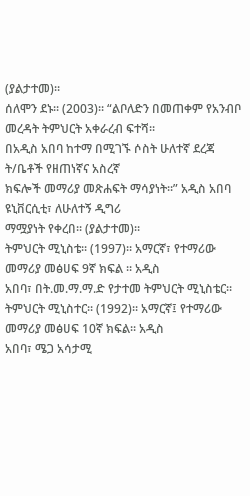(ያልታተመ)፡፡
ሰለሞን ደኑ፡፡ (2003)፡፡ “ልቦለድን በመጠቀም የአንብቦ መረዳት ትምህርት አቀራረብ ፍተሻ፡፡
በአዲስ አበባ ከተማ በሚገኙ ሶስት ሁለተኛ ደረጃ ት/ቤቶች የዘጠነኛና አስረኛ
ክፍሎች መማሪያ መጽሐፍት ማሳያነት፡፡” አዲስ አበባ ዩኒቨርሲቲ፣ ለሁለተኝ ዲግሪ
ማሟያነት የቀረበ፡፡ (ያልታተመ)፡፡
ትምህርት ሚኒስቴ፡፡ (1997)፡፡ አማርኛ፣ የተማሪው መማሪያ መፅሀፍ 9ኛ ክፍል ፡፡ አዲስ
አበባ፣ በት.መ.ማ.ማ.ድ የታተመ ትምህርት ሚኒስቴር፡፡
ትምህርት ሚኒስተር፡፡ (1992)፡፡ አማርኛ፤ የተማሪው መማሪያ መፅሀፍ 10ኛ ክፍል፡፡ አዲስ
አበባ፣ ሜጋ አሳታሚ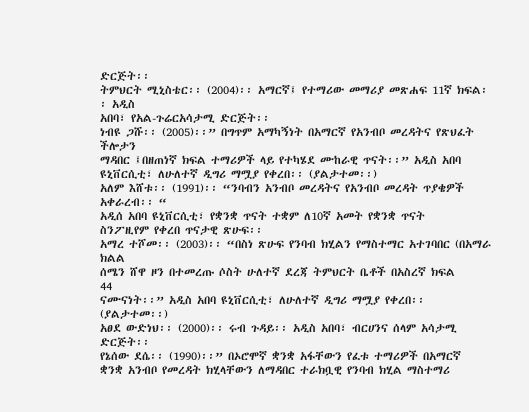ድርጅት፡፡
ትምህርት ሚኒስቴር፡፡ (2004)፡፡ አማርኛ፤ የተማሪው መማሪያ መጽሐፍ 11ኛ ክፍል፡፡ አዲስ
አበባ፣ የአል-ጉሬርአሳታሚ ድርጅት፡፡
ነብዩ ጋሹ፡፡ (2005)፡፡” በግጥም አማካኝነት በአማርኛ የአንብቦ መረዳትና የጽህፈት ችሎታን
ማዳበር ፤በዘጠነኛ ክፍል ተማሪዎች ላይ የተካሄደ ሙከራዊ ጥናት፡፡” አዲስ አበባ
ዩኒቨርሲቲ፣ ለሁለተኛ ዲግሪ ማሟያ የቀረበ፡፡ (ያልታተመ፡፡)
አለም እሸቱ፡፡ (1991)፡፡ “ንባብን አንብቦ መረዳትና የአንብቦ መረዳት ጥያቄዎች አቀራረብ፡፡ “
አዲሰ አበባ ዩኒቨርሲቲ፣ የቋንቋ ጥናት ተቋም ለ10ኛ አመት የቋንቋ ጥናት
ስንፖዚየም የቀረበ ጥናታዊ ጽሁፍ፡፡
አማረ ተሾመ፡፡ (2003)፡፡ “በስነ ጽሁፍ የንባብ ክሂልን የማስተማር አተገባበር (በአማራ ክልል
ሰሜን ሸዋ ዞን በተመረጡ ሶስት ሁለተኛ ደረጃ ትምህርት ቤቶች በአስረኛ ክፍል
44
ናሙናነት፡፡” አዲስ አበባ ዩኒቨርሲቲ፣ ለሁለተኛ ዲግሪ ማሟያ የቀረበ፡፡
(ያልታተመ፡፡)
አፀደ ውድነህ፡፡ (2000)፡፡ ሩብ ጉዳይ፡፡ አዲስ አበባ፣ ብርሀንና ሰላም አሳታሚ ድርጅት፡፡
የኔሰው ደሴ፡፡ (1990)፡፡” በኦሮሞኛ ቋንቋ አፋቸውን የፈቱ ተማሪዎች በአማርኛ
ቋንቋ አንብቦ የመረዳት ክሂላቸውን ለማዳበር ተራክቧዊ የንባብ ክሂል ማስተማሪ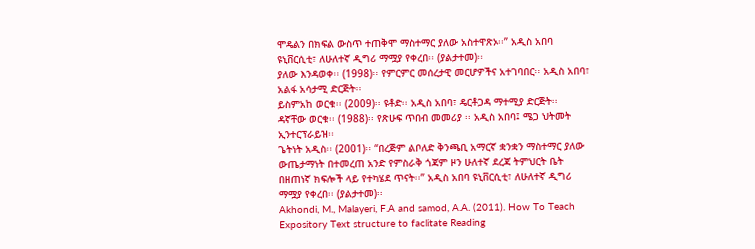ሞዴልን በክፍል ውስጥ ተጠቅሞ ማስተማር ያለው አስተዋጽኦ፡፡” አዲስ አበባ
ዩኒቨርሲቲ፣ ለሁለተኛ ዲግሪ ማሟያ የቀረበ፡፡ (ያልታተመ)፡፡
ያለው እንዳወቀ፡፡ (1998)፡፡ የምርምር መሰረታዊ መርሆዎችና አተገባበር፡፡ አዲስ አበባ፣
አልፋ አሳታሚ ድርጅት፡፡
ይስምአከ ወርቁ፡፡ (2009)፡፡ ዩቶድ፡፡ አዲስ አበባ፣ ዴርቶጋዳ ማተሚያ ድርጅት፡፡
ዳኛቸው ወርቁ፡፡ (1988)፡፡ የጽሁፍ ጥበብ መመሪያ ፡፡ አዲስ አበባ፤ ሜጋ ህትመት
ኢንተርፕራይዝ፡፡
ጌትነት አዲስ፡፡ (2001)፡፡ “በረጅም ልቦለድ ቅንጫቢ አማርኛ ቋንቋን ማስተማር ያለው
ውጤታማነት በተመረጠ አንድ የምስራቅ ጎጃም ዞን ሁለተኛ ደረጃ ትምህርት ቤት
በዘጠነኛ ክፍሎች ላይ የተካሄደ ጥናት፡፡” አዲስ አበባ ዩኒቨርሲቲ፣ ለሁለተኛ ዲግሪ
ማሟያ የቀረበ፡፡ (ያልታተመ)፡፡
Akhondi, M., Malayeri, F.A and samod, A.A. (2011). How To Teach
Expository Text structure to faclitate Reading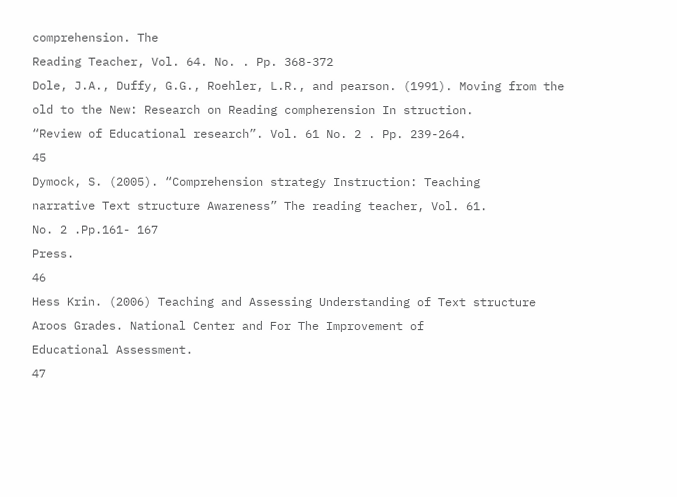comprehension. The
Reading Teacher, Vol. 64. No. . Pp. 368-372
Dole, J.A., Duffy, G.G., Roehler, L.R., and pearson. (1991). Moving from the
old to the New: Research on Reading compherension In struction.
“Review of Educational research”. Vol. 61 No. 2 . Pp. 239-264.
45
Dymock, S. (2005). “Comprehension strategy Instruction: Teaching
narrative Text structure Awareness” The reading teacher, Vol. 61.
No. 2 .Pp.161- 167
Press.
46
Hess Krin. (2006) Teaching and Assessing Understanding of Text structure
Aroos Grades. National Center and For The Improvement of
Educational Assessment.
47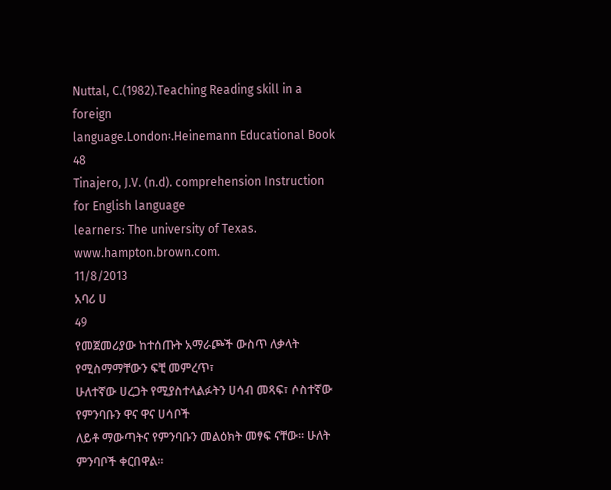Nuttal, C.(1982).Teaching Reading skill in a foreign
language.London፡.Heinemann Educational Book
48
Tinajero, J.V. (n.d). comprehension Instruction for English language
learners: The university of Texas. www.hampton.brown.com.
11/8/2013
አባሪ ሀ
49
የመጀመሪያው ከተሰጡት አማራጮች ውስጥ ለቃላት የሚስማማቸውን ፍቺ መምረጥ፣
ሁለተኛው ሀረጋት የሚያስተላልፉትን ሀሳብ መጻፍ፣ ሶስተኛው የምንባቡን ዋና ዋና ሀሳቦች
ለይቶ ማውጣትና የምንባቡን መልዕክት መፃፍ ናቸው፡፡ ሁለት ምንባቦች ቀርበዋል።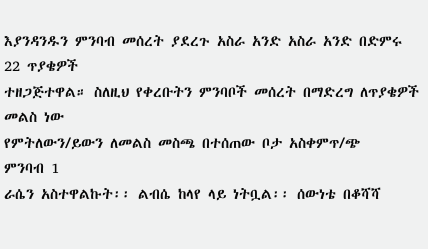እያንዳንዱን ምንባብ መሰረት ያደረጉ አስራ አንድ አስራ አንድ በድምሩ 22 ጥያቄዎች
ተዘጋጅተዋል። ስለዚህ የቀረቡትን ምንባቦች መሰረት በማድረግ ለጥያቄዎች መልስ ነው
የምትለውን/ይውን ለመልስ መስጫ በተሰጠው ቦታ አስቀምጥ/ጭ
ምንባብ 1
ራሴን አስተዋልኩት፡፡ ልብሴ ከላየ ላይ ነትቧል፡፡ ሰውነቴ በቆሻሻ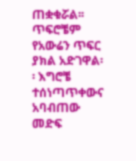ጠቋቁሯል፡፡ ጥፍሮቼም
የአውሬን ጥፍር ያክል አድገዋል፡፡ እግሮቼ ተሰነጣጥቀውና አባብጠው መድፍ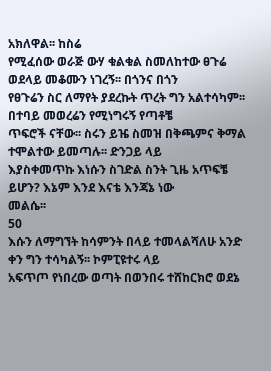አክለዋል፡፡ ከስሬ
የሚፈሰው ወራጅ ውሃ ቁልቁል ስመለከተው ፀጉሬ ወደላይ መቆሙን ነገረኝ፡፡ በጎንና በጎን
የፀጉሬን ስር ለማየት ያደረኩት ጥረት ግን አልተሳካም፡፡ በተባይ መወረሬን የሚነግሩኝ የጣቶቼ
ጥፍሮች ናቸው፡፡ ስሩን ይዤ ስመዝ በቅጫምና ቅማል ተሞልተው ይመጣሉ፡፡ ድንጋይ ላይ
እያስቀመጥኩ እነሱን ስገድል ስንት ጊዜ አጥፍቼ ይሆን? እኔም እንደ እናቴ እንጃኔ ነው
መልሴ፡፡
50
እሱን ለማግኘት ከሳምንት በላይ ተመላልሻለሁ አንድ ቀን ግን ተሳካልኝ፡፡ ኮምፒዩተሩ ላይ
አፍጥጦ የነበረው ወጣት በወንበሩ ተሸከርክሮ ወደኔ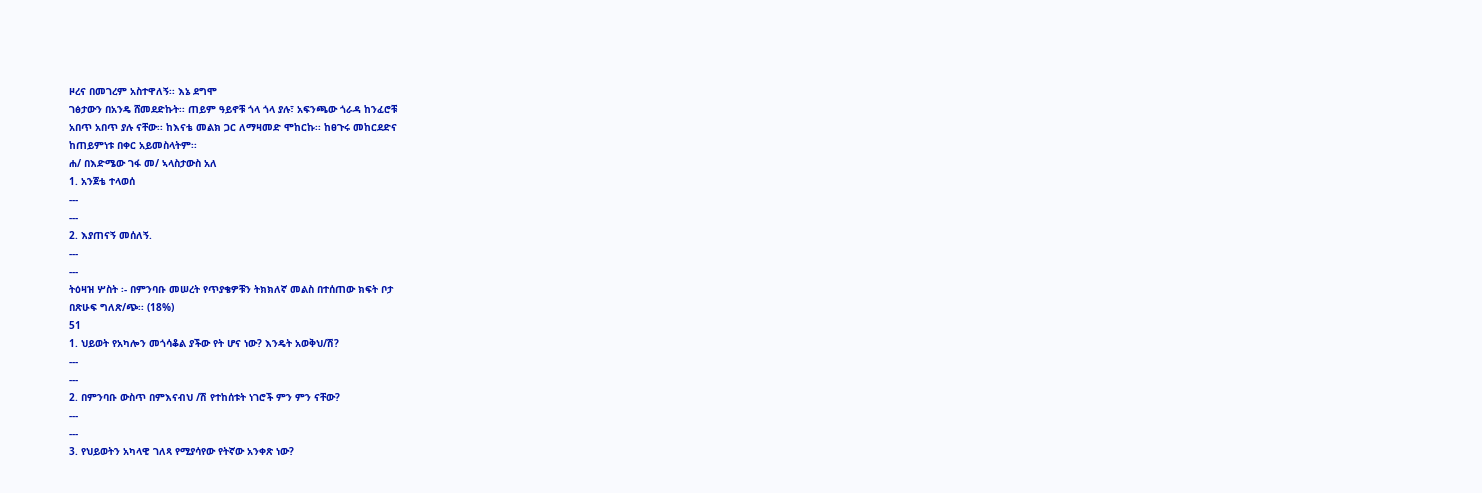ዞረና በመገረም አስተዋለኝ፡፡ እኔ ደግሞ
ገፅታውን በአንዴ ሸመደድኩት፡፡ ጠይም ዓይኖቹ ጎላ ጎላ ያሉ፣ አፍንጫው ጎራዳ ከንፈሮቹ
አበጥ አበጥ ያሉ ናቸው፡፡ ከእናቴ መልክ ጋር ለማዛመድ ሞከርኩ፡፡ ከፀጉሩ መከርደድና
ከጠይምነቱ በቀር አይመስላትም፡፡
ሐ/ በእድሜው ገፋ መ/ ኣላስታውስ አለ
1. አንጀቴ ተላወሰ
---
---
2. እያጠናኝ መሰለኝ.
---
---
ትዕዛዝ ሦስት ፡- በምንባቡ መሠረት የጥያቄዎቹን ትክክለኛ መልስ በተሰጠው ክፍት ቦታ
በጽሁፍ ግለጽ/ጭ፡፡ (18%)
51
1. ህይወት የአካሎን መጎሳቆል ያችው የት ሆና ነው? እንዴት አወቅህ/ሽ?
---
---
2. በምንባቡ ውስጥ በምእናብህ /ሽ የተከሰቱት ነገሮች ምን ምን ናቸው?
---
---
3. የህይወትን አካላዊ ገለጻ የሚያሳየው የትኛው አንቀጽ ነው?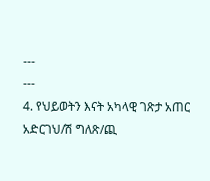---
---
4. የህይወትን እናት አካላዊ ገጽታ አጠር አድርገህ/ሽ ግለጽ/ጪ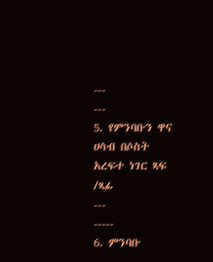---
---
5. የምንባቡን ዋና ሀሳብ በሶስት አረፍተ ነገር ጻፍ /ጻፊ
---
-----
6. ምንባቡ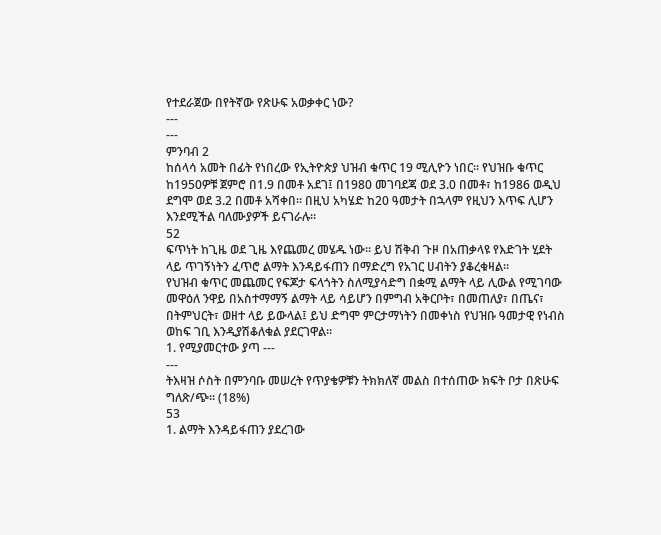የተደራጀው በየትኛው የጽሁፍ አወቃቀር ነው?
---
---
ምንባብ 2
ከሰላሳ አመት በፊት የነበረው የኢትዮጵያ ህዝብ ቁጥር 19 ሚሊዮን ነበር። የህዝቡ ቁጥር
ከ1950ዎቹ ጀምሮ በ1.9 በመቶ አደገ፤ በ1980 መገባደጃ ወደ 3.0 በመቶ፣ ከ1986 ወዲህ
ደግሞ ወደ 3.2 በመቶ አሻቀበ። በዚህ አካሄድ ከ20 ዓመታት በኋላም የዚህን እጥፍ ሊሆን
እንደሚችል ባለሙያዎች ይናገራሉ።
52
ፍጥነት ከጊዜ ወደ ጊዜ እየጨመረ መሄዱ ነው። ይህ ሽቅብ ጉዞ በአጠቃላዩ የእድገት ሂደት
ላይ ጥገኝነትን ፈጥሮ ልማት እንዳይፋጠን በማድረግ የአገር ሀብትን ያቆረቁዛል።
የህዝብ ቁጥር መጨመር የፍጆታ ፍላጎትን ስለሚያሳድግ በቋሚ ልማት ላይ ሊውል የሚገባው
መዋዕለ ንዋይ በአስተማማኝ ልማት ላይ ሳይሆን በምግብ አቅርቦት፣ በመጠለያ፣ በጤና፣
በትምህርት፣ ወዘተ ላይ ይውላል፤ ይህ ድግሞ ምርታማነትን በመቀነስ የህዝቡ ዓመታዊ የነብስ
ወከፍ ገቢ እንዲያሽቆለቁል ያደርገዋል።
1. የሚያመርተው ያጣ ---
---
ትእዛዝ ሶስት በምንባቡ መሠረት የጥያቄዎቹን ትክክለኛ መልስ በተሰጠው ክፍት ቦታ በጽሁፍ
ግለጽ/ጭ፡፡ (18%)
53
1. ልማት እንዳይፋጠን ያደረገው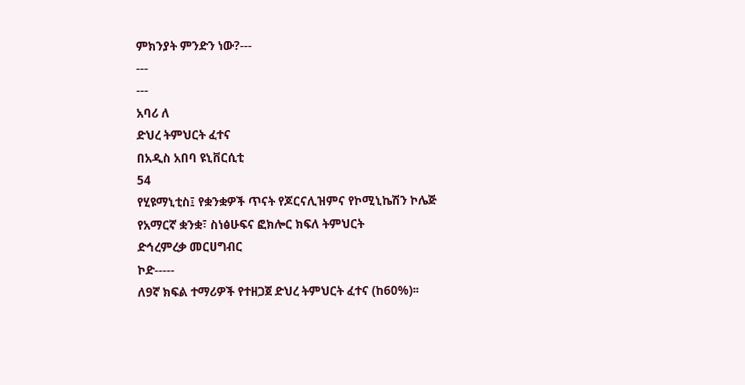ምክንያት ምንድን ነው?---
---
---
አባሪ ለ
ድህረ ትምህርት ፈተና
በአዲስ አበባ ዩኒቨርሲቲ
54
የሂዩማኒቲስ፤ የቋንቋዎች ጥናት የጆርናሊዝምና የኮሚኒኬሽን ኮሌጅ
የአማርኛ ቋንቋ፣ ስነፅሁፍና ፎክሎር ክፍለ ትምህርት
ድኅረምረቃ መርሀግብር
ኮድ-----
ለ9ኛ ክፍል ተማሪዎች የተዘጋጀ ድህረ ትምህርት ፈተና (ከ60%)፡፡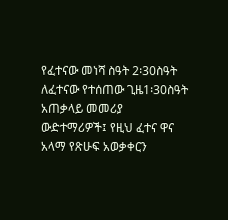የፈተናው መነሻ ስዓት 2፡30ስዓት
ለፈተናው የተሰጠው ጊዜ1፡30ስዓት
አጠቃላይ መመሪያ
ውድተማሪዎች፤ የዚህ ፈተና ዋና አላማ የጽሁፍ አወቃቀርን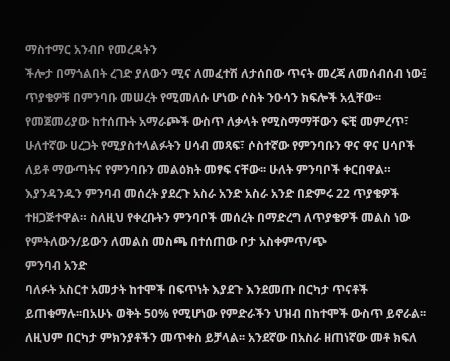ማስተማር አንብቦ የመረዳትን
ችሎታ በማጎልበት ረገድ ያለውን ሚና ለመፈተሽ ለታሰበው ጥናት መረጃ ለመሰብሰብ ነው፤
ጥያቄዎቹ በምንባቡ መሠረት የሚመለሱ ሆነው ሶስት ንዑሳን ክፍሎች አሏቸው፡፡
የመጀመሪያው ከተሰጡት አማራጮች ውስጥ ለቃላት የሚስማማቸውን ፍቺ መምረጥ፣
ሁለተኛው ሀረጋት የሚያስተላልፉትን ሀሳብ መጻፍ፣ ሶስተኛው የምንባቡን ዋና ዋና ሀሳቦች
ለይቶ ማውጣትና የምንባቡን መልዕክት መፃፍ ናቸው፡፡ ሁለት ምንባቦች ቀርበዋል።
እያንዳንዱን ምንባብ መሰረት ያደረጉ አስራ አንድ አስራ አንድ በድምሩ 22 ጥያቄዎች
ተዘጋጅተዋል። ስለዚህ የቀረቡትን ምንባቦች መሰረት በማድረግ ለጥያቄዎች መልስ ነው
የምትለውን/ይውን ለመልስ መስጫ በተሰጠው ቦታ አስቀምጥ/ጭ
ምንባብ አንድ
ባለፉት አስርተ አመታት ከተሞች በፍጥነት እያደጉ እንደመጡ በርካታ ጥናቶች
ይጠቁማሉ፡፡በአሁኑ ወቅት 50% የሚሆነው የምድራችን ህዝብ በከተሞች ውስጥ ይኖራል፡፡
ለዚህም በርካታ ምክንያቶችን መጥቀስ ይቻላል፡፡ አንደኛው በአስራ ዘጠነኛው መቶ ክፍለ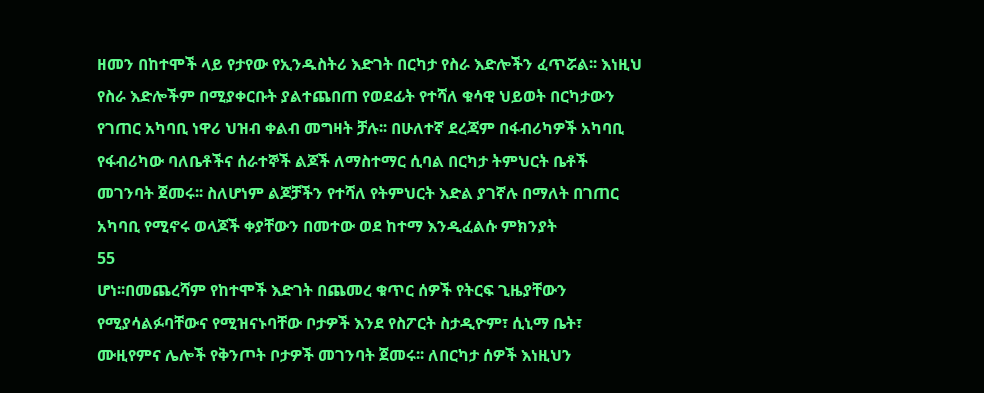ዘመን በከተሞች ላይ የታየው የኢንዱስትሪ እድገት በርካታ የስራ እድሎችን ፈጥሯል፡፡ እነዚህ
የስራ እድሎችም በሚያቀርቡት ያልተጨበጠ የወደፊት የተሻለ ቁሳዊ ህይወት በርካታውን
የገጠር አካባቢ ነዋሪ ህዝብ ቀልብ መግዛት ቻሉ፡፡ በሁለተኛ ደረጃም በፋብሪካዎች አካባቢ
የፋብሪካው ባለቤቶችና ሰራተኞች ልጆች ለማስተማር ሲባል በርካታ ትምህርት ቤቶች
መገንባት ጀመሩ፡፡ ስለሆነም ልጆቻችን የተሻለ የትምህርት እድል ያገኛሉ በማለት በገጠር
አካባቢ የሚኖሩ ወላጆች ቀያቸውን በመተው ወደ ከተማ እንዲፈልሱ ምክንያት
55
ሆነ፡፡በመጨረሻም የከተሞች እድገት በጨመረ ቁጥር ሰዎች የትርፍ ጊዜያቸውን
የሚያሳልፉባቸውና የሚዝናኑባቸው ቦታዎች እንደ የስፖርት ስታዲዮም፣ ሲኒማ ቤት፣
ሙዚየምና ሌሎች የቅንጦት ቦታዎች መገንባት ጀመሩ፡፡ ለበርካታ ሰዎች እነዚህን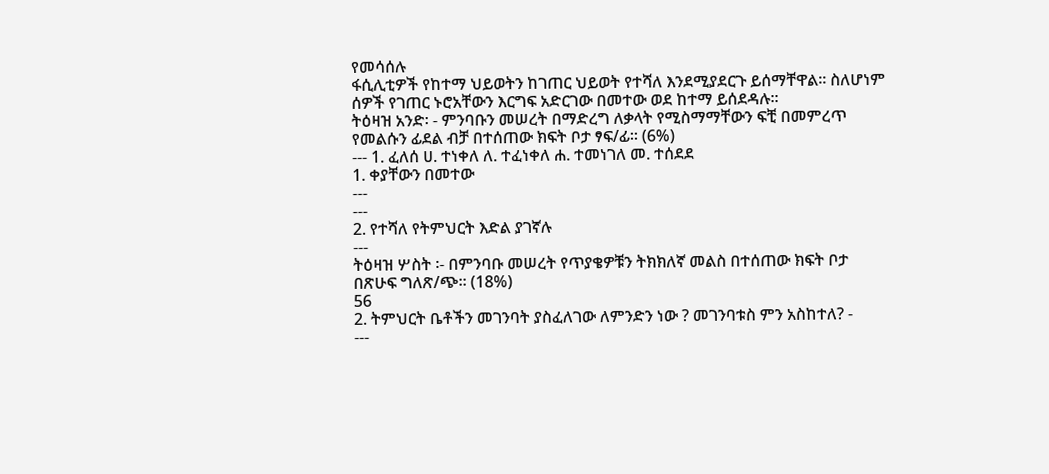የመሳሰሉ
ፋሲሊቲዎች የከተማ ህይወትን ከገጠር ህይወት የተሻለ እንደሚያደርጉ ይሰማቸዋል፡፡ ስለሆነም
ሰዎች የገጠር ኑሮአቸውን እርግፍ አድርገው በመተው ወደ ከተማ ይሰደዳሉ፡፡
ትዕዛዝ አንድ፡ - ምንባቡን መሠረት በማድረግ ለቃላት የሚስማማቸውን ፍቺ በመምረጥ
የመልሱን ፊደል ብቻ በተሰጠው ክፍት ቦታ ፃፍ/ፊ፡፡ (6%)
--- 1. ፈለሰ ሀ. ተነቀለ ለ. ተፈነቀለ ሐ. ተመነገለ መ. ተሰደደ
1. ቀያቸውን በመተው
---
---
2. የተሻለ የትምህርት እድል ያገኛሉ
---
ትዕዛዝ ሦስት ፡- በምንባቡ መሠረት የጥያቄዎቹን ትክክለኛ መልስ በተሰጠው ክፍት ቦታ
በጽሁፍ ግለጽ/ጭ፡፡ (18%)
56
2. ትምህርት ቤቶችን መገንባት ያስፈለገው ለምንድን ነው ? መገንባቱስ ምን አስከተለ? -
---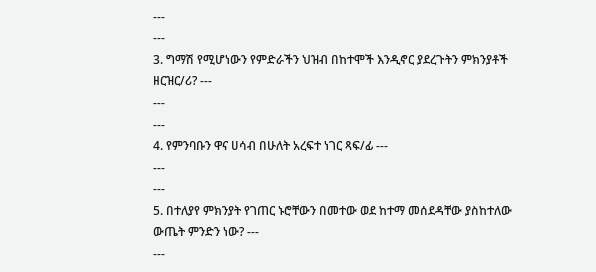---
---
3. ግማሽ የሚሆነውን የምድራችን ህዝብ በከተሞች እንዲኖር ያደረጉትን ምክንያቶች
ዘርዝር/ሪ? ---
---
---
4. የምንባቡን ዋና ሀሳብ በሁለት አረፍተ ነገር ጻፍ/ፊ ---
---
---
5. በተለያየ ምክንያት የገጠር ኑሮቸውን በመተው ወደ ከተማ መሰደዳቸው ያስከተለው
ውጤት ምንድን ነው? ---
---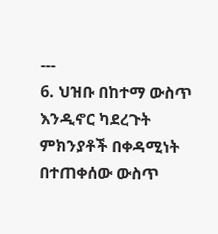---
6. ህዝቡ በከተማ ውስጥ እንዲኖር ካደረጉት ምክንያቶች በቀዳሚነት በተጠቀሰው ውስጥ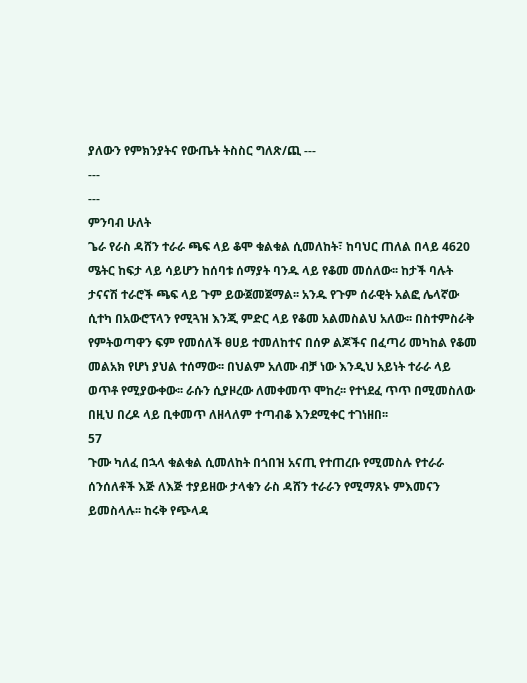ያለውን የምክንያትና የውጤት ትስስር ግለጽ/ጪ ---
---
---
ምንባብ ሁለት
ጌራ የራስ ዳሸን ተራራ ጫፍ ላይ ቆሞ ቁልቁል ሲመለከት፣ ከባህር ጠለል በላይ 4620
ሜትር ከፍታ ላይ ሳይሆን ከሰባቱ ሰማያት ባንዱ ላይ የቆመ መሰለው፡፡ ከታች ባሉት
ታናናሽ ተራሮች ጫፍ ላይ ጉም ይውጀመጀማል፡፡ አንዱ የጉም ሰራዊት አልፎ ሌላኛው
ሲተካ በአውሮፕላን የሚጓዝ እንጂ ምድር ላይ የቆመ አልመስልህ አለው፡፡ በስተምስራቅ
የምትወጣዋን ፍም የመሰለች ፀሀይ ተመለከተና በሰዎ ልጆችና በፈጣሪ መካከል የቆመ
መልአክ የሆነ ያህል ተሰማው፡፡ በህልም አለሙ ብቻ ነው እንዲህ አይነት ተራራ ላይ
ወጥቶ የሚያውቀው፡፡ ራሱን ሲያዞረው ለመቀመጥ ሞከረ፡፡ የተነደፈ ጥጥ በሚመስለው
በዚህ በረዶ ላይ ቢቀመጥ ለዘላለም ተጣብቆ እንደሚቀር ተገነዘበ፡፡
57
ጉሙ ካለፈ በኋላ ቁልቁል ሲመለከት በጎበዝ አናጢ የተጠረቡ የሚመስሉ የተራራ
ሰንሰለቶች እጅ ለእጅ ተያይዘው ታላቁን ራስ ዳሸን ተራራን የሚማጸኑ ምእመናን
ይመስላሉ፡፡ ከሩቅ የጭላዳ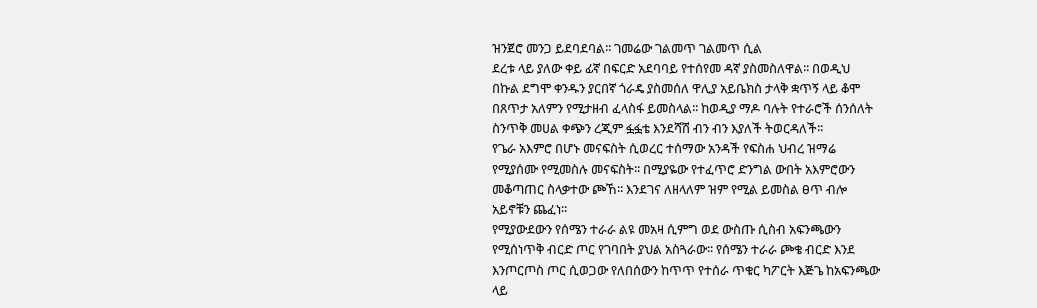ዝንጀሮ መንጋ ይደባደባል፡፡ ገመሬው ገልመጥ ገልመጥ ሲል
ደረቱ ላይ ያለው ቀይ ፊኛ በፍርድ አደባባይ የተሰየመ ዳኛ ያስመስለዋል፡፡ በወዲህ
በኩል ደግሞ ቀንዱን ያርበኛ ጎራዴ ያስመሰለ ዋሊያ አይቤክስ ታላቅ ቋጥኝ ላይ ቆሞ
በጸጥታ አለምን የሚታዘብ ፈላስፋ ይመስላል፡፡ ከወዲያ ማዶ ባሉት የተራሮች ሰንሰለት
ስንጥቅ መሀል ቀጭን ረጂም ፏፏቴ እንደሻሽ ብን ብን እያለች ትወርዳለች፡፡
የጌራ አእምሮ በሆኑ መናፍስት ሲወረር ተሰማው አንዳች የፍስሐ ህብረ ዝማሬ
የሚያሰሙ የሚመስሉ መናፍስት፡፡ በሚያዬው የተፈጥሮ ድንግል ውበት አእምሮውን
መቆጣጠር ስላቃተው ጮኸ፡፡ እንደገና ለዘላለም ዝም የሚል ይመስል ፀጥ ብሎ
አይኖቹን ጨፈነ፡፡
የሚያውደውን የሰሜን ተራራ ልዩ መአዛ ሲምግ ወደ ውስጡ ሲስብ አፍንጫውን
የሚሰነጥቅ ብርድ ጦር የገባበት ያህል አስጓራው፡፡ የሰሜን ተራራ ጮቄ ብርድ እንደ
እንጦርጦስ ጦር ሲወጋው የለበሰውን ከጥጥ የተሰራ ጥቁር ካፖርት እጅጌ ከአፍንጫው
ላይ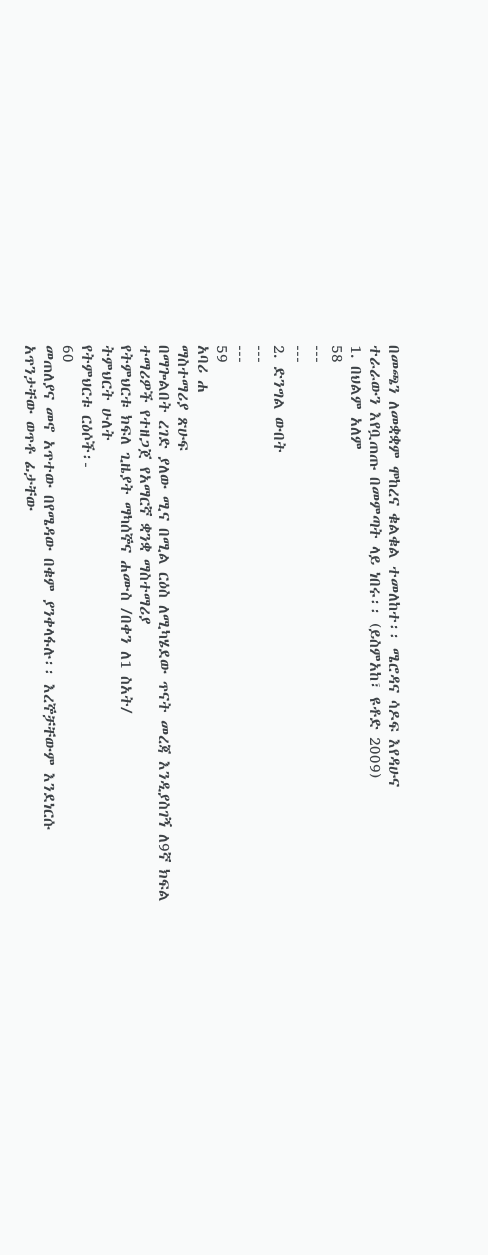በመጫን ለመቋቋም ሞከረና ቁልቁል ተመለከተ፡፡ ሜሮዳና ሳዶፍ እየዳሁና
ተራራውን እየቧጠጡ በመምጣት ላይ ነበሩ፡፡ (ይስምአከ፣ ዩቶድ 2009)
1. በህልም አለም
58
---
---
2. ድንግል ውበት
---
---
59
አባሪ ሐ
ማስተማሪያ ጽሁፍ
በማጐልበት ረገድ ያለው ሚና በሚል ርዕስ ለሚካሄደው ጥናት መረጃ እንዲያስገኝ ለ9ኛ ክፍል
ተማሪዎች የተዘጋጀ የአማርኛ ቋንቋ ማስተማሪያ
የትምህርቱ ክፍለ ጊዜያት ማካሰኞና ሐሙስ /በቀን ለ1 ስአት/
ትምህርት ሁለት
የትምህርቱ ርዕሶች፡-
60
መጠለያና መኖ አጥተው በየሜዳው በቁም ያንቀላፋሉ፡፡ እረኞቻቸውም እንደነርሱ
አጥንታቸው ወጥቶ ፊታቸው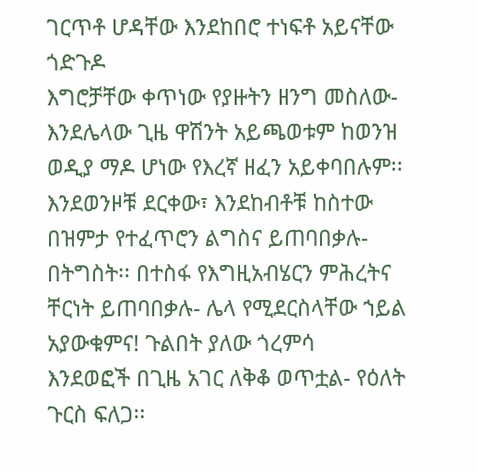ገርጥቶ ሆዳቸው እንደከበሮ ተነፍቶ አይናቸው ጎድጉዶ
እግሮቻቸው ቀጥነው የያዙትን ዘንግ መስለው- እንደሌላው ጊዜ ዋሽንት አይጫወቱም ከወንዝ
ወዲያ ማዶ ሆነው የእረኛ ዘፈን አይቀባበሉም፡፡ እንደወንዞቹ ደርቀው፣ እንደከብቶቹ ከስተው
በዝምታ የተፈጥሮን ልግስና ይጠባበቃሉ- በትግስት፡፡ በተስፋ የእግዚአብሄርን ምሕረትና
ቸርነት ይጠባበቃሉ- ሌላ የሚደርስላቸው ኀይል አያውቁምና! ጉልበት ያለው ጎረምሳ
እንደወፎች በጊዜ አገር ለቅቆ ወጥቷል- የዕለት ጉርስ ፍለጋ፡፡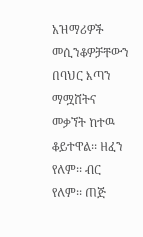አዝማሪዎች መሲንቆዎቻቸውን
በባህር እጣን ማሟሸትና መቃኘት ከተዉ ቆይተዋል፡፡ ዘፈን የለም፡፡ ብር የለም፡፡ ጠጅ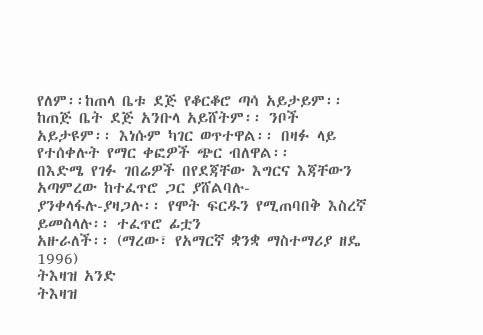የለም፡፡ከጠላ ቤቱ ደጅ የቆርቆሮ ጣሳ አይታይም፡፡ ከጠጅ ቤት ደጅ አንቡላ አይሸትም፡፡ ንቦች
አይታዩም፡፡ እነሱም ካገር ወጥተዋል፡፡ በዛፉ ላይ የተሰቀሉት የማር ቀፎዎች ጭር ብለዋል፡፡
በእድሜ የገፉ ገበሬዎች በየደጃቸው እግርና እጃቸውን አጣምረው ከተፈጥሮ ጋር ያሸልባሉ-
ያንቀላፋሉ-ያዛጋሉ፡፡ የሞት ፍርዱን የሚጠባበቅ እስረኛ ይመስላሉ፡፡ ተፈጥሮ ፊቷን
አዙራለች፡፡ (ማረው፣ የአማርኛ ቋንቋ ማስተማሪያ ዘዴ 1996)
ትእዛዝ አንድ
ትእዛዝ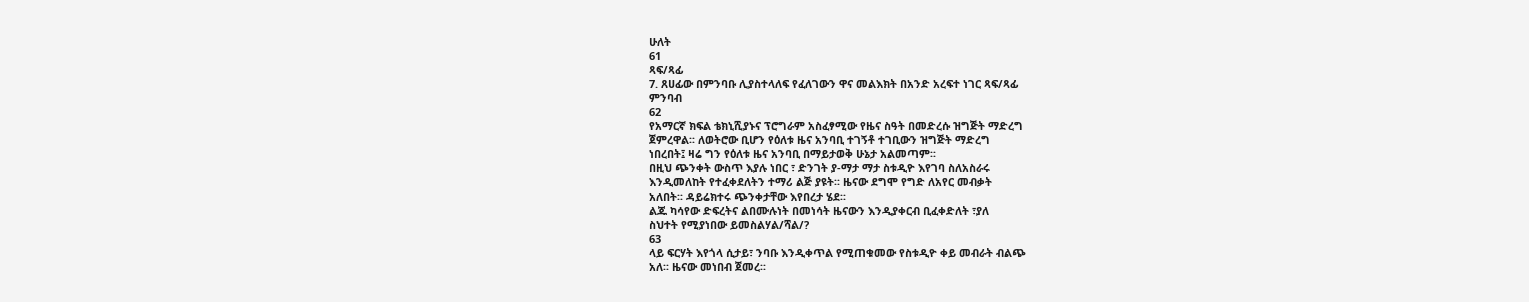ሁለት
61
ጻፍ/ጻፊ
7. ጸሀፊው በምንባቡ ሊያስተላለፍ የፈለገውን ዋና መልእክት በአንድ አረፍተ ነገር ጻፍ/ጻፊ
ምንባብ
62
የአማርኛ ክፍል ቴክኒሺያኑና ፕሮግራም አስፈፃሚው የዜና ስዓት በመድረሱ ዝግጅት ማድረግ
ጀምረዋል፡፡ ለወትሮው ቢሆን የዕለቱ ዜና አንባቢ ተገኝቶ ተገቢውን ዝግጅት ማድረግ
ነበረበት፤ ዛሬ ግን የዕለቱ ዜና አንባቢ በማይታወቅ ሁኔታ አልመጣም፡፡
በዚህ ጭንቀት ውስጥ እያሉ ነበር ፣ ድንገት ያ-ማታ ማታ ስቱዲዮ እየገባ ስለአስራሩ
እንዲመለከት የተፈቀደለትን ተማሪ ልጅ ያዩት፡፡ ዜናው ደግሞ የግድ ለአየር መብቃት
አለበት፡፡ ዳይሬክተሩ ጭንቀታቸው እየበረታ ሄደ፡፡
ልጁ ካሳየው ድፍረትና ልበሙሉነት በመነሳት ዜናውን እንዲያቀርብ ቢፈቀድለት ፣ያለ
ስህተት የሚያነበው ይመስልሃል/ሻል/?
63
ላይ ፍርሃት እየጎላ ሲታይ፣ ንባቡ እንዲቀጥል የሚጠቁመው የስቱዲዮ ቀይ መብራት ብልጭ
አለ፡፡ ዜናው መነበብ ጀመረ፡፡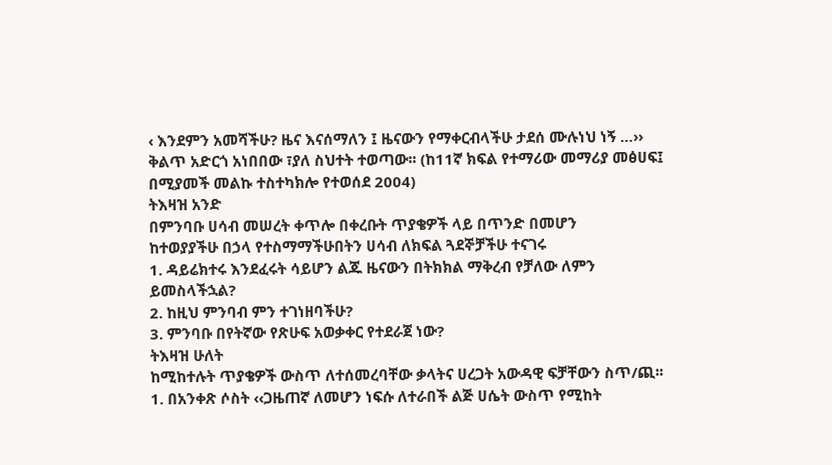‹ እንደምን አመሻችሁ? ዜና እናሰማለን ፤ ዜናውን የማቀርብላችሁ ታደሰ ሙሉነህ ነኝ …››
ቅልጥ አድርጎ አነበበው ፣ያለ ስህተት ተወጣው፡፡ (ከ11ኛ ክፍል የተማሪው መማሪያ መፅሀፍ፤
በሚያመች መልኩ ተስተካክሎ የተወሰደ 2004)
ትእዛዝ አንድ
በምንባቡ ሀሳብ መሠረት ቀጥሎ በቀረቡት ጥያቄዎች ላይ በጥንድ በመሆን
ከተወያያችሁ በኃላ የተስማማችሁበትን ሀሳብ ለክፍል ጓደኞቻችሁ ተናገሩ
1. ዳይሬክተሩ እንደፈሩት ሳይሆን ልጁ ዜናውን በትክክል ማቅረብ የቻለው ለምን
ይመስላችኋል?
2. ከዚህ ምንባብ ምን ተገነዘባችሁ?
3. ምንባቡ በየትኛው የጽሁፍ አወቃቀር የተደራጀ ነው?
ትእዛዝ ሁለት
ከሚከተሉት ጥያቄዎች ውስጥ ለተሰመረባቸው ቃላትና ሀረጋት አውዳዊ ፍቻቸውን ስጥ/ጪ፡፡
1. በአንቀጽ ሶስት ‹‹ጋዜጠኛ ለመሆን ነፍሱ ለተራበች ልጅ ሀሴት ውስጥ የሚከት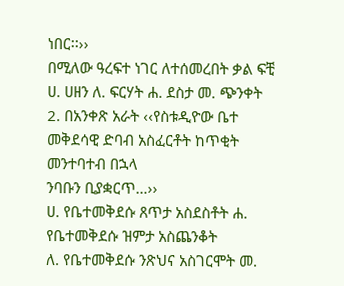ነበር፡፡››
በሚለው ዓረፍተ ነገር ለተሰመረበት ቃል ፍቺ
ሀ. ሀዘን ለ. ፍርሃት ሐ. ደስታ መ. ጭንቀት
2. በአንቀጽ አራት ‹‹የስቱዲዮው ቤተ መቅደሳዊ ድባብ አስፈርቶት ከጥቂት መንተባተብ በኋላ
ንባቡን ቢያቋርጥ…››
ሀ. የቤተመቅደሱ ጸጥታ አስደስቶት ሐ. የቤተመቅደሱ ዝምታ አስጨንቆት
ለ. የቤተመቅደሱ ንጽህና አስገርሞት መ.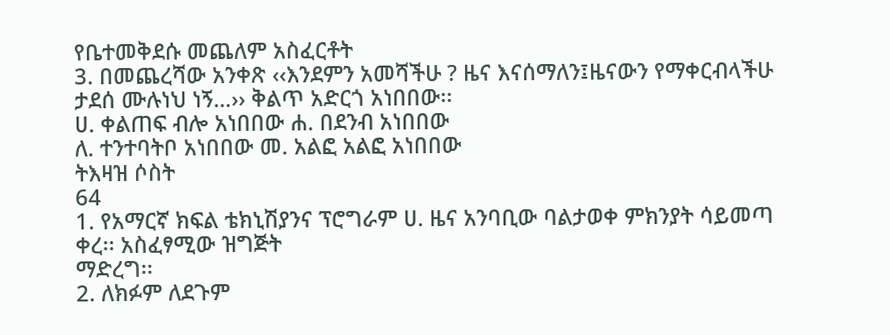የቤተመቅደሱ መጨለም አስፈርቶት
3. በመጨረሻው አንቀጽ ‹‹እንደምን አመሻችሁ ? ዜና እናሰማለን፤ዜናውን የማቀርብላችሁ
ታደሰ ሙሉነህ ነኝ…›› ቅልጥ አድርጎ አነበበው፡፡
ሀ. ቀልጠፍ ብሎ አነበበው ሐ. በደንብ አነበበው
ለ. ተንተባትቦ አነበበው መ. አልፎ አልፎ አነበበው
ትእዛዝ ሶስት
64
1. የአማርኛ ክፍል ቴክኒሽያንና ፕሮግራም ሀ. ዜና አንባቢው ባልታወቀ ምክንያት ሳይመጣ
ቀረ፡፡ አስፈፃሚው ዝግጅት
ማድረግ፡፡
2. ለክፉም ለደጉም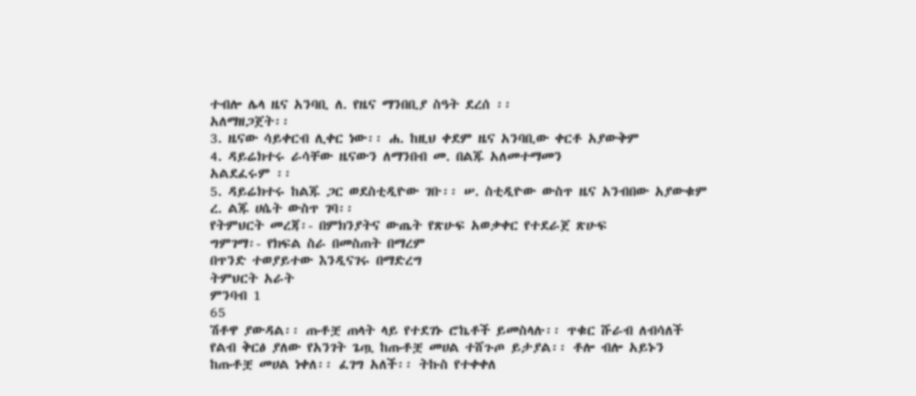ተብሎ ሌላ ዜና አንባቢ ለ. የዜና ማንበቢያ ስዓት ደረሰ ፡፡
አለማዘጋጀት፡፡
3. ዜናው ሳይቀርብ ሊቀር ነው፡፡ ሐ. ከዚህ ቀደም ዜና አንባቢው ቀርቶ አያውቅም
4. ዳይሬክተሩ ራሳቸው ዜናውን ለማንበብ መ. በልጁ አለመተማመን
አልደፈሩም ፡፡
5. ዳይሬክተሩ ከልጁ ጋር ወደስቲዲዮው ገቡ፡፡ ሠ. ስቲዲዮው ውስጥ ዜና አንብበው አያውቁም
ረ. ልጁ ሀሴት ውስጥ ገባ፡፡
የትምህርት መረጃ፡- በምክንያትና ውጤት የጽሁፍ አወቃቀር የተደራጀ ጽሁፍ
ግምገማ፡- የክፍል ስራ በመስጠት በማረም
በጥንድ ተወያይተው እንዲናገሩ በማድረግ
ትምህርት አራት
ምንባብ 1
65
ሽቶዋ ያውዳል፡፡ ጡቶቿ ጠላት ላይ የተደገኑ ሮኬቶች ይመስላሉ፡፡ ጥቁር ሹራብ ለብሳለች
የልብ ቅርፅ ያለው የአንገት ጌጧ ከጡቶቿ መሀል ተሸጉጦ ይታያል፡፡ ቶሎ ብሎ አይኑን
ከጡቶቿ መሀል ነቀለ፡፡ ፈገግ አለች፡፡ ትኩስ የተቀቀለ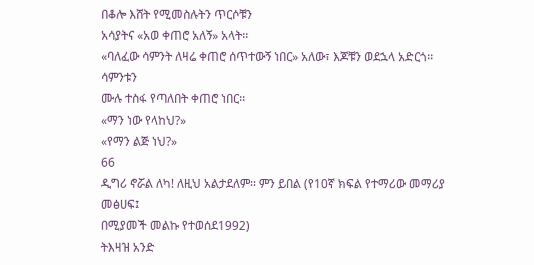በቆሎ እሸት የሚመስሉትን ጥርሶቹን
አሳያትና «አወ ቀጠሮ አለኝ» አላት፡፡
«ባለፈው ሳምንት ለዛሬ ቀጠሮ ሰጥተውኝ ነበር» አለው፣ እጆቹን ወደኋላ አድርጎ፡፡ ሳምንቱን
ሙሉ ተስፋ የጣለበት ቀጠሮ ነበር፡፡
«ማን ነው የላከህ?»
«የማን ልጅ ነህ?»
66
ዲግሪ ኖሯል ለካ! ለዚህ አልታደለም፡፡ ምን ይበል (የ10ኛ ክፍል የተማሪው መማሪያ መፅሀፍ፤
በሚያመች መልኩ የተወሰደ1992)
ትእዛዝ አንድ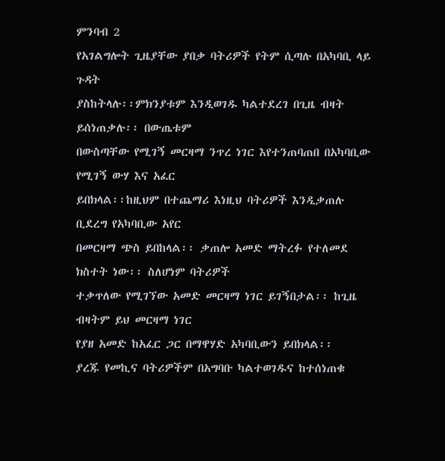ምንባብ 2
የአገልግሎት ጊዜያቸው ያበቃ ባትሪዎች የትም ሲጣሉ በአካባቢ ላይ ጉዳት
ያስከትላሉ፡፡ምክንያቱም እንዲወገዱ ካልተደረገ በጊዜ ብዛት ይሰነጠቃሉ፡፡ በውጤቱም
በውስጣቸው የሚገኝ መርዛማ ንጥረ ነገር እየተንጠባጠበ በአካባቢው የሚገኝ ውሃ እና አፈር
ይበክላል፡፡ከዚህም በተጨማሪ እነዚህ ባትሪዎች እንዲቃጠሉ ቢደረግ የአካባቢው አየር
በመርዛማ ጭስ ይበከላል፡፡ ቃጠሎ አመድ ማትረፉ የተለመደ ክስተት ነው፡፡ ስለሆነም ባትሪዎች
ተቃጥለው የሚገኘው አመድ መርዛማ ነገር ይገኝበታል፡፡ ከጊዜ ብዛትም ይህ መርዛማ ነገር
የያዘ አመድ ከአፈር ጋር በማዋሃድ አካባቢውን ይበክላል፡፡
ያረጁ የመኪና ባትሪዎችም በአግባቡ ካልተወገዱና ከተሰነጠቁ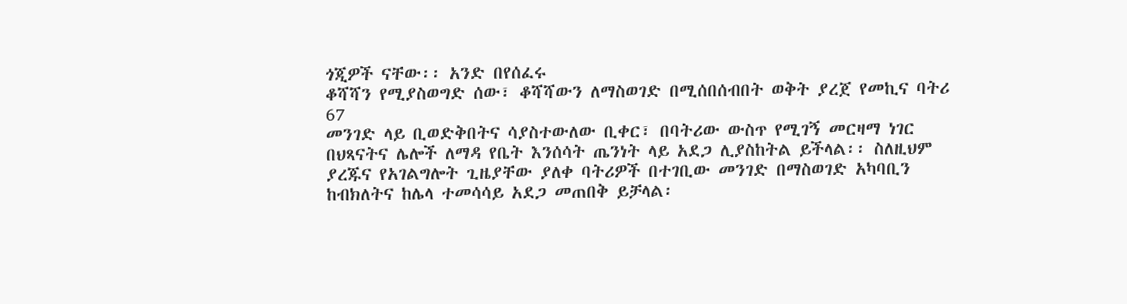ጎጂዎች ናቸው፡፡ አንድ በየሰፈሩ
ቆሻሻን የሚያስወግድ ሰው፣ ቆሻሻውን ለማስወገድ በሚሰበሰብበት ወቅት ያረጀ የመኪና ባትሪ
67
መንገድ ላይ ቢወድቅበትና ሳያስተውለው ቢቀር፣ በባትሪው ውስጥ የሚገኝ መርዛማ ነገር
በህጻናትና ሌሎች ለማዳ የቤት እንሰሳት ጤንነት ላይ አደጋ ሊያስከትል ይችላል፡፡ ስለዚህም
ያረጁና የአገልግሎት ጊዜያቸው ያለቀ ባትሪዎች በተገቢው መንገድ በማስወገድ አካባቢን
ከብክለትና ከሌላ ተመሳሳይ አደጋ መጠበቅ ይቻላል፡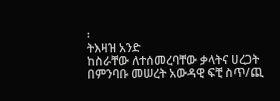፡
ትእዛዝ አንድ
ከስራቸው ለተሰመረባቸው ቃላትና ሀረጋት በምንባቡ መሠረት አውዳዊ ፍቺ ስጥ/ጪ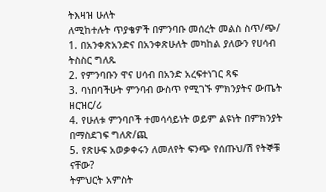ትእዛዝ ሁለት
ለሚከተሉት ጥያቄዎች በምንባቡ መሰረት መልስ ስጥ/ጭ/
1. በአንቀጽአንድና በአንቀጽሁለት መካከል ያለውን የሀሳብ ትስስር ግለጹ
2. የምንባቡን ዋና ሀሳብ በአንድ አረፍተነገር ጻፍ
3. ባነበባችሁት ምንባብ ውስጥ የሚገኙ ምክንያትና ውጤት ዘርዝር/ሪ
4. የሁለቱ ምንባቦች ተመሳሳይነት ወይም ልዩነት በምክንያት በማስደገፍ ግለጽ/ጪ
5. የጽሁፍ አወቃቀሩን ለመለየት ፍንጭ የሰጡህ/ሽ የትኞቹ ናቸው?
ትምህርት አምስት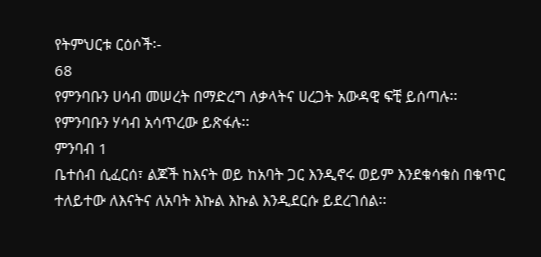የትምህርቱ ርዕሶች፡-
68
የምንባቡን ሀሳብ መሠረት በማድረግ ለቃላትና ሀረጋት አውዳዊ ፍቺ ይሰጣሉ፡፡
የምንባቡን ሃሳብ አሳጥረው ይጽፋሉ፡፡
ምንባብ 1
ቤተሰብ ሲፈርሰ፣ ልጆች ከእናት ወይ ከአባት ጋር እንዲኖሩ ወይም እንደቁሳቁስ በቁጥር
ተለይተው ለእናትና ለአባት እኩል እኩል እንዲደርሱ ይደረገሰል፡፡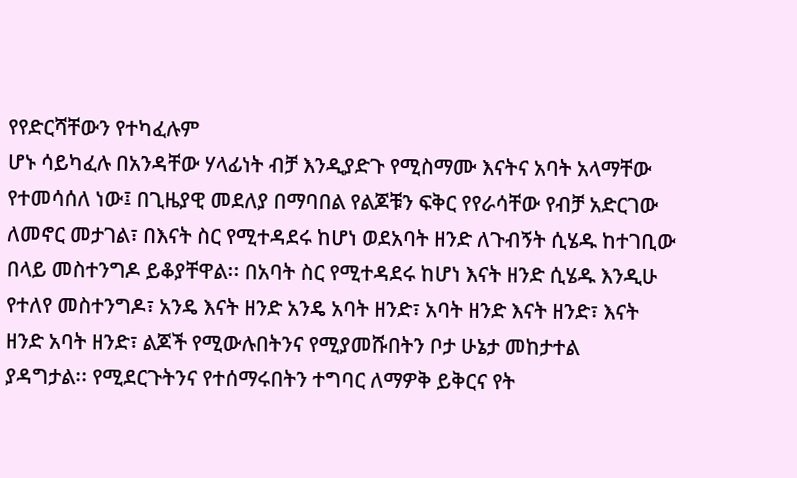የየድርሻቸውን የተካፈሉም
ሆኑ ሳይካፈሉ በአንዳቸው ሃላፊነት ብቻ እንዲያድጉ የሚስማሙ እናትና አባት አላማቸው
የተመሳሰለ ነው፤ በጊዜያዊ መደለያ በማባበል የልጆቹን ፍቅር የየራሳቸው የብቻ አድርገው
ለመኖር መታገል፣ በእናት ስር የሚተዳደሩ ከሆነ ወደአባት ዘንድ ለጉብኝት ሲሄዱ ከተገቢው
በላይ መስተንግዶ ይቆያቸዋል፡፡ በአባት ስር የሚተዳደሩ ከሆነ እናት ዘንድ ሲሄዱ እንዲሁ
የተለየ መስተንግዶ፣ አንዴ እናት ዘንድ አንዴ አባት ዘንድ፣ አባት ዘንድ እናት ዘንድ፣ እናት
ዘንድ አባት ዘንድ፣ ልጆች የሚውሉበትንና የሚያመሹበትን ቦታ ሁኔታ መከታተል
ያዳግታል፡፡ የሚደርጉትንና የተሰማሩበትን ተግባር ለማዎቅ ይቅርና የት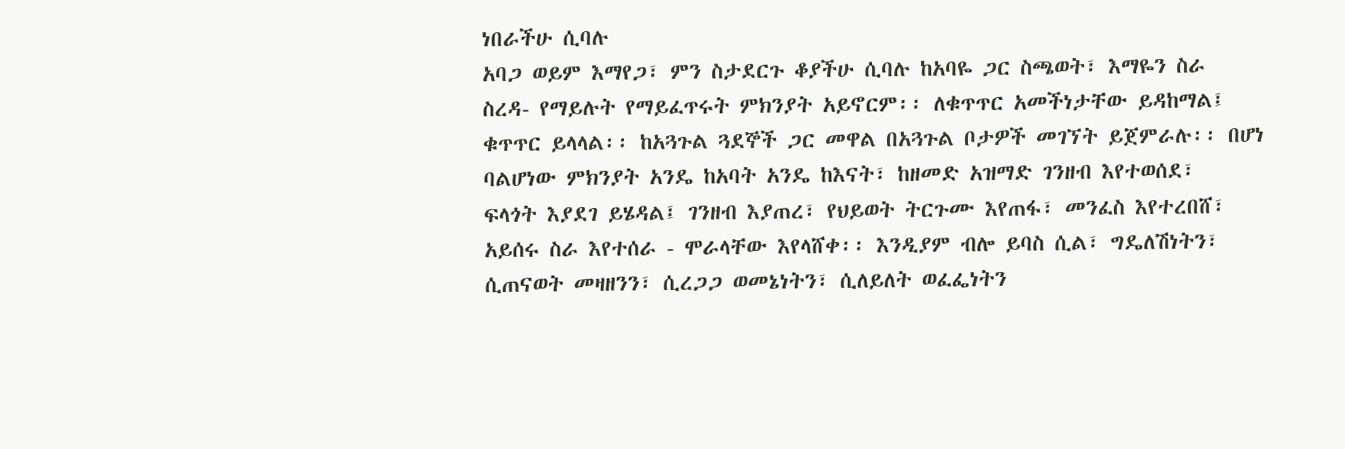ነበራችሁ ሲባሉ
አባጋ ወይም እማየጋ፣ ምን ስታደርጉ ቆያችሁ ሲባሉ ከአባዬ ጋር ስጫወት፣ እማዬን ስራ
ስረዳ- የማይሉት የማይፈጥሩት ምክንያት አይኖርም፡፡ ለቁጥጥር አመችነታቸው ይዳከማል፤
ቁጥጥር ይላላል፡፡ ከአጓጉል ጓደኞች ጋር መዋል በአጓጉል ቦታዎች መገኘት ይጀምራሉ፡፡ በሆነ
ባልሆነው ምክንያት አንዴ ከአባት አንዴ ከእናት፣ ከዘመድ አዝማድ ገንዘብ እየተወሰደ፣
ፍላጎት እያደገ ይሄዳል፤ ገንዘብ እያጠረ፣ የህይወት ትርጉሙ እየጠፋ፣ መንፈስ እየተረበሸ፣
አይሰሩ ስራ እየተሰራ - ሞራላቸው እየላሸቀ፡፡ እንዲያም ብሎ ይባስ ሲል፣ ግዴለሽነትን፣
ሲጠናወት መዛዘንን፣ ሲረጋጋ ወመኔነትን፣ ሲለይለት ወፈፌነትን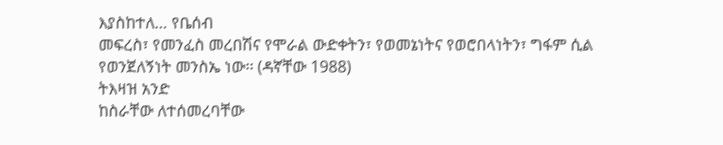እያስከተለ… የቤሰብ
መፍረስ፣ የመንፈስ መረበሽና የሞራል ውድቀትን፣ የወመኔነትና የወሮበላነትን፣ ግፋም ሲል
የወንጀለኝነት መንስኤ ነው፡፡ (ዳኛቸው 1988)
ትእዛዝ አንድ
ከስራቸው ለተሰመረባቸው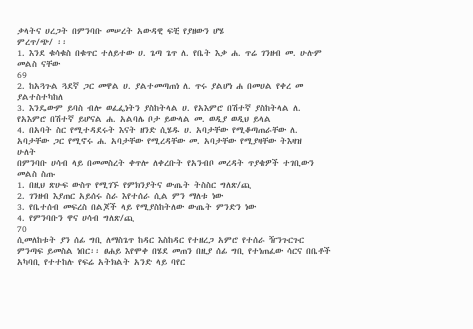ቃላትና ሀረጋት በምንባቡ መሠረት አውዳዊ ፍቺ የያዘውን ሆሄ
ምረጥ/ጭ/ ፡፡
1. እንደ ቁሳቁስ በቁጥር ተለይተው ሀ. ጌጣ ጌጥ ለ. የቤት እቃ ሐ. ጥሬ ገንዘብ መ. ሁሉም
መልስ ናቸው
69
2. ከአጓጉል ጓደኛ ጋር መዋል ሀ. ያልተመጣጠነ ለ. ጥሩ ያልሆነ ሐ በመሀል የቀረ መ
ያልተስተካከለ
3. እንዴውም ይባስ ብሎ ወፈፌነትን ያስከትላል ሀ. የአእምሮ በሽተኛ ያስከትላል ለ.
የአእምሮ በሽተኛ ይሆናል ሐ. አልባሌ ቦታ ይውላል መ. ወዲያ ወዲህ ይላል
4. በአባት ስር የሚተዳደሩት እናት ዘንድ ሲሄዱ ሀ. አባታቸው የሚቆጣጠራቸው ለ.
አባታቸው ጋር የሚኖሩ ሐ. አባታቸው የሚረዳቸው መ. አባታቸው የሚያዛቸው ትእዛዝ
ሁለት
በምንባቡ ሀሳብ ላይ በመመስረት ቀጥሎ ለቀረቡት የአንብቦ መረዳት ጥያቄዎች ተገቢውን
መልስ ስጡ
1. በዚህ ጽሁፍ ውስጥ የሚገኙ የምክንያትና ውጤት ትስስር ግለጽ/ጪ
2. ገንዘብ እያጠር አይሰሩ ስራ እየተሰራ ሲል ምን ማለቱ ነው
3. የቤተሰብ መፍረስ በልጆች ላይ የሚያስከትለው ውጤት ምንድን ነው
4. የምንባቡን ዋና ሀሳብ ግለጽ/ጪ
70
ሲመለከቱት ያን ሰፊ ግቢ ለማስጌጥ ከዳር እስከዳር የተዘረጋ አምሮ የተሰራ ዥንጉርጉር
ምንጣፍ ይመስል ነበር፡፡ ፀሐይ እየሞቀ በሄደ መጠን በዚያ ሰፊ ግቢ የተነጠፈው ሳርና በቤቶች
አካባቢ የተተከሉ የፍሬ አትክልት አንድ ላይ ባየር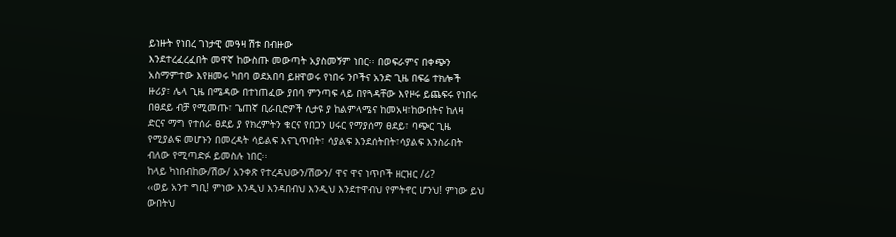ይነዙት የነበረ ገነታዊ መዓዛ ሽቱ በብዙው
እንደተረፈረፈበት መዋኛ ከውስጡ መውጣት አያስመኝም ነበር፡፡ በወፍራምና በቀጭን
አስማምተው እየዘመሩ ካበባ ወደአበባ ይዘዋወሩ የነበሩ ንቦችና አንድ ጊዜ በፍሬ ተክሎች
ዙሪያ፣ ሌላ ጊዜ በሜዳው በተነጠፈው ያበባ ምንጣፍ ላይ በየጓዳቸው እየዞሩ ይጨፍሩ የነበሩ
በፀደይ ብቻ የሚመጡ፣ ጌጠኛ ቢራቢሮዎች ሲታዩ ያ ከልምላሜና ከመአዛ፣ከውበትና ከለዛ
ድርና ማግ የተሰራ ፀደይ ያ የክረምትን ቁርና የበጋን ሀሩር የማያሰማ ፀደይ፣ ባጭር ጊዜ
የሚያልፍ መሆኑን በመረዳት ሳይልፍ እናጊጥበት፣ ሳያልፍ እንደሰትበት፣ሳያልፍ እንስራበት
ብለው የሚጣድፉ ይመስሉ ነበር፡፡
ከላይ ካነበብከው/ሽው/ አንቀጽ የተረዳህውን/ሽውን/ ዋና ዋና ነጥቦች ዘርዝር /ሪ?
‹‹ወይ አንተ ግቢ! ምነው እንዲህ እንዳበብህ እንዲህ እንደተዋብህ የምትኖር ሆንህ! ምነው ይህ
ውበትህ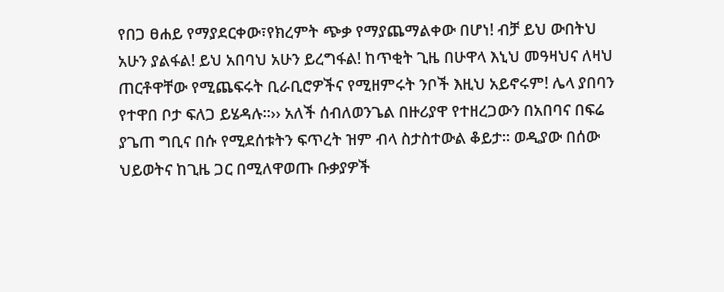የበጋ ፀሐይ የማያደርቀው፣የክረምት ጭቃ የማያጨማልቀው በሆነ! ብቻ ይህ ውበትህ
አሁን ያልፋል! ይህ አበባህ አሁን ይረግፋል! ከጥቂት ጊዜ በሁዋላ እኒህ መዓዛህና ለዛህ
ጠርቶዋቸው የሚጨፍሩት ቢራቢሮዎችና የሚዘምሩት ንቦች እዚህ አይኖሩም! ሌላ ያበባን
የተዋበ ቦታ ፍለጋ ይሄዳሉ፡፡›› አለች ሰብለወንጌል በዙሪያዋ የተዘረጋውን በአበባና በፍሬ
ያጌጠ ግቢና በሱ የሚደሰቱትን ፍጥረት ዝም ብላ ስታስተውል ቆይታ፡፡ ወዲያው በሰው
ህይወትና ከጊዜ ጋር በሚለዋወጡ ቡቃያዎች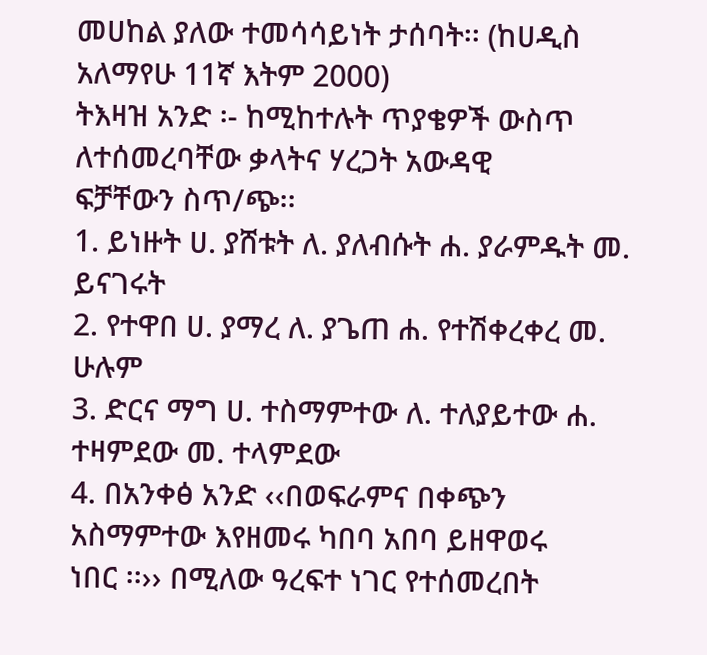መሀከል ያለው ተመሳሳይነት ታሰባት፡፡ (ከሀዲስ
አለማየሁ 11ኛ እትም 2000)
ትእዛዝ አንድ ፡- ከሚከተሉት ጥያቄዎች ውስጥ ለተሰመረባቸው ቃላትና ሃረጋት አውዳዊ
ፍቻቸውን ስጥ/ጭ፡፡
1. ይነዙት ሀ. ያሸቱት ለ. ያለብሱት ሐ. ያራምዱት መ. ይናገሩት
2. የተዋበ ሀ. ያማረ ለ. ያጌጠ ሐ. የተሽቀረቀረ መ. ሁሉም
3. ድርና ማግ ሀ. ተስማምተው ለ. ተለያይተው ሐ. ተዛምደው መ. ተላምደው
4. በአንቀፅ አንድ ‹‹በወፍራምና በቀጭን አስማምተው እየዘመሩ ካበባ አበባ ይዘዋወሩ
ነበር ፡፡›› በሚለው ዓረፍተ ነገር የተሰመረበት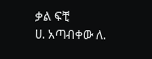ቃል ፍቺ
ሀ. አጣብቀው ለ.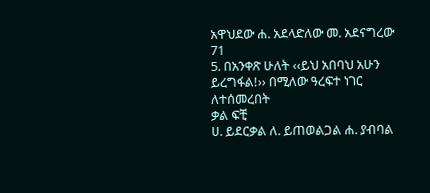አዋህደው ሐ. አደላድለው መ. አደናግረው
71
5. በአንቀጽ ሁለት ‹‹ይህ አበባህ አሁን ይረግፋል!›› በሚለው ዓረፍተ ነገር ለተሰመረበት
ቃል ፍቺ
ሀ. ይደርቃል ለ. ይጠወልጋል ሐ. ያብባል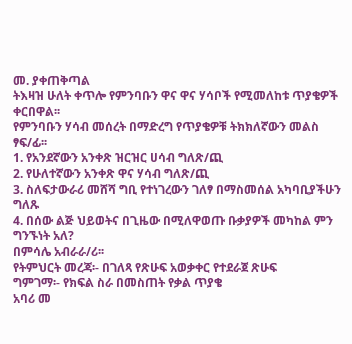መ. ያቀጠቅጣል
ትእዛዝ ሁለት ቀጥሎ የምንባቡን ዋና ዋና ሃሳቦች የሚመለከቱ ጥያቄዎች ቀርበዋል፡፡
የምንባቡን ሃሳብ መሰረት በማድረግ የጥያቄዎቹ ትክክለኛውን መልስ ፃፍ/ፊ፡፡
1. የአንደኛውን አንቀጽ ዝርዝር ሀሳብ ግለጽ/ጪ
2. የሁለተኛውን አንቀጽ ዋና ሃሳብ ግለጽ/ጪ
3. ስለፍታውራሪ መሸሻ ግቢ የተነገረውን ገለፃ በማስመሰል አካባቢያችሁን ግለጹ
4. በሰው ልጅ ህይወትና በጊዜው በሚለዋወጡ ቡቃያዎች መካከል ምን ግንኙነት አለ?
በምሳሌ አብራራ/ሪ፡፡
የትምህርት መረጃ፡- በገለጻ የጽሁፍ አወቃቀር የተደራጀ ጽሁፍ
ግምገማ፡- የክፍል ስራ በመስጠት የቃል ጥያቄ
አባሪ መ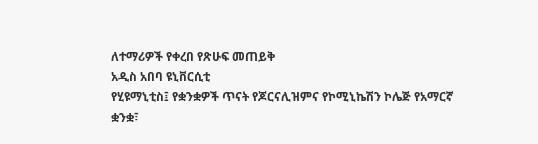ለተማሪዎች የቀረበ የጽሁፍ መጠይቅ
አዲስ አበባ ዩኒቨርሲቲ
የሂዩማኒቲስ፤ የቋንቋዎች ጥናት የጆርናሊዝምና የኮሚኒኬሽን ኮሌጅ የአማርኛ
ቋንቋ፣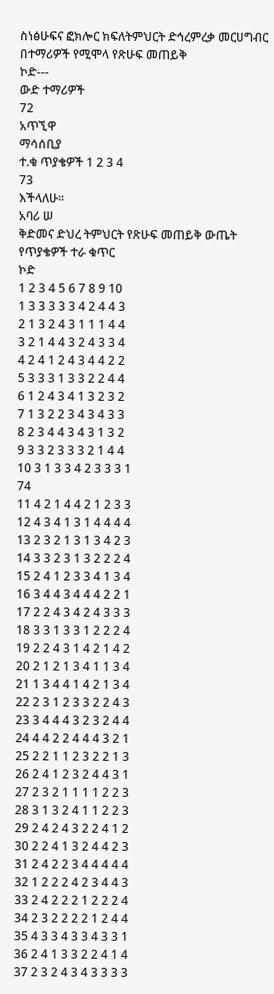ስነፅሁፍና ፎክሎር ክፍለትምህርት ድኅረምረቃ መርሀግብር
በተማሪዎች የሚሞላ የጽሁፍ መጠይቅ
ኮድ---
ውድ ተማሪዎች
72
አጥኚዋ
ማሳሰቢያ
ተ.ቁ ጥያቄዎች 1 2 3 4
73
እችላለሁ፡፡
አባሪ ሠ
ቅድመና ድህረ ትምህርት የጽሁፍ መጠይቅ ውጤት
የጥያቄዎች ተራ ቁጥር
ኮድ
1 2 3 4 5 6 7 8 9 10
1 3 3 3 3 3 4 2 4 4 3
2 1 3 2 4 3 1 1 1 4 4
3 2 1 4 4 3 2 4 3 3 4
4 2 4 1 2 4 3 4 4 2 2
5 3 3 3 1 3 3 2 2 4 4
6 1 2 4 3 4 1 3 2 3 2
7 1 3 2 2 3 4 3 4 3 3
8 2 3 4 4 3 4 3 1 3 2
9 3 3 2 3 3 3 2 1 4 4
10 3 1 3 3 4 2 3 3 3 1
74
11 4 2 1 4 4 2 1 2 3 3
12 4 3 4 1 3 1 4 4 4 4
13 2 3 2 1 3 1 3 4 2 3
14 3 3 2 3 1 3 2 2 2 4
15 2 4 1 2 3 3 4 1 3 4
16 3 4 4 3 4 4 4 2 2 1
17 2 2 4 3 4 2 4 3 3 3
18 3 3 1 3 3 1 2 2 2 4
19 2 2 4 3 1 4 2 1 4 2
20 2 1 2 1 3 4 1 1 3 4
21 1 3 4 4 1 4 2 1 3 4
22 2 3 1 2 3 3 2 2 4 3
23 3 4 4 4 3 2 3 2 4 4
24 4 4 2 2 4 4 4 3 2 1
25 2 2 1 1 2 3 2 2 1 3
26 2 4 1 2 3 2 4 4 3 1
27 2 3 2 1 1 1 1 2 2 3
28 3 1 3 2 4 1 1 2 2 3
29 2 4 2 4 3 2 2 4 1 2
30 2 2 4 1 3 2 4 4 2 3
31 2 4 2 2 3 4 4 4 4 4
32 1 2 2 2 4 2 3 4 4 3
33 2 4 2 2 2 1 2 2 2 4
34 2 3 2 2 2 2 1 2 4 4
35 4 3 3 4 3 3 4 3 3 1
36 2 4 1 3 3 2 2 4 1 4
37 2 3 2 4 3 4 3 3 3 3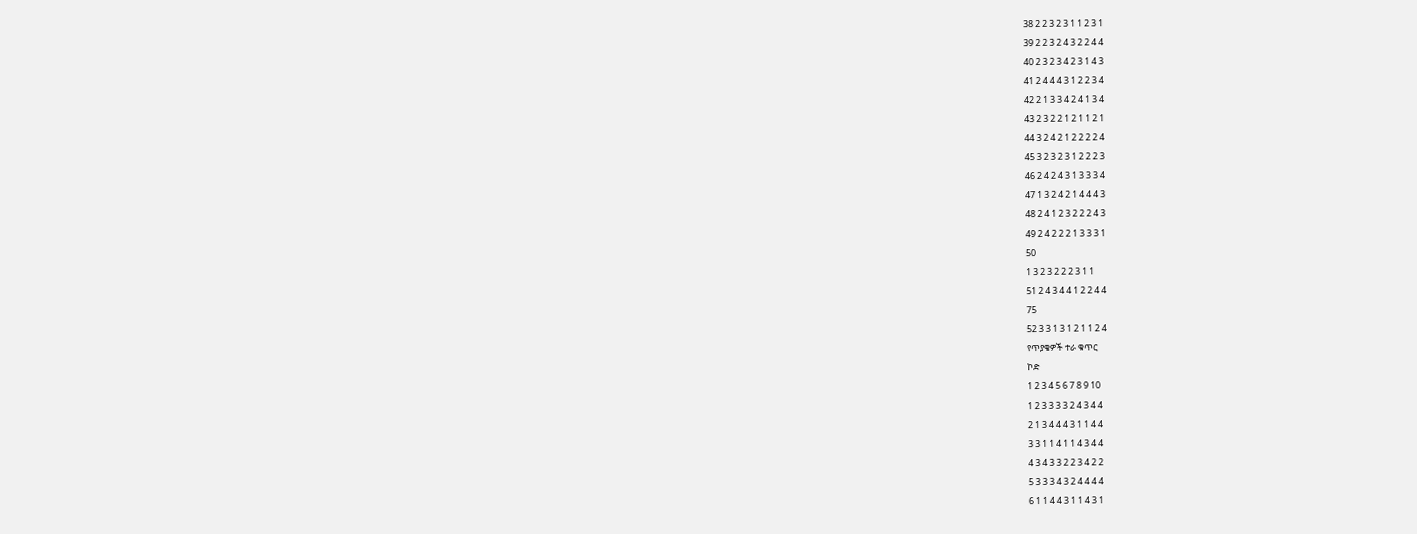38 2 2 3 2 3 1 1 2 3 1
39 2 2 3 2 4 3 2 2 4 4
40 2 3 2 3 4 2 3 1 4 3
41 2 4 4 4 3 1 2 2 3 4
42 2 1 3 3 4 2 4 1 3 4
43 2 3 2 2 1 2 1 1 2 1
44 3 2 4 2 1 2 2 2 2 4
45 3 2 3 2 3 1 2 2 2 3
46 2 4 2 4 3 1 3 3 3 4
47 1 3 2 4 2 1 4 4 4 3
48 2 4 1 2 3 2 2 2 4 3
49 2 4 2 2 2 1 3 3 3 1
50
1 3 2 3 2 2 2 3 1 1
51 2 4 3 4 4 1 2 2 4 4
75
52 3 3 1 3 1 2 1 1 2 4
የጥያቄዎች ተራ ቁጥር
ኮድ
1 2 3 4 5 6 7 8 9 10
1 2 3 3 3 3 2 4 3 4 4
2 1 3 4 4 4 3 1 1 4 4
3 3 1 1 4 1 1 4 3 4 4
4 3 4 3 3 2 2 3 4 2 2
5 3 3 3 4 3 2 4 4 4 4
6 1 1 4 4 3 1 1 4 3 1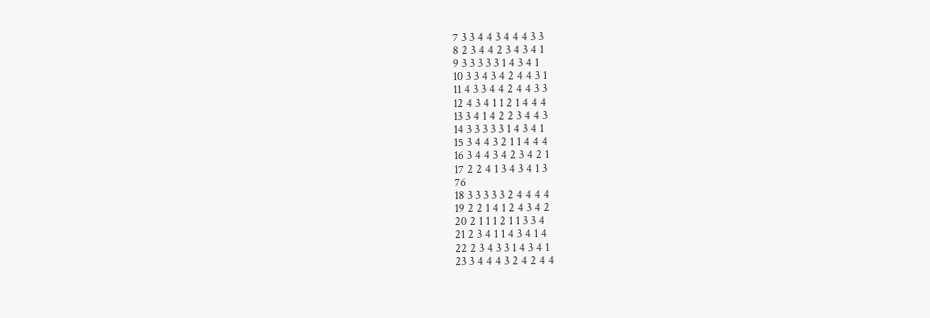7 3 3 4 4 3 4 4 4 3 3
8 2 3 4 4 2 3 4 3 4 1
9 3 3 3 3 3 1 4 3 4 1
10 3 3 4 3 4 2 4 4 3 1
11 4 3 3 4 4 2 4 4 3 3
12 4 3 4 1 1 2 1 4 4 4
13 3 4 1 4 2 2 3 4 4 3
14 3 3 3 3 3 1 4 3 4 1
15 3 4 4 3 2 1 1 4 4 4
16 3 4 4 3 4 2 3 4 2 1
17 2 2 4 1 3 4 3 4 1 3
76
18 3 3 3 3 3 2 4 4 4 4
19 2 2 1 4 1 2 4 3 4 2
20 2 1 1 1 2 1 1 3 3 4
21 2 3 4 1 1 4 3 4 1 4
22 2 3 4 3 3 1 4 3 4 1
23 3 4 4 4 3 2 4 2 4 4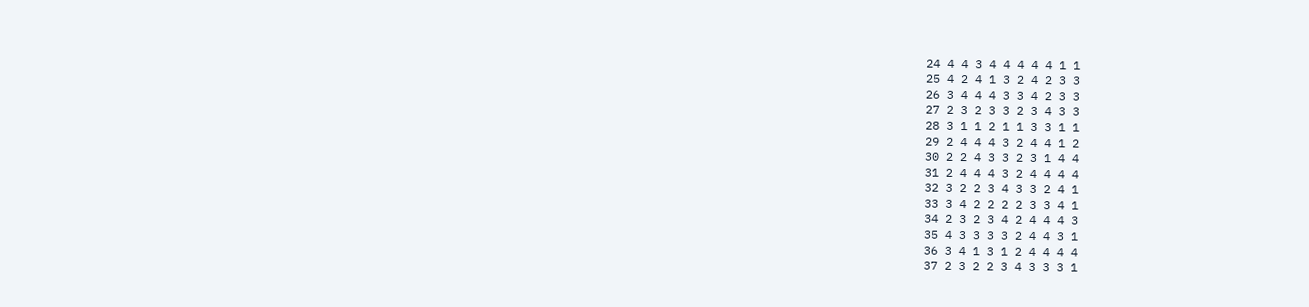24 4 4 3 4 4 4 4 4 1 1
25 4 2 4 1 3 2 4 2 3 3
26 3 4 4 4 3 3 4 2 3 3
27 2 3 2 3 3 2 3 4 3 3
28 3 1 1 2 1 1 3 3 1 1
29 2 4 4 4 3 2 4 4 1 2
30 2 2 4 3 3 2 3 1 4 4
31 2 4 4 4 3 2 4 4 4 4
32 3 2 2 3 4 3 3 2 4 1
33 3 4 2 2 2 2 3 3 4 1
34 2 3 2 3 4 2 4 4 4 3
35 4 3 3 3 3 2 4 4 3 1
36 3 4 1 3 1 2 4 4 4 4
37 2 3 2 2 3 4 3 3 3 1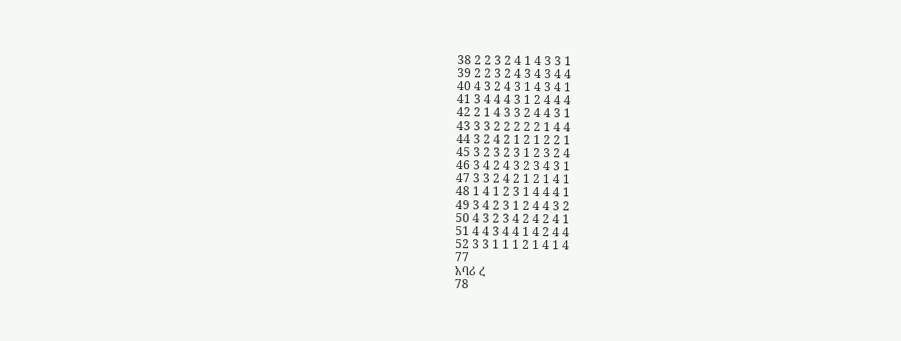38 2 2 3 2 4 1 4 3 3 1
39 2 2 3 2 4 3 4 3 4 4
40 4 3 2 4 3 1 4 3 4 1
41 3 4 4 4 3 1 2 4 4 4
42 2 1 4 3 3 2 4 4 3 1
43 3 3 2 2 2 2 2 1 4 4
44 3 2 4 2 1 2 1 2 2 1
45 3 2 3 2 3 1 2 3 2 4
46 3 4 2 4 3 2 3 4 3 1
47 3 3 2 4 2 1 2 1 4 1
48 1 4 1 2 3 1 4 4 4 1
49 3 4 2 3 1 2 4 4 3 2
50 4 3 2 3 4 2 4 2 4 1
51 4 4 3 4 4 1 4 2 4 4
52 3 3 1 1 1 2 1 4 1 4
77
አባሪ ረ
78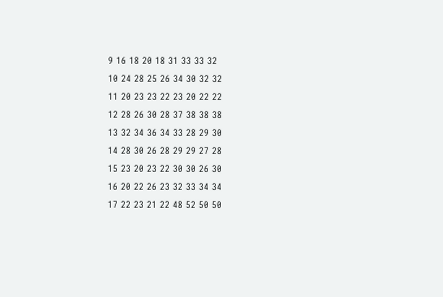9 16 18 20 18 31 33 33 32
10 24 28 25 26 34 30 32 32
11 20 23 23 22 23 20 22 22
12 28 26 30 28 37 38 38 38
13 32 34 36 34 33 28 29 30
14 28 30 26 28 29 29 27 28
15 23 20 23 22 30 30 26 30
16 20 22 26 23 32 33 34 34
17 22 23 21 22 48 52 50 50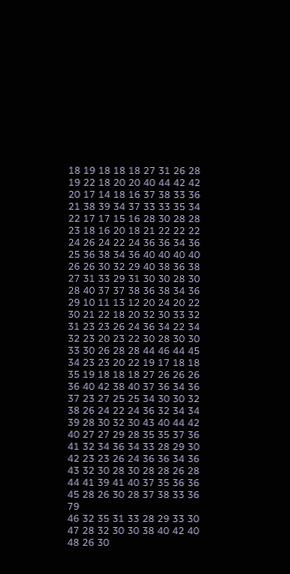18 19 18 18 18 27 31 26 28
19 22 18 20 20 40 44 42 42
20 17 14 18 16 37 38 33 36
21 38 39 34 37 33 33 35 34
22 17 17 15 16 28 30 28 28
23 18 16 20 18 21 22 22 22
24 26 24 22 24 36 36 34 36
25 36 38 34 36 40 40 40 40
26 26 30 32 29 40 38 36 38
27 31 33 29 31 30 30 28 30
28 40 37 37 38 36 38 34 36
29 10 11 13 12 20 24 20 22
30 21 22 18 20 32 30 33 32
31 23 23 26 24 36 34 22 34
32 23 20 23 22 30 28 30 30
33 30 26 28 28 44 46 44 45
34 23 23 20 22 19 17 18 18
35 19 18 18 18 27 26 26 26
36 40 42 38 40 37 36 34 36
37 23 27 25 25 34 30 30 32
38 26 24 22 24 36 32 34 34
39 28 30 32 30 43 40 44 42
40 27 27 29 28 35 35 37 36
41 32 34 36 34 33 28 29 30
42 23 23 26 24 36 36 34 36
43 32 30 28 30 28 28 26 28
44 41 39 41 40 37 35 36 36
45 28 26 30 28 37 38 33 36
79
46 32 35 31 33 28 29 33 30
47 28 32 30 30 38 40 42 40
48 26 30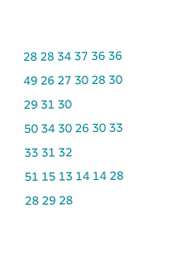28 28 34 37 36 36
49 26 27 30 28 30 29 31 30
50 34 30 26 30 33 33 31 32
51 15 13 14 14 28 28 29 28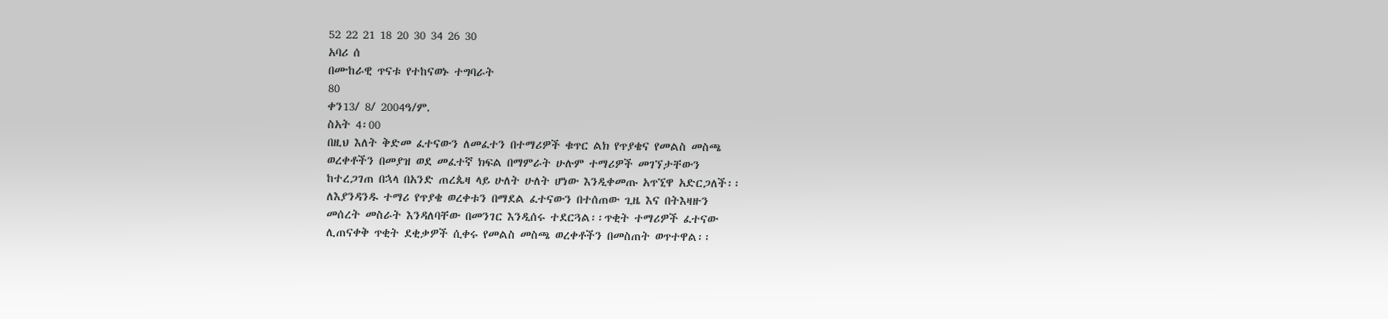52 22 21 18 20 30 34 26 30
አባሪ ሰ
በሙከራዊ ጥናቱ የተከናወኑ ተግባራት
80
ቀን13/ 8/ 2004ዓ/ም.
ስአት 4፡00
በዚህ እለት ቅድመ ፈተናውን ለመፈተን በተማሪዎች ቁጥር ልክ የጥያቄና የመልስ መስጫ
ወረቀቶችን በመያዝ ወደ መፈተኛ ክፍል በማምራት ሁሉም ተማሪዎች መገኘታቸውን
ከተረጋገጠ በኋላ በአንድ ጠረጴዛ ላይ ሁለት ሁለት ሆነው እንዲቀመጡ አጥኚዋ አድርጋለች፡፡
ለእያንዳንዱ ተማሪ የጥያቄ ወረቀቱን በማደል ፈተናውን በተሰጠው ጊዜ እና በትእዛዙን
መሰረት መስራት እንዳለባቸው በመንገር እንዲሰሩ ተደርጓል፡፡ጥቂት ተማሪዎች ፈተናው
ሊጠናቀቅ ጥቂት ደቂቃዎች ሲቀሩ የመልስ መስጫ ወረቀቶችን በመስጠት ወጥተዋል፡፡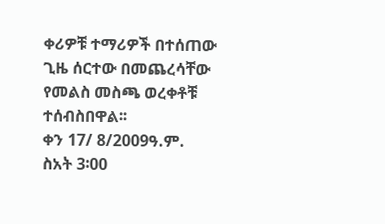ቀሪዎቹ ተማሪዎች በተሰጠው ጊዜ ሰርተው በመጨረሳቸው የመልስ መስጫ ወረቀቶቹ
ተሰብስበዋል፡፡
ቀን 17/ 8/2009ዓ.ም.
ስአት 3፡00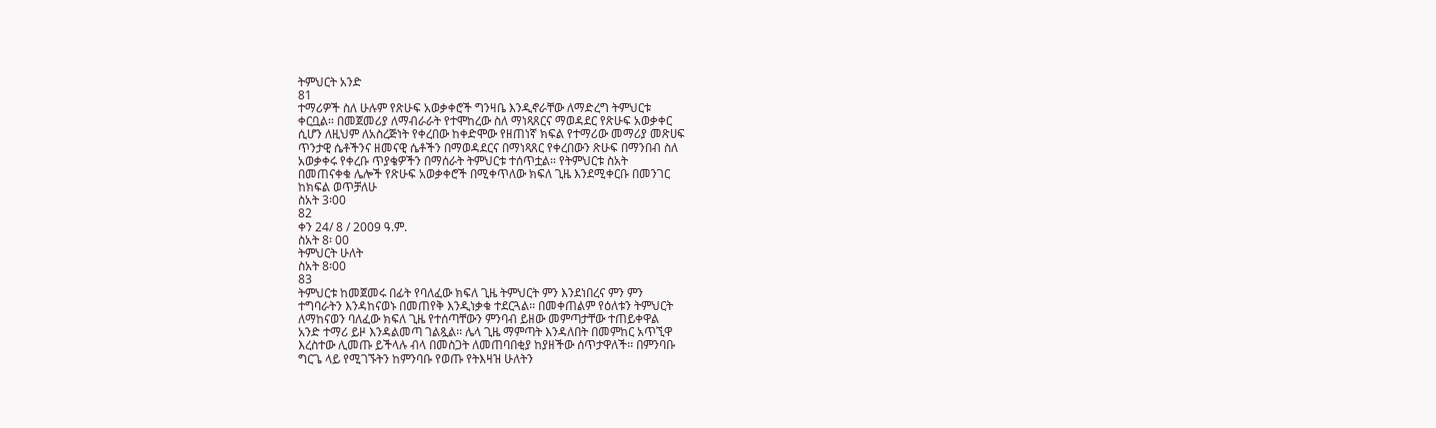ትምህርት አንድ
81
ተማሪዎች ስለ ሁሉም የጽሁፍ አወቃቀሮች ግንዛቤ እንዲኖራቸው ለማድረግ ትምህርቱ
ቀርቧል፡፡ በመጀመሪያ ለማብራራት የተሞከረው ስለ ማነጻጸርና ማወዳደር የጽሁፍ አወቃቀር
ሲሆን ለዚህም ለአስረጅነት የቀረበው ከቀድሞው የዘጠነኛ ክፍል የተማሪው መማሪያ መጽሀፍ
ጥንታዊ ሴቶችንና ዘመናዊ ሴቶችን በማወዳደርና በማነጻጸር የቀረበውን ጽሁፍ በማንበብ ስለ
አወቃቀሩ የቀረቡ ጥያቄዎችን በማሰራት ትምህርቱ ተሰጥቷል፡፡ የትምህርቱ ስአት
በመጠናቀቁ ሌሎች የጽሁፍ አወቃቀሮች በሚቀጥለው ክፍለ ጊዜ እንደሚቀርቡ በመንገር
ከክፍል ወጥቻለሁ
ስአት 3፡00
82
ቀን 24/ 8 / 2009 ዓ.ም.
ስአት 8፡ 00
ትምህርት ሁለት
ስአት 8፡00
83
ትምህርቱ ከመጀመሩ በፊት የባለፈው ክፍለ ጊዜ ትምህርት ምን እንደነበረና ምን ምን
ተግባራትን እንዳከናወኑ በመጠየቅ እንዲነቃቁ ተደርጓል፡፡ በመቀጠልም የዕለቱን ትምህርት
ለማከናወን ባለፈው ክፍለ ጊዜ የተሰጣቸውን ምንባብ ይዘው መምጣታቸው ተጠይቀዋል
አንድ ተማሪ ይዞ እንዳልመጣ ገልጿል፡፡ ሌላ ጊዜ ማምጣት እንዳለበት በመምከር አጥኚዋ
እረስተው ሊመጡ ይችላሉ ብላ በመስጋት ለመጠባበቂያ ከያዘችው ሰጥታዋለች፡፡ በምንባቡ
ግርጌ ላይ የሚገኙትን ከምንባቡ የወጡ የትእዛዝ ሁለትን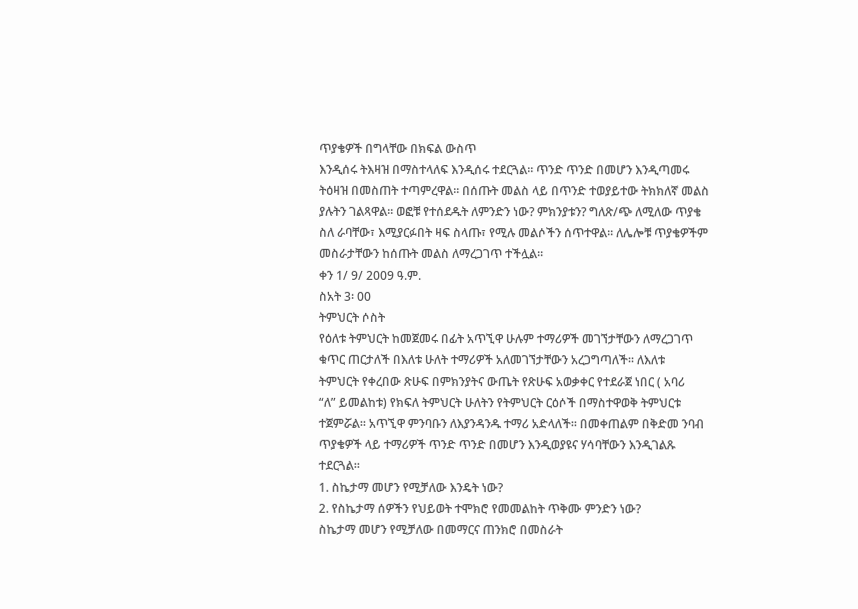ጥያቄዎች በግላቸው በክፍል ውስጥ
እንዲሰሩ ትእዛዝ በማስተላለፍ እንዲሰሩ ተደርጓል፡፡ ጥንድ ጥንድ በመሆን እንዲጣመሩ
ትዕዛዝ በመስጠት ተጣምረዋል፡፡ በሰጡት መልስ ላይ በጥንድ ተወያይተው ትክክለኛ መልስ
ያሉትን ገልጻዋል፡፡ ወፎቹ የተሰደዱት ለምንድን ነው? ምክንያቱን? ግለጽ/ጭ ለሚለው ጥያቄ
ስለ ራባቸው፣ እሚያርፉበት ዛፍ ስላጡ፣ የሚሉ መልሶችን ሰጥተዋል፡፡ ለሌሎቹ ጥያቄዎችም
መስራታቸውን ከሰጡት መልስ ለማረጋገጥ ተችሏል፡፡
ቀን 1/ 9/ 2009 ዓ.ም.
ስአት 3፡ 00
ትምህርት ሶስት
የዕለቱ ትምህርት ከመጀመሩ በፊት አጥኚዋ ሁሉም ተማሪዎች መገኘታቸውን ለማረጋገጥ
ቁጥር ጠርታለች በእለቱ ሁለት ተማሪዎች አለመገኘታቸውን አረጋግጣለች፡፡ ለእለቱ
ትምህርት የቀረበው ጽሁፍ በምክንያትና ውጤት የጽሁፍ አወቃቀር የተደራጀ ነበር ( አባሪ
“ለ” ይመልከቱ) የክፍለ ትምህርት ሁለትን የትምህርት ርዕሶች በማስተዋወቅ ትምህርቱ
ተጀምሯል፡፡ አጥኚዋ ምንባቡን ለእያንዳንዱ ተማሪ አድላለች፡፡ በመቀጠልም በቅድመ ንባብ
ጥያቄዎች ላይ ተማሪዎች ጥንድ ጥንድ በመሆን እንዲወያዩና ሃሳባቸውን እንዲገልጹ
ተደርጓል፡፡
1. ስኬታማ መሆን የሚቻለው እንዴት ነው?
2. የስኬታማ ሰዎችን የህይወት ተሞክሮ የመመልከት ጥቅሙ ምንድን ነው?
ስኬታማ መሆን የሚቻለው በመማርና ጠንክሮ በመስራት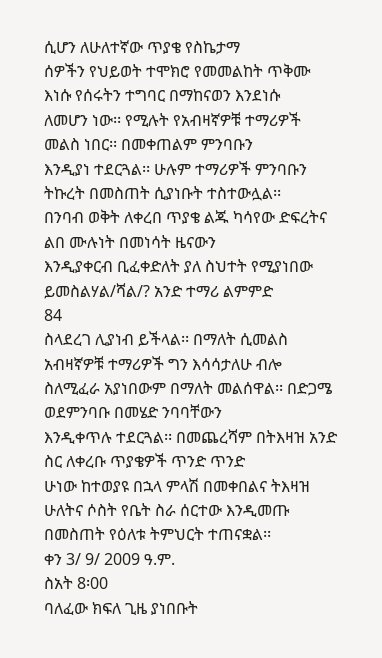ሲሆን ለሁለተኛው ጥያቄ የስኬታማ
ሰዎችን የህይወት ተሞክሮ የመመልከት ጥቅሙ እነሱ የሰሩትን ተግባር በማከናወን እንደነሱ
ለመሆን ነው፡፡ የሚሉት የአብዛኛዎቹ ተማሪዎች መልስ ነበር፡፡ በመቀጠልም ምንባቡን
እንዲያነ ተደርጓል፡፡ ሁሉም ተማሪዎች ምንባቡን ትኩረት በመስጠት ሲያነቡት ተስተውሏል፡፡
በንባብ ወቅት ለቀረበ ጥያቄ ልጁ ካሳየው ድፍረትና ልበ ሙሉነት በመነሳት ዜናውን
እንዲያቀርብ ቢፈቀድለት ያለ ስህተት የሚያነበው ይመስልሃል/ሻል/? አንድ ተማሪ ልምምድ
84
ስላደረገ ሊያነብ ይችላል፡፡ በማለት ሲመልስ አብዛኛዎቹ ተማሪዎች ግን እሳሳታለሁ ብሎ
ስለሚፈራ አያነበውም በማለት መልሰዋል፡፡ በድጋሜ ወደምንባቡ በመሄድ ንባባቸውን
እንዲቀጥሉ ተደርጓል፡፡ በመጨረሻም በትእዛዝ አንድ ስር ለቀረቡ ጥያቄዎች ጥንድ ጥንድ
ሁነው ከተወያዩ በኋላ ምላሽ በመቀበልና ትእዛዝ ሁለትና ሶስት የቤት ስራ ሰርተው እንዲመጡ
በመስጠት የዕለቱ ትምህርት ተጠናቋል፡፡
ቀን 3/ 9/ 2009 ዓ.ም.
ስአት 8፡00
ባለፈው ክፍለ ጊዜ ያነበቡት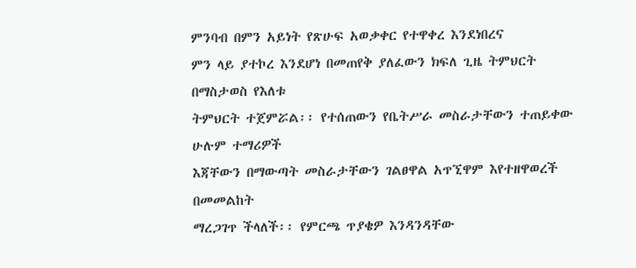ምንባብ በምን አይነት የጽሁፍ አወቃቀር የተዋቀረ እንደነበረና
ምን ላይ ያተኮረ እንደሆነ በመጠየቅ ያለፈውን ክፍለ ጊዜ ትምህርት በማስታወስ የእለቱ
ትምህርት ተጀምሯል፡፡ የተሰጠውን የቤትሥራ መስራታቸውን ተጠይቀው ሁሉም ተማሪዎች
እጃቸውን በማውጣት መስራታቸውን ገልፀዋል አጥኚዋም እየተዘዋወረች በመመልከት
ማረጋገጥ ችላለች፡፡ የምርጫ ጥያቄዎ እንዳንዳቸው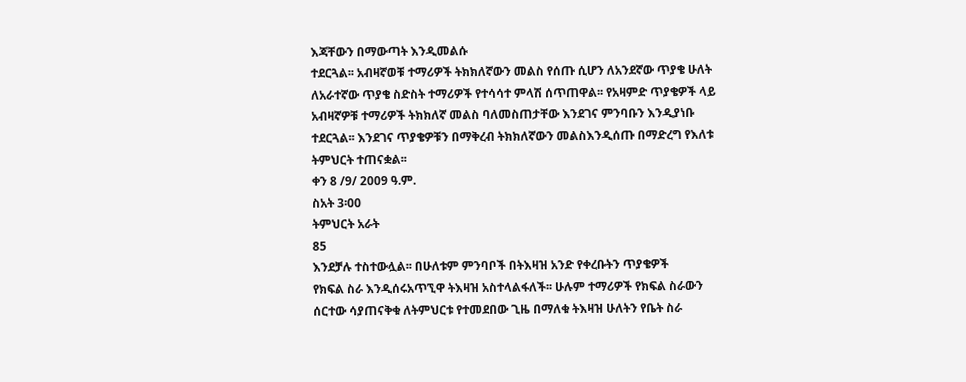እጃቸውን በማውጣት እንዲመልሱ
ተደርጓል፡፡ አብዛኛወቹ ተማሪዎች ትክክለኛውን መልስ የሰጡ ሲሆን ለአንደኛው ጥያቄ ሁለት
ለአራተኛው ጥያቄ ስድስት ተማሪዎች የተሳሳተ ምላሽ ሰጥጠዋል፡፡ የአዛምድ ጥያቄዎች ላይ
አብዛኛዎቹ ተማሪዎች ትክክለኛ መልስ ባለመስጠታቸው እንደገና ምንባቡን እንዲያነቡ
ተደርጓል፡፡ እንደገና ጥያቄዎቹን በማቅረብ ትክክለኛውን መልስእንዲሰጡ በማድረግ የእለቱ
ትምህርት ተጠናቋል፡፡
ቀን 8 /9/ 2009 ዓ.ም.
ስአት 3፡00
ትምህርት አራት
85
እንደቻሉ ተስተውሏል፡፡ በሁለቱም ምንባቦች በትእዛዝ አንድ የቀረቡትን ጥያቄዎች
የክፍል ስራ እንዲሰሩአጥኚዋ ትእዛዝ አስተላልፋለች፡፡ ሁሉም ተማሪዎች የክፍል ስራውን
ሰርተው ሳያጠናቅቁ ለትምህርቱ የተመደበው ጊዜ በማለቁ ትእዛዝ ሁለትን የቤት ስራ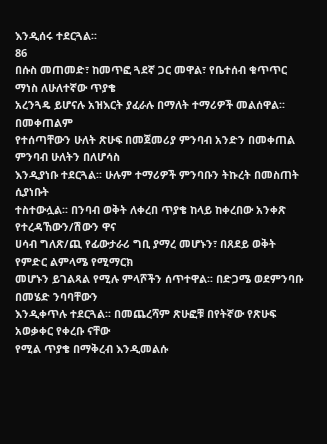እንዲሰሩ ተደርጓል፡፡
86
በሱስ መጠመድ፣ ከመጥፎ ጓደኛ ጋር መዋል፣ የቤተሰብ ቁጥጥር ማነስ ለሁለተኛው ጥያቄ
አረንጓዴ ይሆናሉ አዝእርት ያፈራሉ በማለት ተማሪዎች መልሰዋል፡፡ በመቀጠልም
የተሰጣቸውን ሁለት ጽሁፍ በመጀመሪያ ምንባብ አንድን በመቀጠል ምንባብ ሁለትን በለሆሳስ
እንዲያነቡ ተደርጓል፡፡ ሁሉም ተማሪዎች ምንባቡን ትኩረት በመስጠት ሲያነቡት
ተስተውሏል፡፡ በንባብ ወቅት ለቀረበ ጥያቄ ከላይ ከቀረበው አንቀጽ የተረዳኸውን/ሽውን ዋና
ሀሳብ ግለጽ/ጪ የፊውታራሪ ግቢ ያማረ መሆኑን፣ በጸደይ ወቅት የምድር ልምላሜ የሚማርክ
መሆኑን ይገልጻል የሚሉ ምላሾችን ሰጥተዋል፡፡ በድጋሜ ወደምንባቡ በመሄድ ንባባቸውን
እንዲቀጥሉ ተደርጓል፡፡ በመጨረሻም ጽሁፎቹ በየትኛው የጽሁፍ አወቃቀር የቀረቡ ናቸው
የሚል ጥያቄ በማቅረብ እንዲመልሱ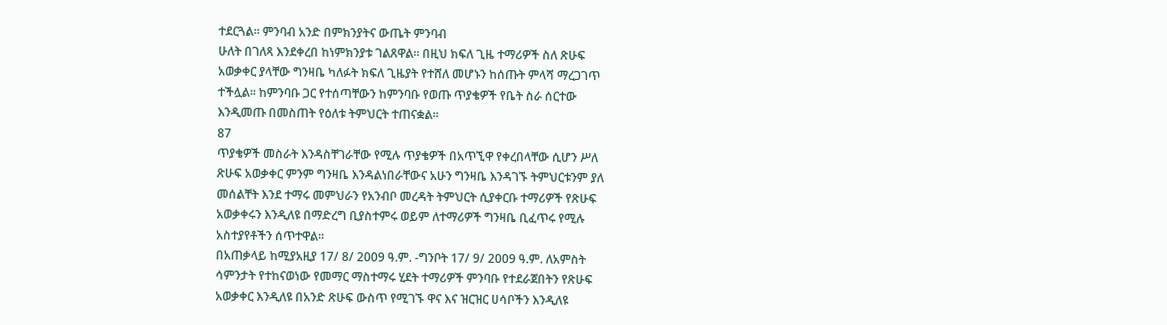ተደርጓል፡፡ ምንባብ አንድ በምክንያትና ውጤት ምንባብ
ሁለት በገለጻ እንደቀረበ ከነምክንያቱ ገልጸዋል፡፡ በዚህ ክፍለ ጊዜ ተማሪዎች ስለ ጽሁፍ
አወቃቀር ያላቸው ግንዛቤ ካለፉት ክፍለ ጊዜያት የተሸለ መሆኑን ከሰጡት ምላሻ ማረጋገጥ
ተችሏል፡፡ ከምንባቡ ጋር የተሰጣቸውን ከምንባቡ የወጡ ጥያቄዎች የቤት ስራ ሰርተው
እንዲመጡ በመስጠት የዕለቱ ትምህርት ተጠናቋል፡፡
87
ጥያቄዎች መስራት እንዳስቸገራቸው የሚሉ ጥያቄዎች በአጥኚዋ የቀረበላቸው ሲሆን ሥለ
ጽሁፍ አወቃቀር ምንም ግንዛቤ እንዳልነበራቸውና አሁን ግንዛቤ እንዳገኙ ትምህርቱንም ያለ
መሰልቸት እንደ ተማሩ መምህራን የአንብቦ መረዳት ትምህርት ሲያቀርቡ ተማሪዎች የጽሁፍ
አወቃቀሩን እንዲለዩ በማድረግ ቢያስተምሩ ወይም ለተማሪዎች ግንዛቤ ቢፈጥሩ የሚሉ
አስተያየቶችን ሰጥተዋል፡፡
በአጠቃላይ ከሚያአዚያ 17/ 8/ 2009 ዓ.ም. -ግንቦት 17/ 9/ 2009 ዓ.ም. ለአምስት
ሳምንታት የተከናወነው የመማር ማስተማሩ ሂደት ተማሪዎች ምንባቡ የተደራጀበትን የጽሁፍ
አወቃቀር እንዲለዩ በአንድ ጽሁፍ ውስጥ የሚገኙ ዋና እና ዝርዝር ሀሳቦችን እንዲለዩ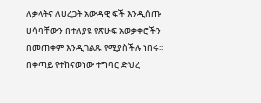ለቃላትና ለሀረጋት አውዳዊ ፍች እንዲሰጡ ሀሳባቸውን በተለያዩ የጽሁፍ አወቃቀሮችን
በመጠቀም እንዲገልጹ የሚያስችሉ ነበሩ፡፡ በቀጣይ የተከናወነው ተግባር ድህረ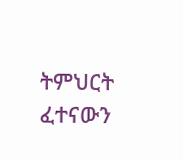ትምህርት
ፈተናውን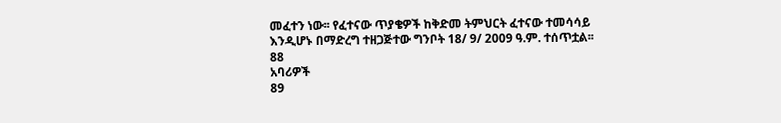መፈተን ነው፡፡ የፈተናው ጥያቄዎች ከቅድመ ትምህርት ፈተናው ተመሳሳይ
እንዲሆኑ በማድረግ ተዘጋጅተው ግንቦት 18/ 9/ 2009 ዓ.ም. ተሰጥቷል፡፡
88
አባሪዎች
89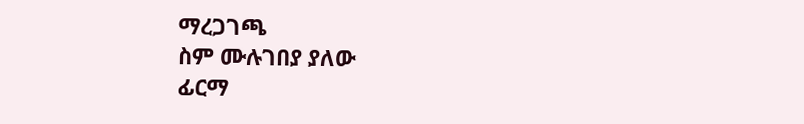ማረጋገጫ
ስም ሙሉገበያ ያለው
ፊርማ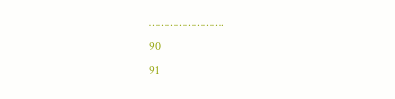…………………….
90
91